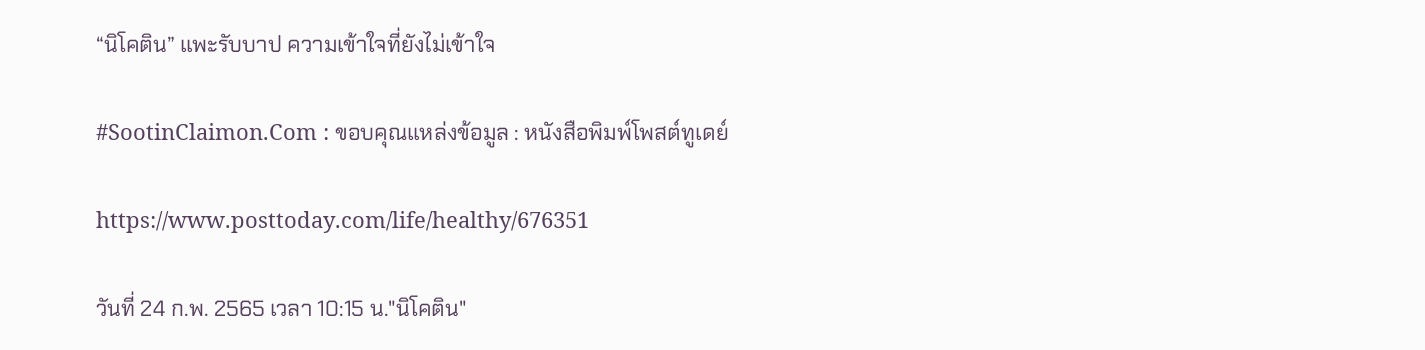“นิโคติน” แพะรับบาป ความเข้าใจที่ยังไม่เข้าใจ

#SootinClaimon.Com : ขอบคุณแหล่งข้อมูล : หนังสือพิมพ์โพสต์ทูเดย์

https://www.posttoday.com/life/healthy/676351

วันที่ 24 ก.พ. 2565 เวลา 10:15 น."นิโคติน"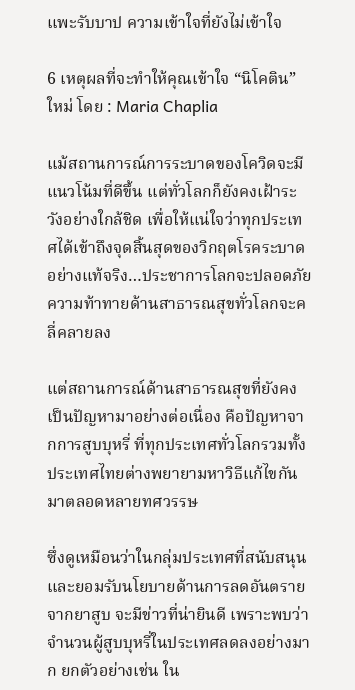แพะรับบาป ความเข้าใจที่ยังไม่เข้าใจ

6 เหตุผลที่จะทำให้คุณเข้าใจ “นิโคติน” ใหม่ โดย : Maria Chaplia

แม้สถานการณ์การระบาดของโควิดจะมีแนวโน้มที่ดีขึ้น แต่ทั่วโลกก็ยังคงเฝ้าระวังอย่างใกล้ชิด เพื่อให้แน่ใจว่าทุกประเทศได้เข้าถึงจุดสิ้นสุดของวิกฤตโรคระบาดอย่างแท้จริง…ประชาการโลกจะปลอดภัย ความท้าทายด้านสาธารณสุขทั่วโลกจะคลี่คลายลง

แต่สถานการณ์ด้านสาธารณสุขที่ยังคงเป็นปัญหามาอย่างต่อเนื่อง คือปัญหาจากการสูบบุหรี่ ที่ทุกประเทศทั่วโลกรวมทั้งประเทศไทยต่างพยายามหาวิธีแก้ไขกันมาตลอดหลายทศวรรษ

ซึ่งดูเหมือนว่าในกลุ่มประเทศที่สนับสนุนและยอมรับนโยบายด้านการลดอันตรายจากยาสูบ จะมีข่าวที่น่ายินดี เพราะพบว่าจำนวนผู้สูบบุหรี่ในประเทศลดลงอย่างมาก ยกตัวอย่างเช่น ใน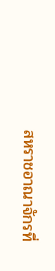สหราชอาณาจักรที่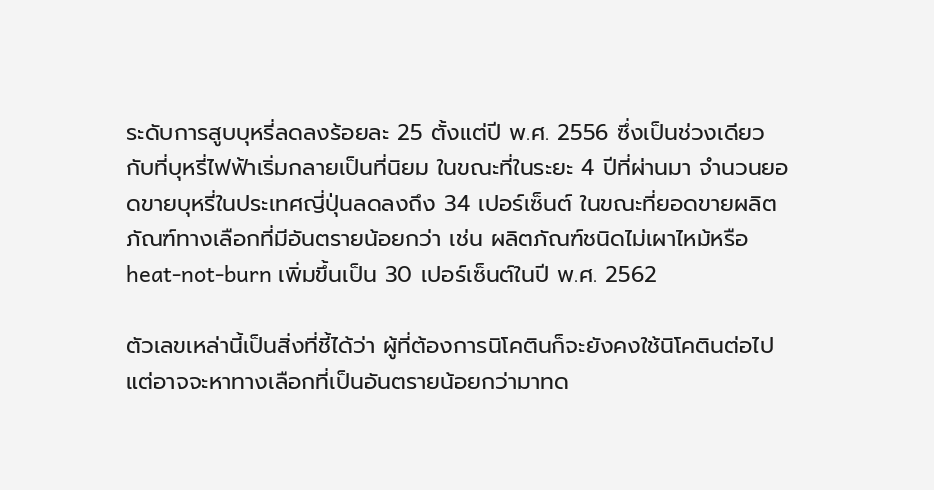ระดับการสูบบุหรี่ลดลงร้อยละ 25 ตั้งแต่ปี พ.ศ. 2556 ซึ่งเป็นช่วงเดียวกับที่บุหรี่ไฟฟ้าเริ่มกลายเป็นที่นิยม ในขณะที่ในระยะ 4 ปีที่ผ่านมา จำนวนยอดขายบุหรี่ในประเทศญี่ปุ่นลดลงถึง 34 เปอร์เซ็นต์ ในขณะที่ยอดขายผลิตภัณฑ์ทางเลือกที่มีอันตรายน้อยกว่า เช่น ผลิตภัณฑ์ชนิดไม่เผาไหม้หรือ heat-not-burn เพิ่มขึ้นเป็น 30 เปอร์เซ็นต์ในปี พ.ศ. 2562

ตัวเลขเหล่านี้เป็นสิ่งที่ชี้ได้ว่า ผู้ที่ต้องการนิโคตินก็จะยังคงใช้นิโคตินต่อไป แต่อาจจะหาทางเลือกที่เป็นอันตรายน้อยกว่ามาทด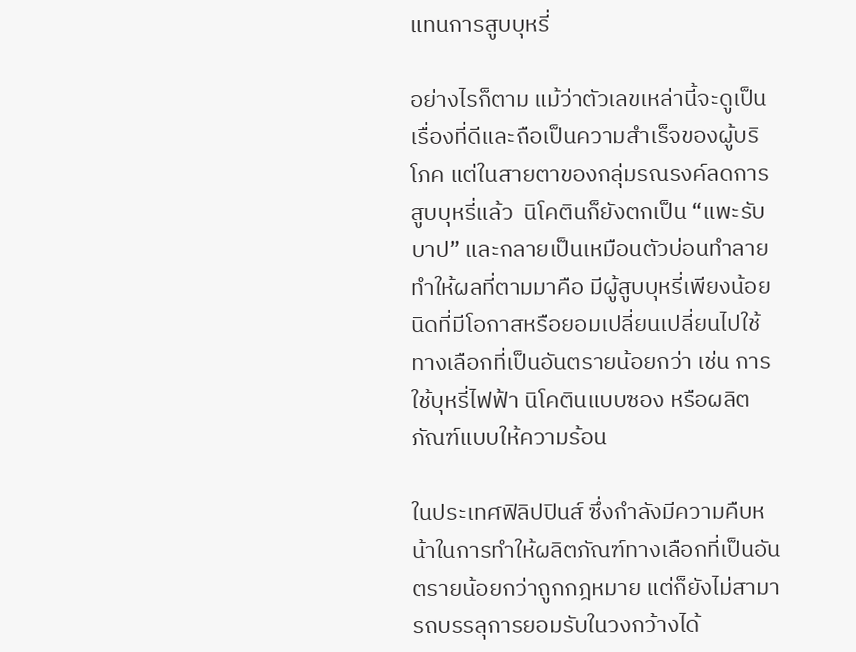แทนการสูบบุหรี่

อย่างไรก็ตาม แม้ว่าตัวเลขเหล่านี้จะดูเป็นเรื่องที่ดีและถือเป็นความสำเร็จของผู้บริโภค แต่ในสายตาของกลุ่มรณรงค์ลดการสูบบุหรี่แล้ว  นิโคตินก็ยังตกเป็น “แพะรับบาป” และกลายเป็นเหมือนตัวบ่อนทำลาย ทำให้ผลที่ตามมาคือ มีผู้สูบบุหรี่เพียงน้อยนิดที่มีโอกาสหรือยอมเปลี่ยนเปลี่ยนไปใช้ทางเลือกที่เป็นอันตรายน้อยกว่า เช่น การใช้บุหรี่ไฟฟ้า นิโคตินแบบซอง หรือผลิตภัณฑ์แบบให้ความร้อน

ในประเทศฟิลิปปินส์ ซึ่งกำลังมีความคืบหน้าในการทำให้ผลิตภัณฑ์ทางเลือกที่เป็นอันตรายน้อยกว่าถูกกฎหมาย แต่ก็ยังไม่สามารถบรรลุการยอมรับในวงกว้างได้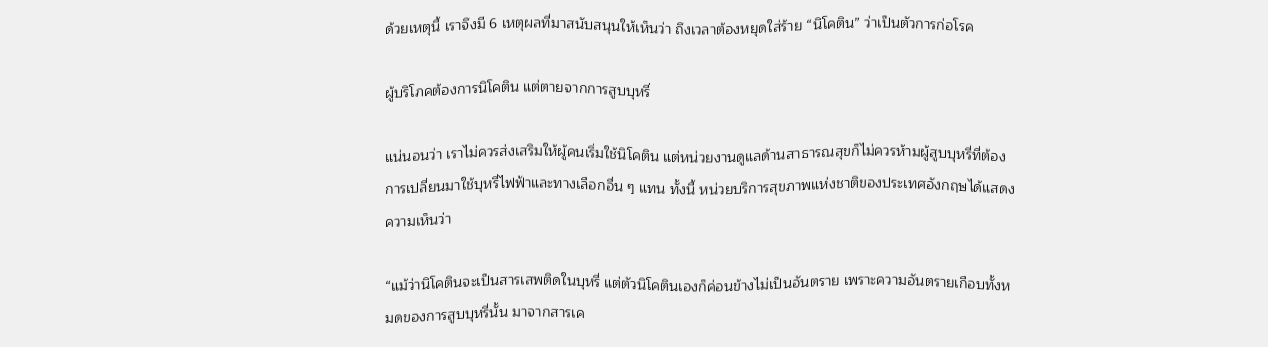ด้วยเหตุนี้ เราจึงมี 6 เหตุผลที่มาสนับสนุนให้เห็นว่า ถึงเวลาต้องหยุดใส่ร้าย “นิโคติน” ว่าเป็นตัวการก่อโรค

ผู้บริโภคต้องการนิโคติน แต่ตายจากการสูบบุหรี่

แน่นอนว่า เราไม่ควรส่งเสริมให้ผู้คนเริ่มใช้นิโคติน แต่หน่วยงานดูแลด้านสาธารณสุขก็ไม่ควรห้ามผู้สูบบุหรี่ที่ต้องการเปลี่ยนมาใช้บุหรี่ไฟฟ้าและทางเลือกอื่น ๆ แทน ทั้งนี้ หน่วยบริการสุขภาพแห่งชาติของประเทศอังกฤษได้แสดงความเห็นว่า

“แม้ว่านิโคตินจะเป็นสารเสพติดในบุหรี่ แต่ตัวนิโคตินเองก็ค่อนข้างไม่เป็นอันตราย เพราะความอันตรายเกือบทั้งหมดของการสูบบุหรี่นั้น มาจากสารเค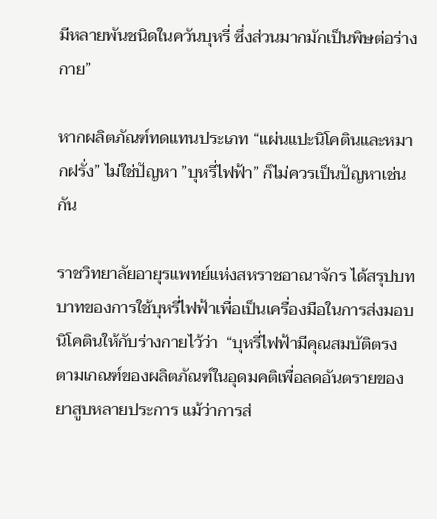มีหลายพันชนิดในควันบุหรี่ ซึ่งส่วนมากมักเป็นพิษต่อร่างกาย”

หากผลิตภัณฑ์ทดแทนประเภท “แผ่นแปะนิโคตินและหมากฝรั่ง” ไม่ใช่ปัญหา ”บุหรี่ไฟฟ้า” ก็ไม่ควรเป็นปัญหาเช่นกัน

ราชวิทยาลัยอายุรแพทย์แห่งสหราชอาณาจักร ได้สรุปบทบาทของการใช้บุหรี่ไฟฟ้าเพื่อเป็นเครื่องมือในการส่งมอบนิโคตินให้กับร่างกายไว้ว่า  “บุหรี่ไฟฟ้ามีคุณสมบัติตรงตามเกณฑ์ของผลิตภัณฑ์ในอุดมคติเพื่อลดอันตรายของยาสูบหลายประการ แม้ว่าการส่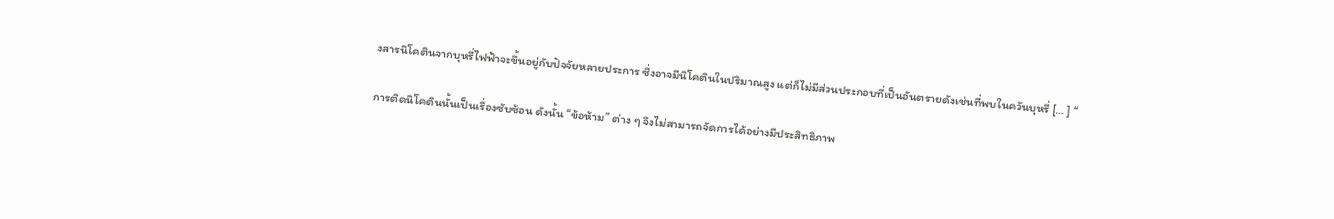งสารนิโคตินจากบุหรี่ไฟฟ้าจะขึ้นอยู่กับปัจจัยหลายประการ ซึ่งอาจมีนิโคตินในปริมาณสูง แต่ก็ไม่มีส่วนประกอบที่เป็นอันตรายดังเช่นที่พบในควันบุหรี่ [… ] “

การติดนิโคตินนั้นเป็นเรื่องซับซ้อน ดังนั้น “ข้อห้าม” ต่าง ๆ จึงไม่สามารถจัดการได้อย่างมีประสิทธิภาพ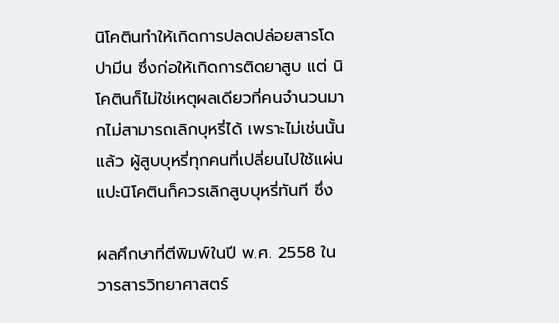นิโคตินทำให้เกิดการปลดปล่อยสารโดปามีน ซึ่งก่อให้เกิดการติดยาสูบ แต่ นิโคตินก็ไม่ใช่เหตุผลเดียวที่คนจำนวนมากไม่สามารถเลิกบุหรี่ได้ เพราะไม่เช่นนั้นแล้ว ผู้สูบบุหรี่ทุกคนที่เปลี่ยนไปใช้แผ่นแปะนิโคตินก็ควรเลิกสูบบุหรี่ทันที ซึ่ง

ผลศึกษาที่ตีพิมพ์ในปี พ.ศ. 2558 ในวารสารวิทยาศาสตร์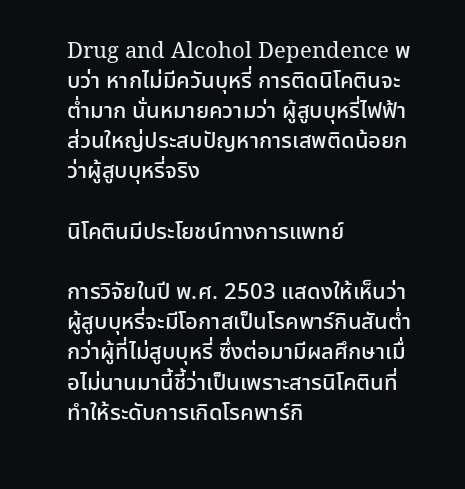Drug and Alcohol Dependence พบว่า หากไม่มีควันบุหรี่ การติดนิโคตินจะต่ำมาก นั่นหมายความว่า ผู้สูบบุหรี่ไฟฟ้าส่วนใหญ่ประสบปัญหาการเสพติดน้อยกว่าผู้สูบบุหรี่จริง

นิโคตินมีประโยชน์ทางการแพทย์

การวิจัยในปี พ.ศ. 2503 แสดงให้เห็นว่า ผู้สูบบุหรี่จะมีโอกาสเป็นโรคพาร์กินสันต่ำกว่าผู้ที่ไม่สูบบุหรี่ ซึ่งต่อมามีผลศึกษาเมื่อไม่นานมานี้ชี้ว่าเป็นเพราะสารนิโคตินที่ทำให้ระดับการเกิดโรคพาร์กิ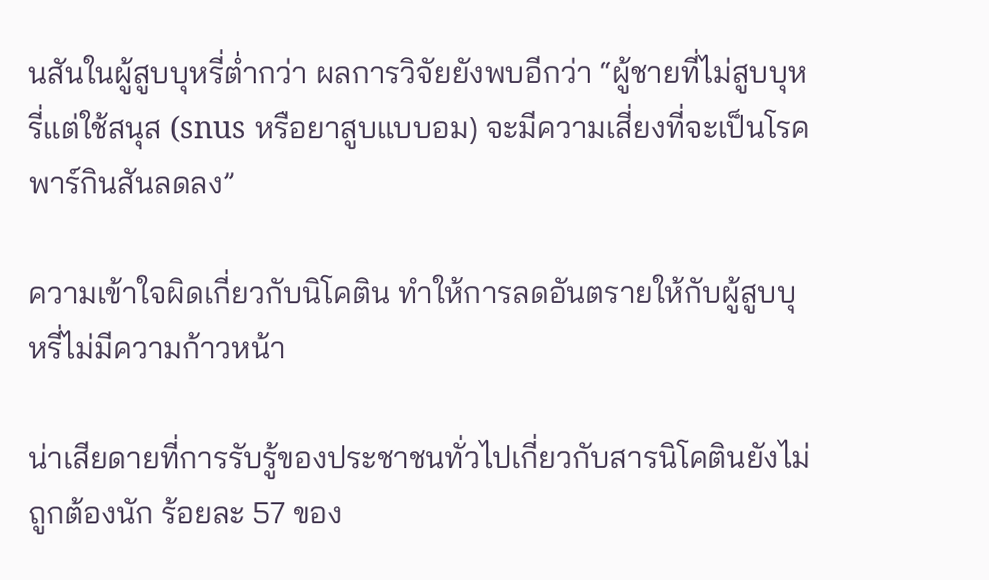นสันในผู้สูบบุหรี่ต่ำกว่า ผลการวิจัยยังพบอีกว่า “ผู้ชายที่ไม่สูบบุหรี่แต่ใช้สนุส (snus หรือยาสูบแบบอม) จะมีความเสี่ยงที่จะเป็นโรคพาร์กินสันลดลง”

ความเข้าใจผิดเกี่ยวกับนิโคติน ทำให้การลดอันตรายให้กับผู้สูบบุหรี่ไม่มีความก้าวหน้า

น่าเสียดายที่การรับรู้ของประชาชนทั่วไปเกี่ยวกับสารนิโคตินยังไม่ถูกต้องนัก ร้อยละ 57 ของ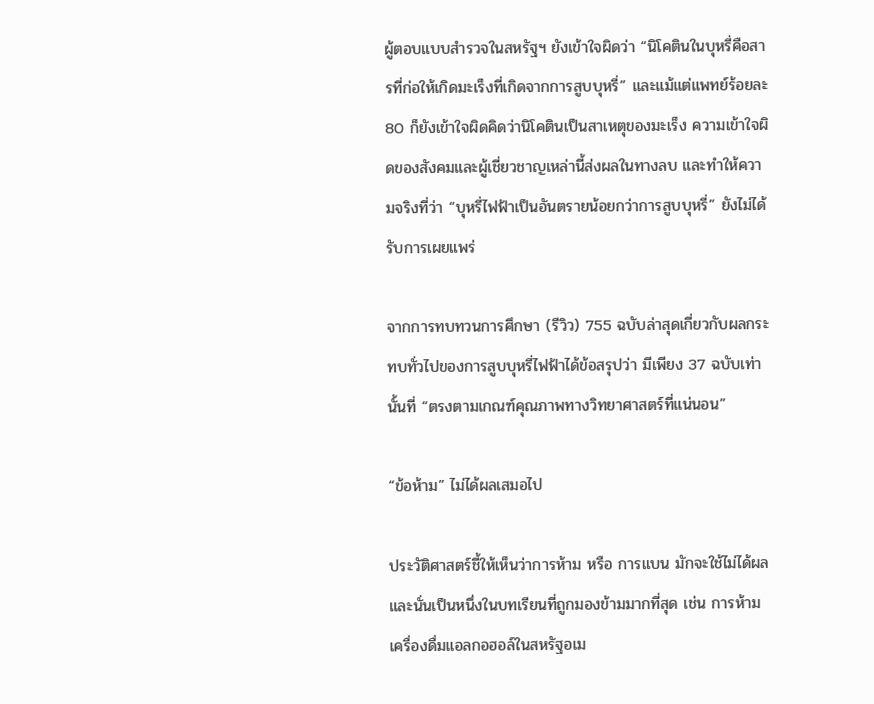ผู้ตอบแบบสำรวจในสหรัฐฯ ยังเข้าใจผิดว่า “นิโคตินในบุหรี่คือสารที่ก่อให้เกิดมะเร็งที่เกิดจากการสูบบุหรี่” และแม้แต่แพทย์ร้อยละ 80 ก็ยังเข้าใจผิดคิดว่านิโคตินเป็นสาเหตุของมะเร็ง ความเข้าใจผิดของสังคมและผู้เชี่ยวชาญเหล่านี้ส่งผลในทางลบ และทำให้ความจริงที่ว่า “บุหรี่ไฟฟ้าเป็นอันตรายน้อยกว่าการสูบบุหรี่” ยังไม่ได้รับการเผยแพร่

จากการทบทวนการศึกษา (รีวิว) 755 ฉบับล่าสุดเกี่ยวกับผลกระทบทั่วไปของการสูบบุหรี่ไฟฟ้าได้ข้อสรุปว่า มีเพียง 37 ฉบับเท่านั้นที่ “ตรงตามเกณฑ์คุณภาพทางวิทยาศาสตร์ที่แน่นอน”

“ข้อห้าม” ไม่ได้ผลเสมอไป

ประวัติศาสตร์ชี้ให้เห็นว่าการห้าม หรือ การแบน มักจะใช้ไม่ได้ผล และนั่นเป็นหนึ่งในบทเรียนที่ถูกมองข้ามมากที่สุด เช่น การห้ามเครื่องดื่มแอลกอฮอล์ในสหรัฐอเม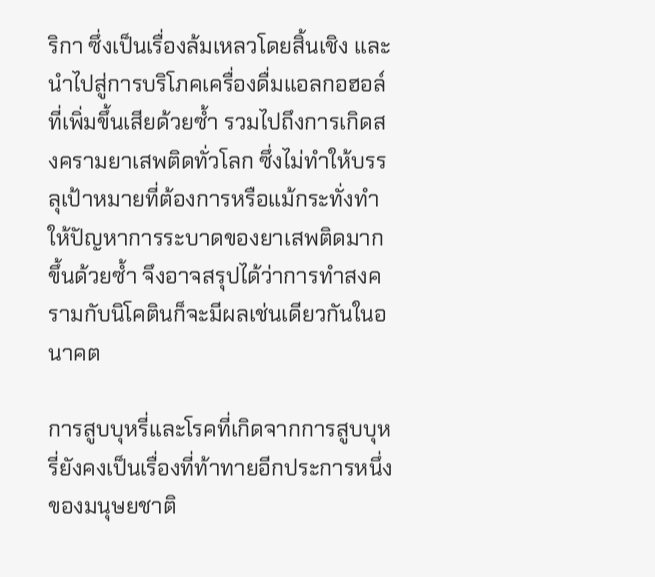ริกา ซึ่งเป็นเรื่องล้มเหลวโดยสิ้นเชิง และนำไปสู่การบริโภคเครื่องดื่มแอลกอฮอล์ที่เพิ่มขึ้นเสียด้วยซ้ำ รวมไปถึงการเกิดสงครามยาเสพติดทั่วโลก ซึ่งไม่ทำให้บรรลุเป้าหมายที่ต้องการหรือแม้กระทั่งทำให้ปัญหาการระบาดของยาเสพติดมากขึ้นด้วยซ้ำ จึงอาจสรุปได้ว่าการทำสงครามกับนิโคตินก็จะมีผลเช่นเดียวกันในอนาคต

การสูบบุหรี่และโรคที่เกิดจากการสูบบุหรี่ยังคงเป็นเรื่องที่ท้าทายอีกประการหนึ่งของมนุษยชาติ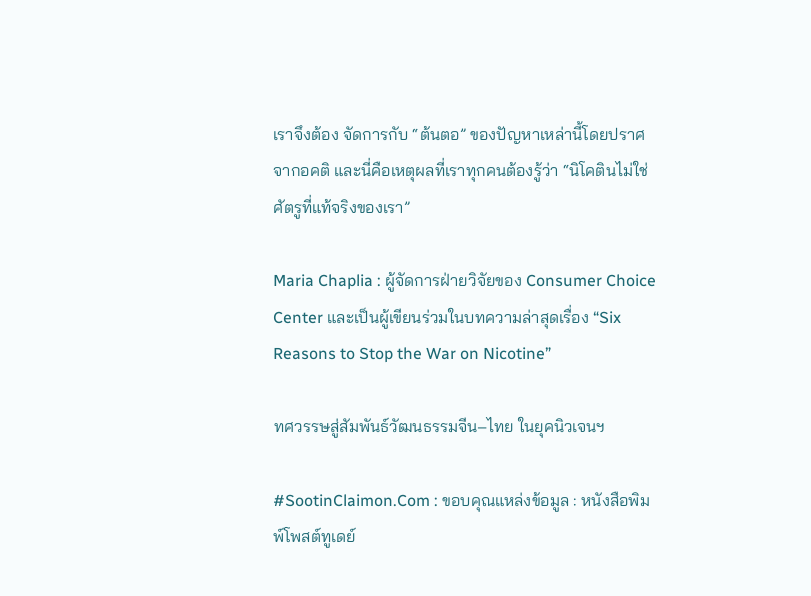เราจึงต้อง จัดการกับ “ต้นตอ” ของปัญหาเหล่านี้โดยปราศจากอคติ และนี่คือเหตุผลที่เราทุกคนต้องรู้ว่า “นิโคตินไม่ใช่ศัตรูที่แท้จริงของเรา”

Maria Chaplia : ผู้จัดการฝ่ายวิจัยของ Consumer Choice Center และเป็นผู้เขียนร่วมในบทความล่าสุดเรื่อง “Six Reasons to Stop the War on Nicotine”

ทศวรรษสู่สัมพันธ์วัฒนธรรมจีน–ไทย ในยุคนิวเจนฯ

#SootinClaimon.Com : ขอบคุณแหล่งข้อมูล : หนังสือพิมพ์โพสต์ทูเดย์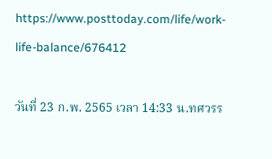https://www.posttoday.com/life/work-life-balance/676412

วันที่ 23 ก.พ. 2565 เวลา 14:33 น.ทศวรร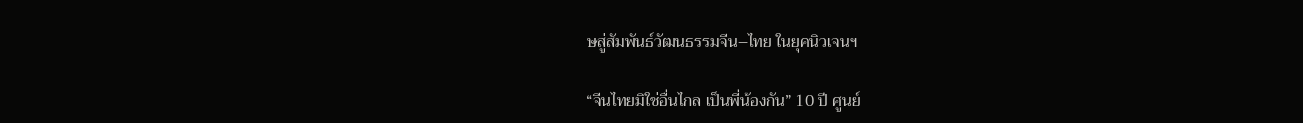ษสู่สัมพันธ์วัฒนธรรมจีน–ไทย ในยุคนิวเจนฯ

“จีนไทยมิใช่อื่นไกล เป็นพี่น้องกัน” 10 ปี ศูนย์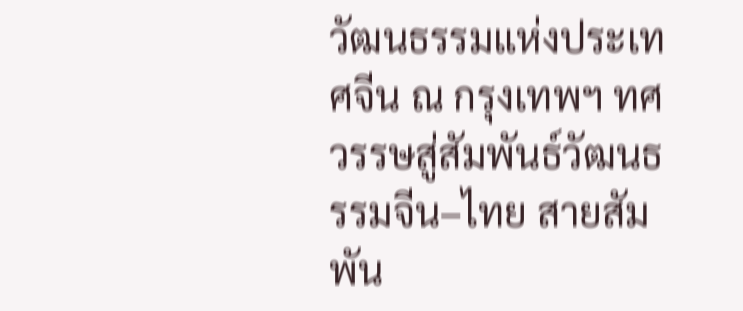วัฒนธรรมแห่งประเทศจีน ณ กรุงเทพฯ ทศวรรษสู่สัมพันธ์วัฒนธรรมจีน–ไทย สายสัมพัน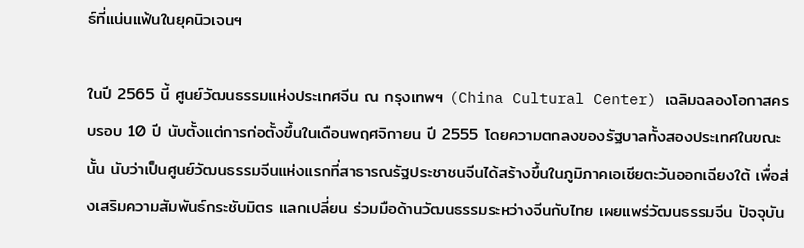ธ์ที่แน่นแฟ้นในยุคนิวเจนฯ

ในปี 2565 นี้ ศูนย์วัฒนธรรมแห่งประเทศจีน ณ กรุงเทพฯ (China Cultural Center) เฉลิมฉลองโอกาสครบรอบ 10 ปี นับตั้งแต่การก่อตั้งขึ้นในเดือนพฤศจิกายน ปี 2555 โดยความตกลงของรัฐบาลทั้งสองประเทศในขณะนั้น นับว่าเป็นศูนย์วัฒนธรรมจีนแห่งแรกที่สาธารณรัฐประชาชนจีนได้สร้างขึ้นในภูมิภาคเอเชียตะวันออกเฉียงใต้ เพื่อส่งเสริมความสัมพันธ์กระชับมิตร แลกเปลี่ยน ร่วมมือด้านวัฒนธรรมระหว่างจีนกับไทย เผยแพร่วัฒนธรรมจีน ปัจจุบัน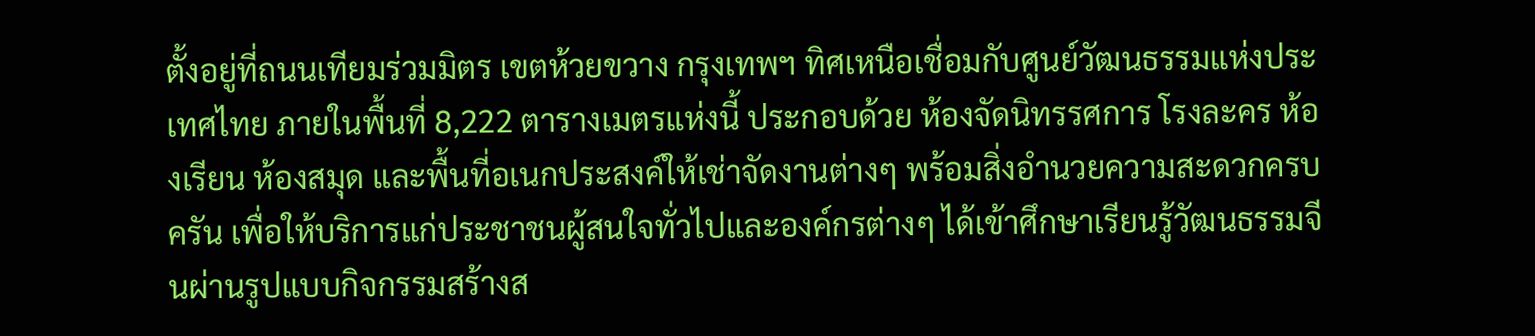ตั้งอยู่ที่ถนนเทียมร่วมมิตร เขตห้วยขวาง กรุงเทพฯ ทิศเหนือเชื่อมกับศูนย์วัฒนธรรมแห่งประเทศไทย ภายในพื้นที่ 8,222 ตารางเมตรแห่งนี้ ประกอบด้วย ห้องจัดนิทรรศการ โรงละคร ห้องเรียน ห้องสมุด และพื้นที่อเนกประสงค์ให้เช่าจัดงานต่างๆ พร้อมสิ่งอำนวยความสะดวกครบครัน เพื่อให้บริการแก่ประชาชนผู้สนใจทั่วไปและองค์กรต่างๆ ได้เข้าศึกษาเรียนรู้วัฒนธรรมจีนผ่านรูปแบบกิจกรรมสร้างส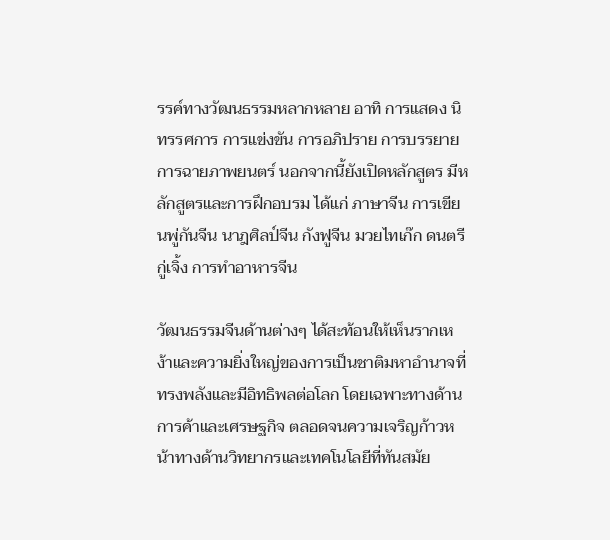รรค์ทางวัฒนธรรมหลากหลาย อาทิ การแสดง นิทรรศการ การแข่งขัน การอภิปราย การบรรยาย การฉายภาพยนตร์ นอกจากนี้ยังเปิดหลักสูตร มีหลักสูตรและการฝึกอบรม ได้แก่ ภาษาจีน การเขียนพู่กันจีน นาฎศิลป์จีน กังฟูจีน มวยไทเก๊ก ดนตรีกู่เจิ้ง การทำอาหารจีน

วัฒนธรรมจีนด้านต่างๆ ได้สะท้อนให้เห็นรากเหง้าและความยิ่งใหญ่ของการเป็นชาติมหาอำนาจที่ทรงพลังและมีอิทธิพลต่อโลก โดยเฉพาะทางด้านการค้าและเศรษฐกิจ ตลอดจนความเจริญก้าวหน้าทางด้านวิทยากรและเทคโนโลยีที่ทันสมัย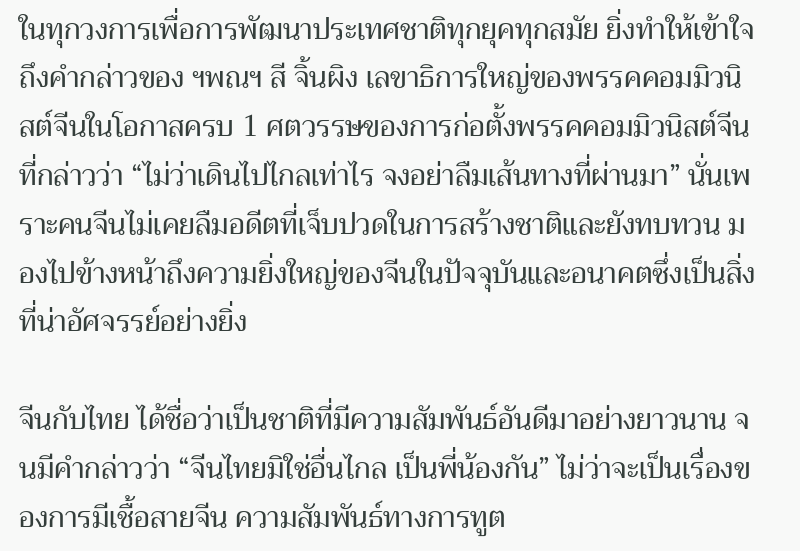ในทุกวงการเพื่อการพัฒนาประเทศชาติทุกยุคทุกสมัย ยิ่งทำให้เข้าใจถึงคำกล่าวของ ฯพณฯ สี จิ้นผิง เลขาธิการใหญ่ของพรรคคอมมิวนิสต์จีนในโอกาสครบ 1 ศตวรรษของการก่อตั้งพรรคคอมมิวนิสต์จีน ที่กล่าวว่า “ไม่ว่าเดินไปไกลเท่าไร จงอย่าลืมเส้นทางที่ผ่านมา” นั่นเพราะคนจีนไม่เคยลืมอดีตที่เจ็บปวดในการสร้างชาติและยังทบทวน มองไปข้างหน้าถึงความยิ่งใหญ่ของจีนในปัจจุบันและอนาคตซึ่งเป็นสิ่งที่น่าอัศจรรย์อย่างยิ่ง

จีนกับไทย ได้ชื่อว่าเป็นชาติที่มีความสัมพันธ์อันดีมาอย่างยาวนาน จนมีคำกล่าวว่า “จีนไทยมิใช่อื่นไกล เป็นพี่น้องกัน” ไม่ว่าจะเป็นเรื่องของการมีเชื้อสายจีน ความสัมพันธ์ทางการทูต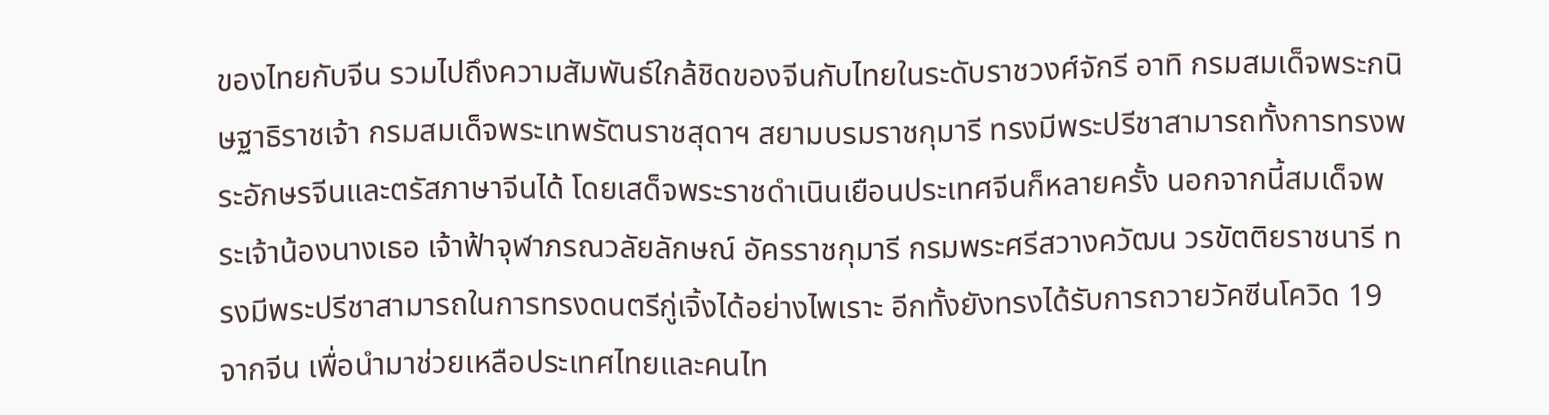ของไทยกับจีน รวมไปถึงความสัมพันธ์ใกล้ชิดของจีนกับไทยในระดับราชวงศ์จักรี อาทิ กรมสมเด็จพระกนิษฐาธิราชเจ้า กรมสมเด็จพระเทพรัตนราชสุดาฯ สยามบรมราชกุมารี ทรงมีพระปรีชาสามารถทั้งการทรงพระอักษรจีนและตรัสภาษาจีนได้ โดยเสด็จพระราชดำเนินเยือนประเทศจีนก็หลายครั้ง นอกจากนี้สมเด็จพระเจ้าน้องนางเธอ เจ้าฟ้าจุฬาภรณวลัยลักษณ์ อัครราชกุมารี กรมพระศรีสวางควัฒน วรขัตติยราชนารี ทรงมีพระปรีชาสามารถในการทรงดนตรีกู่เจิ้งได้อย่างไพเราะ อีกทั้งยังทรงได้รับการถวายวัคซีนโควิด 19 จากจีน เพื่อนำมาช่วยเหลือประเทศไทยและคนไท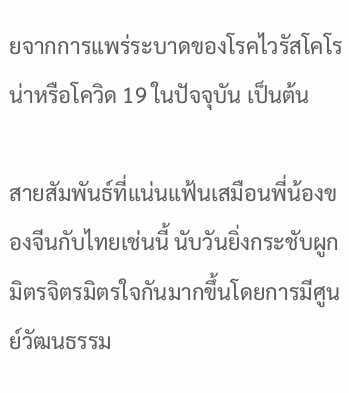ยจากการแพร่ระบาดของโรคไวรัสโคโรน่าหรือโควิด 19 ในปัจจุบัน เป็นต้น

สายสัมพันธ์ที่แน่นแฟ้นเสมือนพี่น้องของจีนกับไทยเช่นนี้ นับวันยิ่งกระชับผูกมิตรจิตรมิตรใจกันมากขึ้นโดยการมีศูนย์วัฒนธรรม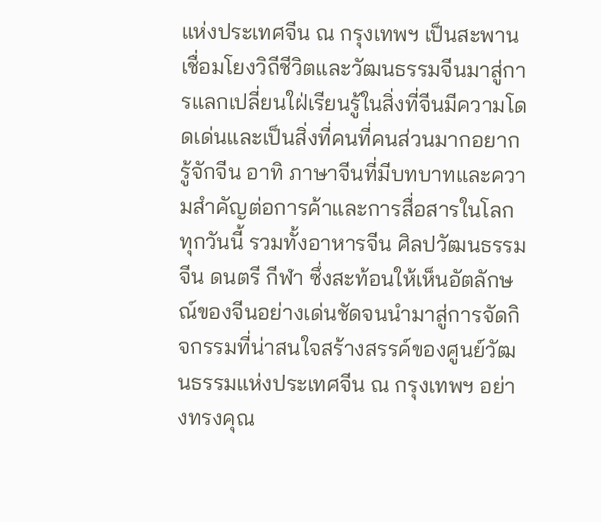แห่งประเทศจีน ณ กรุงเทพฯ เป็นสะพานเชื่อมโยงวิถีชีวิตและวัฒนธรรมจีนมาสู่การแลกเปลี่ยนใฝ่เรียนรู้ในสิ่งที่จีนมีความโดดเด่นและเป็นสิ่งที่คนที่คนส่วนมากอยากรู้จักจีน อาทิ ภาษาจีนที่มีบทบาทและความสำคัญต่อการค้าและการสื่อสารในโลกทุกวันนี้ รวมทั้งอาหารจีน ศิลปวัฒนธรรมจีน ดนตรี กีฬา ซึ่งสะท้อนให้เห็นอัตลักษณ์ของจีนอย่างเด่นชัดจนนำมาสู่การจัดกิจกรรมที่น่าสนใจสร้างสรรค์ของศูนย์วัฒนธรรมแห่งประเทศจีน ณ กรุงเทพฯ อย่างทรงคุณ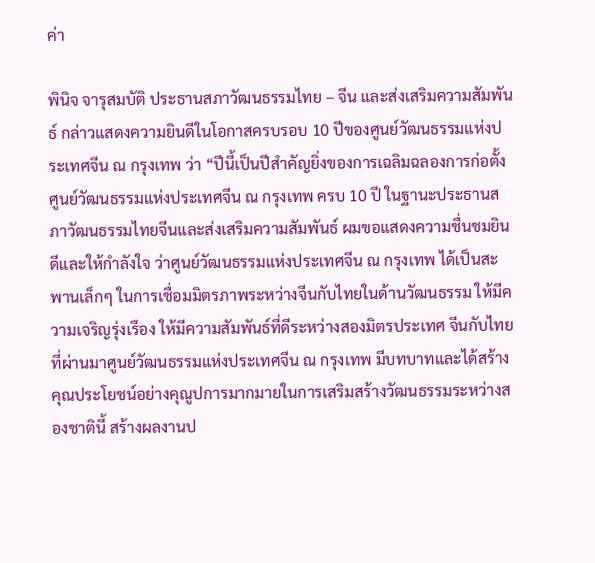ค่า

พินิจ จารุสมบัติ ประธานสภาวัฒนธรรมไทย – จีน และส่งเสริมความสัมพันธ์ กล่าวแสดงความยินดีในโอกาสครบรอบ 10 ปีของศูนย์วัฒนธรรมแห่งประเทศจีน ณ กรุงเทพ ว่า “ปีนี้เป็นปีสำคัญยิ่งของการเฉลิมฉลองการก่อตั้งศูนย์วัฒนธรรมแห่งประเทศจีน ณ กรุงเทพ ครบ 10 ปี ในฐานะประธานสภาวัฒนธรรมไทยจีนและส่งเสริมความสัมพันธ์ ผมขอแสดงความชื่นชมยินดีและให้กำลังใจ ว่าศูนย์วัฒนธรรมแห่งประเทศจีน ณ กรุงเทพ ได้เป็นสะพานเล็กๆ ในการเชื่อมมิตรภาพระหว่างจีนกับไทยในด้านวัฒนธรรม ให้มีความเจริญรุ่งเรือง ให้มีความสัมพันธ์ที่ดีระหว่างสองมิตรประเทศ จีนกับไทย ที่ผ่านมาศูนย์วัฒนธรรมแห่งประเทศจีน ณ กรุงเทพ มีบทบาทและได้สร้างคุณประโยชน์อย่างคุณูปการมากมายในการเสริมสร้างวัฒนธรรมระหว่างสองชาตินี้ สร้างผลงานป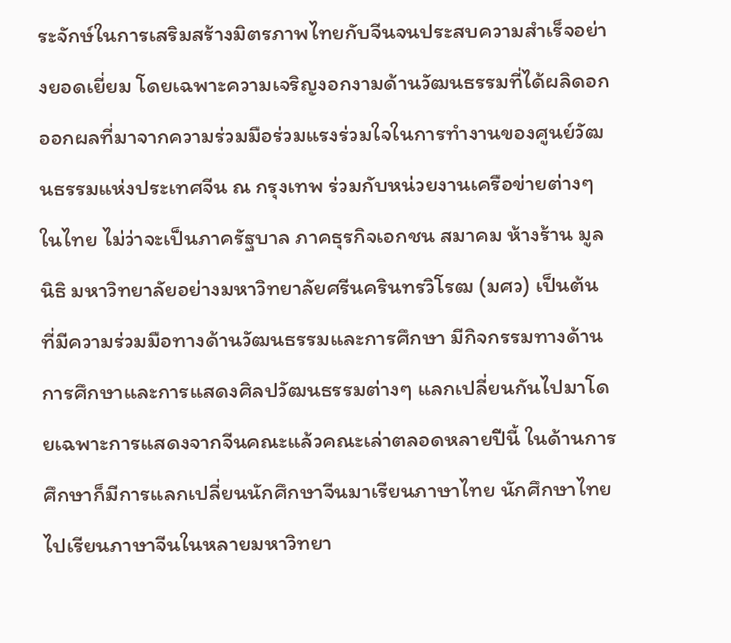ระจักษ์ในการเสริมสร้างมิตรภาพไทยกับจีนจนประสบความสำเร็จอย่างยอดเยี่ยม โดยเฉพาะความเจริญงอกงามด้านวัฒนธรรมที่ได้ผลิดอกออกผลที่มาจากความร่วมมือร่วมแรงร่วมใจในการทำงานของศูนย์วัฒนธรรมแห่งประเทศจีน ณ กรุงเทพ ร่วมกับหน่วยงานเครือข่ายต่างๆ ในไทย ไม่ว่าจะเป็นภาครัฐบาล ภาคธุรกิจเอกชน สมาคม ห้างร้าน มูลนิธิ มหาวิทยาลัยอย่างมหาวิทยาลัยศรีนครินทรวิโรฒ (มศว) เป็นต้น ที่มีความร่วมมือทางด้านวัฒนธรรมและการศึกษา มีกิจกรรมทางด้านการศึกษาและการแสดงศิลปวัฒนธรรมต่างๆ แลกเปลี่ยนกันไปมาโดยเฉพาะการแสดงจากจีนคณะแล้วคณะเล่าตลอดหลายปีนี้ ในด้านการศึกษาก็มีการแลกเปลี่ยนนักศึกษาจีนมาเรียนภาษาไทย นักศึกษาไทยไปเรียนภาษาจีนในหลายมหาวิทยา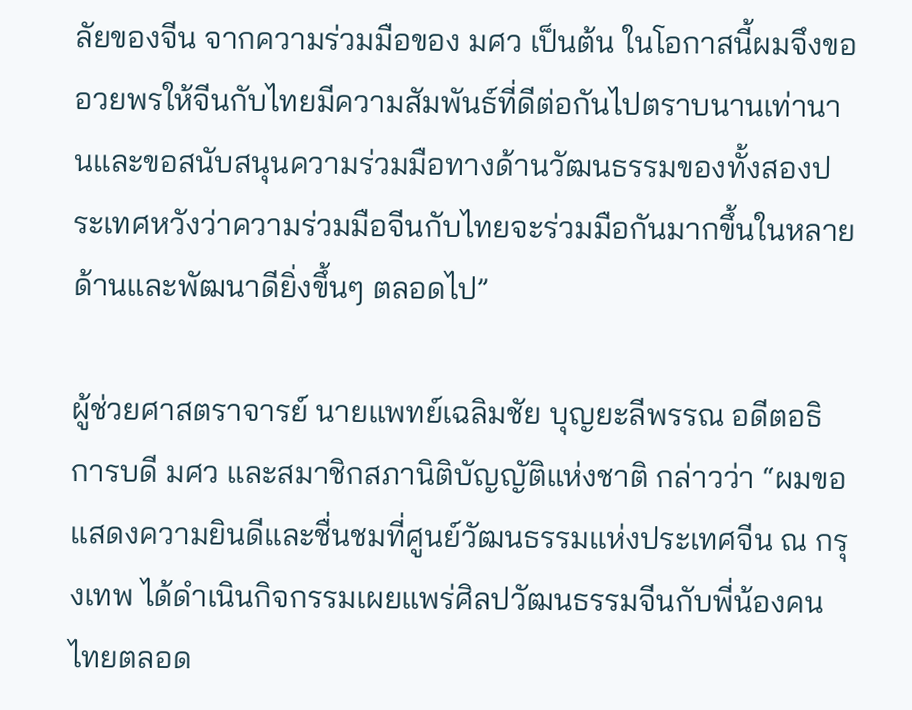ลัยของจีน จากความร่วมมือของ มศว เป็นต้น ในโอกาสนี้ผมจึงขออวยพรให้จีนกับไทยมีความสัมพันธ์ที่ดีต่อกันไปตราบนานเท่านานและขอสนับสนุนความร่วมมือทางด้านวัฒนธรรมของทั้งสองประเทศหวังว่าความร่วมมือจีนกับไทยจะร่วมมือกันมากขึ้นในหลายด้านและพัฒนาดียิ่งขึ้นๆ ตลอดไป”

ผู้ช่วยศาสตราจารย์ นายแพทย์เฉลิมชัย บุญยะลีพรรณ อดีตอธิการบดี มศว และสมาชิกสภานิติบัญญัติแห่งชาติ กล่าวว่า “ผมขอแสดงความยินดีและชื่นชมที่ศูนย์วัฒนธรรมแห่งประเทศจีน ณ กรุงเทพ ได้ดำเนินกิจกรรมเผยแพร่ศิลปวัฒนธรรมจีนกับพี่น้องคนไทยตลอด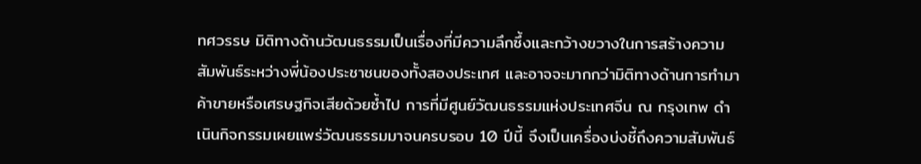ทศวรรษ มิติทางด้านวัฒนธรรมเป็นเรื่องที่มีความลึกซึ้งและกว้างขวางในการสร้างความสัมพันธ์ระหว่างพี่น้องประชาชนของทั้งสองประเทศ และอาจจะมากกว่ามิติทางด้านการทำมาค้าขายหรือเศรษฐกิจเสียด้วยซ้ำไป การที่มีศูนย์วัฒนธรรมแห่งประเทศจีน ณ กรุงเทพ ดำเนินกิจกรรมเผยแพร่วัฒนธรรมมาจนครบรอบ 10 ปีนี้ จึงเป็นเครื่องบ่งชี้ถึงความสัมพันธ์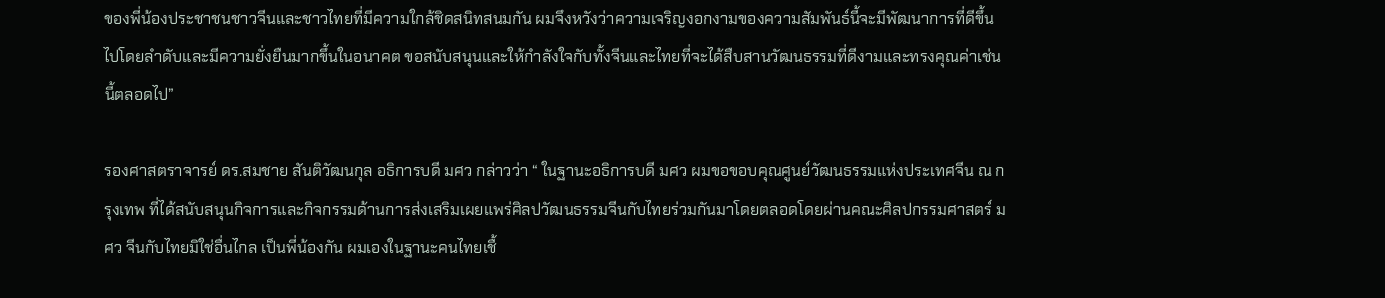ของพี่น้องประชาชนชาวจีนและชาวไทยที่มีความใกล้ชิดสนิทสนมกัน ผมจึงหวังว่าความเจริญงอกงามของความสัมพันธ์นี้จะมีพัฒนาการที่ดีขึ้นไปโดยลำดับและมีความยั่งยืนมากขึ้นในอนาคต ขอสนับสนุนและให้กำลังใจกับทั้งจีนและไทยที่จะได้สืบสานวัฒนธรรมที่ดีงามและทรงคุณค่าเช่นนี้ตลอดไป”

รองศาสตราจารย์ ดร.สมชาย สันติวัฒนกุล อธิการบดี มศว กล่าวว่า “ ในฐานะอธิการบดี มศว ผมขอขอบคุณศูนย์วัฒนธรรมแห่งประเทศจีน ณ กรุงเทพ ที่ได้สนับสนุนกิจการและกิจกรรมด้านการส่งเสริมเผยแพร่ศิลปวัฒนธรรมจีนกับไทยร่วมกันมาโดยตลอดโดยผ่านคณะศิลปกรรมศาสตร์ มศว จีนกับไทยมิใช่อื่นไกล เป็นพี่น้องกัน ผมเองในฐานะคนไทยเชื้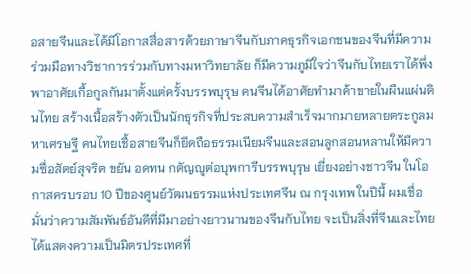อสายจีนและได้มีโอกาสสื่อสารด้วยภาษาจีนกับภาคธุรกิจเอกชนของจีนที่มีความร่วมมือทางวิชาการร่วมกับทางมหาวิทยาลัย ก็มีความภูมิใจว่าจีนกับไทยเราได้พึ่งพาอาศัยเกื้อกูลกันมาตั้งแต่ครั้งบรรพบุรุษ คนจีนได้อาศัยทำมาค้าขายในผืนแผ่นดินไทย สร้างเนื้อสร้างตัวเป็นนักธุรกิจที่ประสบความสำเร็จมากมายหลายตระกูลมหาเศรษฐี คนไทยเชื้อสายจีนก็ยึดถือธรรมเนียมจีนและสอนลูกสอนหลานให้มีความซื่อสัตย์สุจริต ขยัน อดทน กตัญญูต่อบุพการีบรรพบุรุษ เยี่ยงอย่างชาวจีน ในโอกาสครบรอบ 10 ปีของศูนย์วัฒนธรรมแห่งประเทศจีน ณ กรุงเทพ ในปีนี้ ผมเชื่อมั่นว่าความสัมพันธ์อันดีที่มีมาอย่างยาวนานของจีนกับไทย จะเป็นสิ่งที่จีนและไทยได้แสดงความเป็นมิตรประเทศที่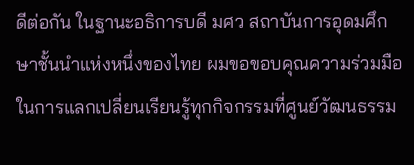ดีต่อกัน ในฐานะอธิการบดี มศว สถาบันการอุดมศึกษาชั้นนำแห่งหนึ่งของไทย ผมขอขอบคุณความร่วมมือในการแลกเปลี่ยนเรียนรู้ทุกกิจกรรมที่ศูนย์วัฒนธรรม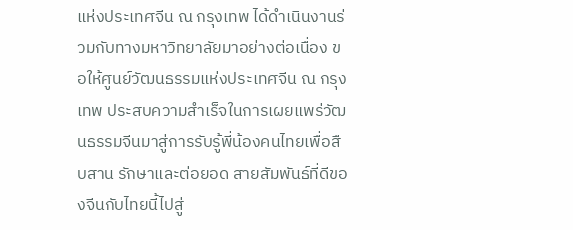แห่งประเทศจีน ณ กรุงเทพ ได้ดำเนินงานร่วมกับทางมหาวิทยาลัยมาอย่างต่อเนื่อง ขอให้ศูนย์วัฒนธรรมแห่งประเทศจีน ณ กรุงเทพ ประสบความสำเร็จในการเผยแพร่วัฒนธรรมจีนมาสู่การรับรู้พี่น้องคนไทยเพื่อสืบสาน รักษาและต่อยอด สายสัมพันธ์ที่ดีของจีนกับไทยนี้ไปสู่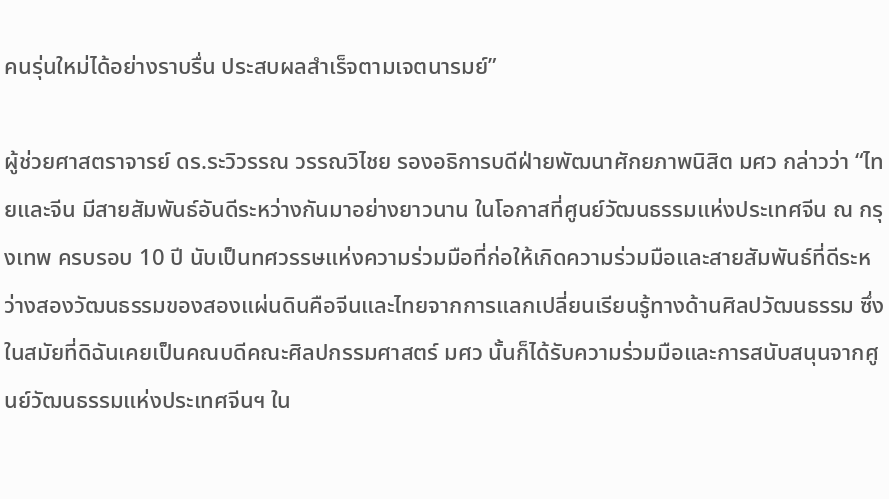คนรุ่นใหม่ได้อย่างราบรื่น ประสบผลสำเร็จตามเจตนารมย์”

ผู้ช่วยศาสตราจารย์ ดร.ระวิวรรณ วรรณวิไชย รองอธิการบดีฝ่ายพัฒนาศักยภาพนิสิต มศว กล่าวว่า “ไทยและจีน มีสายสัมพันธ์อันดีระหว่างกันมาอย่างยาวนาน ในโอกาสที่ศูนย์วัฒนธรรมแห่งประเทศจีน ณ กรุงเทพ ครบรอบ 10 ปี นับเป็นทศวรรษแห่งความร่วมมือที่ก่อให้เกิดความร่วมมือและสายสัมพันธ์ที่ดีระหว่างสองวัฒนธรรมของสองแผ่นดินคือจีนและไทยจากการแลกเปลี่ยนเรียนรู้ทางด้านศิลปวัฒนธรรม ซึ่งในสมัยที่ดิฉันเคยเป็นคณบดีคณะศิลปกรรมศาสตร์ มศว นั้นก็ได้รับความร่วมมือและการสนับสนุนจากศูนย์วัฒนธรรมแห่งประเทศจีนฯ ใน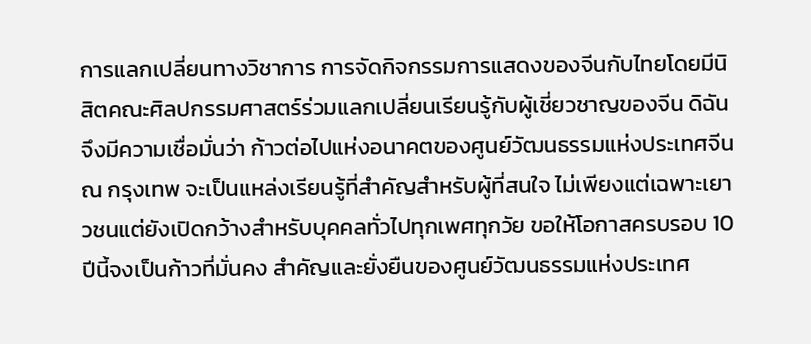การแลกเปลี่ยนทางวิชาการ การจัดกิจกรรมการแสดงของจีนกับไทยโดยมีนิสิตคณะศิลปกรรมศาสตร์ร่วมแลกเปลี่ยนเรียนรู้กับผู้เชี่ยวชาญของจีน ดิฉันจึงมีความเชื่อมั่นว่า ก้าวต่อไปแห่งอนาคตของศูนย์วัฒนธรรมแห่งประเทศจีน ณ กรุงเทพ จะเป็นแหล่งเรียนรู้ที่สำคัญสำหรับผู้ที่สนใจ ไม่เพียงแต่เฉพาะเยาวชนแต่ยังเปิดกว้างสำหรับบุคคลทั่วไปทุกเพศทุกวัย ขอให้โอกาสครบรอบ 10 ปีนี้จงเป็นก้าวที่มั่นคง สำคัญและยั่งยืนของศูนย์วัฒนธรรมแห่งประเทศ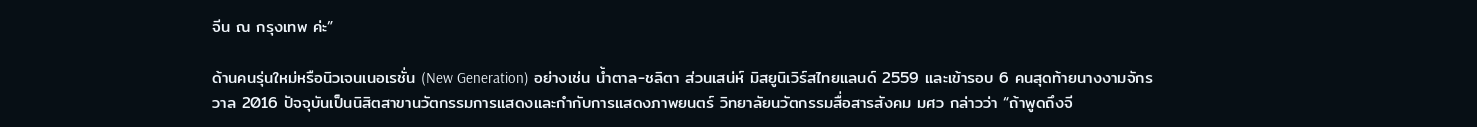จีน ณ กรุงเทพ ค่ะ”

ด้านคนรุ่นใหม่หรือนิวเจนเนอเรชั่น (New Generation) อย่างเช่น น้ำตาล-ชลิตา ส่วนเสน่ห์ มิสยูนิเวิร์สไทยแลนด์ 2559 และเข้ารอบ 6 คนสุดท้ายนางงามจักรวาล 2016 ปัจจุบันเป็นนิสิตสาขานวัตกรรมการแสดงและกำกับการแสดงภาพยนตร์ วิทยาลัยนวัตกรรมสื่อสารสังคม มศว กล่าวว่า “ถ้าพูดถึงจี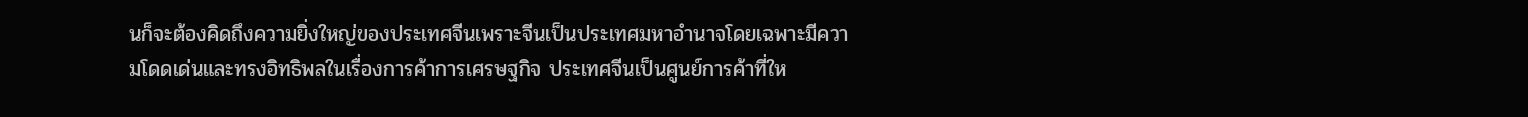นก็จะต้องคิดถึงความยิ่งใหญ่ของประเทศจีนเพราะจีนเป็นประเทศมหาอำนาจโดยเฉพาะมีความโดดเด่นและทรงอิทธิพลในเรื่องการค้าการเศรษฐกิจ ประเทศจีนเป็นศูนย์การค้าที่ให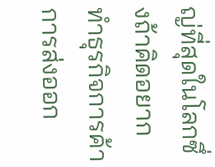ญ่ที่สุดในโลกซึ่งถ้าคิดอยากทำธุรกิจการค้าการส่งออก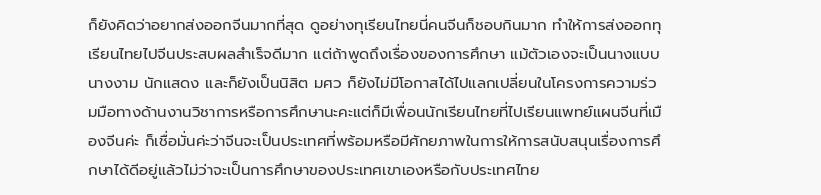ก็ยังคิดว่าอยากส่งออกจีนมากที่สุด ดูอย่างทุเรียนไทยนี่คนจีนก็ชอบกินมาก ทำให้การส่งออกทุเรียนไทยไปจีนประสบผลสำเร็จดีมาก แต่ถ้าพูดถึงเรื่องของการศึกษา แม้ตัวเองจะเป็นนางแบบ นางงาม นักแสดง และก็ยังเป็นนิสิต มศว ก็ยังไม่มีโอกาสได้ไปแลกเปลี่ยนในโครงการความร่วมมือทางด้านงานวิชาการหรือการศึกษานะคะแต่ก็มีเพื่อนนักเรียนไทยที่ไปเรียนแพทย์แผนจีนที่เมืองจีนค่ะ ก็เชื่อมั่นค่ะว่าจีนจะเป็นประเทศที่พร้อมหรือมีศักยภาพในการให้การสนับสนุนเรื่องการศึกษาได้ดีอยู่แล้วไม่ว่าจะเป็นการศึกษาของประเทศเขาเองหรือกับประเทศไทย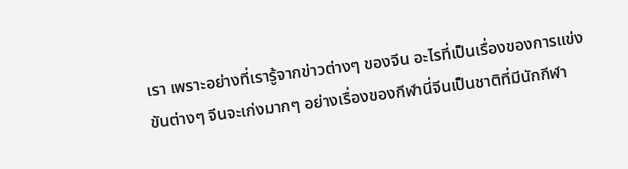เรา เพราะอย่างที่เรารู้จากข่าวต่างๆ ของจีน อะไรที่เป็นเรื่องของการแข่งขันต่างๆ จีนจะเก่งมากๆ อย่างเรื่องของกีฬานี่จีนเป็นชาติที่มีนักกีฬา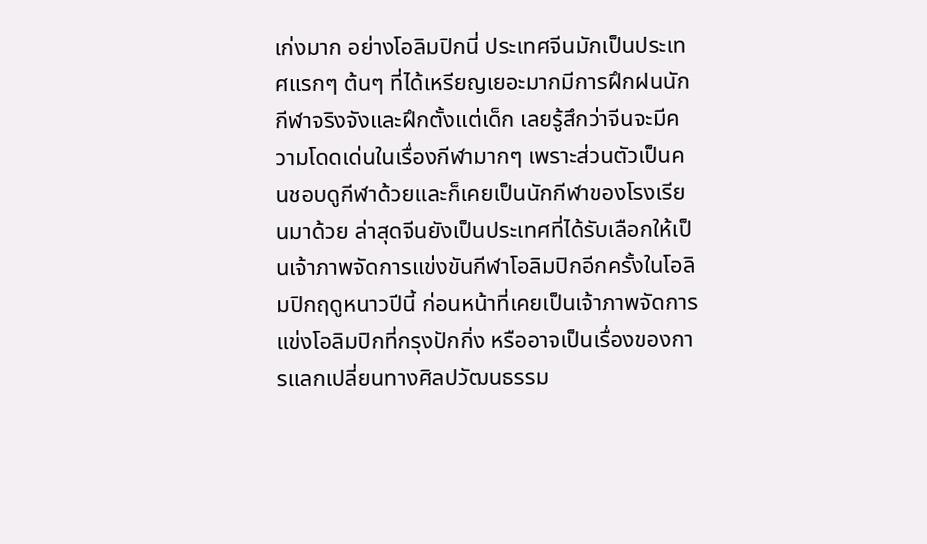เก่งมาก อย่างโอลิมปิกนี่ ประเทศจีนมักเป็นประเทศแรกๆ ต้นๆ ที่ได้เหรียญเยอะมากมีการฝึกฝนนักกีฬาจริงจังและฝึกตั้งแต่เด็ก เลยรู้สึกว่าจีนจะมีความโดดเด่นในเรื่องกีฬามากๆ เพราะส่วนตัวเป็นคนชอบดูกีฬาด้วยและก็เคยเป็นนักกีฬาของโรงเรียนมาด้วย ล่าสุดจีนยังเป็นประเทศที่ได้รับเลือกให้เป็นเจ้าภาพจัดการแข่งขันกีฬาโอลิมปิกอีกครั้งในโอลิมปิกฤดูหนาวปีนี้ ก่อนหน้าที่เคยเป็นเจ้าภาพจัดการแข่งโอลิมปิกที่กรุงปักกิ่ง หรืออาจเป็นเรื่องของการแลกเปลี่ยนทางศิลปวัฒนธรรม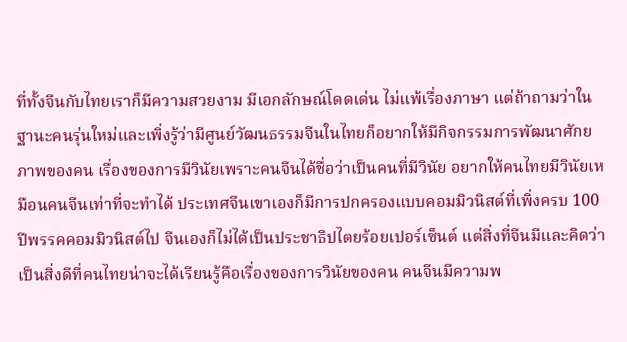ที่ทั้งจีนกับไทยเราก็มีความสวยงาม มีเอกลักษณ์โดดเด่น ไม่แพ้เรื่องภาษา แต่ถ้าถามว่าในฐานะคนรุ่นใหม่และเพิ่งรู้ว่ามีศูนย์วัฒนธรรมจีนในไทยก็อยากให้มีกิจกรรมการพัฒนาศักยภาพของคน เรื่องของการมีวินัยเพราะคนจีนได้ชื่อว่าเป็นคนที่มีวินัย อยากให้คนไทยมีวินัยเหมือนคนจีนเท่าที่จะทำได้ ประเทศจีนเขาเองก็มีการปกครองแบบคอมมิวนิสต์ที่เพิ่งครบ 100 ปีพรรคคอมมิวนิสต์ไป จีนเองก็ไม่ได้เป็นประชาธิปไตยร้อยเปอร์เซ็นต์ แต่สิ่งที่จีนมีและคิดว่าเป็นสิ่งดีที่คนไทยน่าจะได้เรียนรู้คือเรื่องของการวินัยของคน คนจีนมีความพ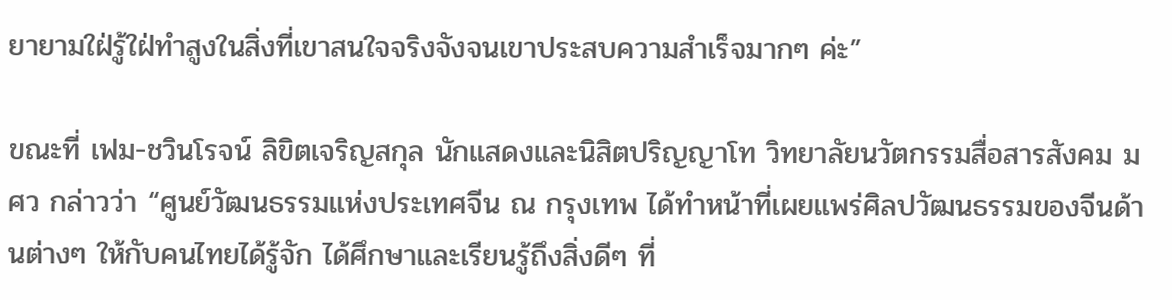ยายามใฝ่รู้ใฝ่ทำสูงในสิ่งที่เขาสนใจจริงจังจนเขาประสบความสำเร็จมากๆ ค่ะ”

ขณะที่ เฟม-ชวินโรจน์ ลิขิตเจริญสกุล นักแสดงและนิสิตปริญญาโท วิทยาลัยนวัตกรรมสื่อสารสังคม มศว กล่าวว่า “ศูนย์วัฒนธรรมแห่งประเทศจีน ณ กรุงเทพ ได้ทำหน้าที่เผยแพร่ศิลปวัฒนธรรมของจีนด้านต่างๆ ให้กับคนไทยได้รู้จัก ได้ศึกษาและเรียนรู้ถึงสิ่งดีๆ ที่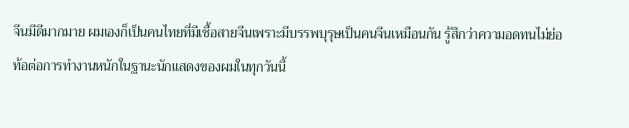จีนมีดีมากมาย ผมเองก็เป็นคนไทยที่มีเชื้อสายจีนเพราะมีบรรพบุรุษเป็นคนจีนเหมือนกัน รู้สึกว่าความอดทนไม่ย่อท้อต่อการทำงานหนักในฐานะนักแสดงของผมในทุกวันนี้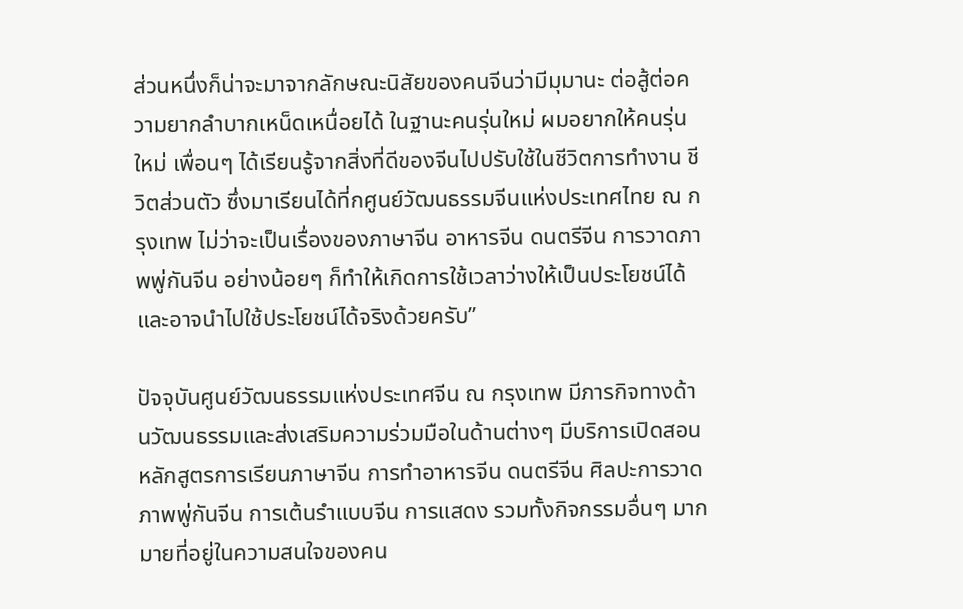ส่วนหนึ่งก็น่าจะมาจากลักษณะนิสัยของคนจีนว่ามีมุมานะ ต่อสู้ต่อความยากลำบากเหน็ดเหนื่อยได้ ในฐานะคนรุ่นใหม่ ผมอยากให้คนรุ่นใหม่ เพื่อนๆ ได้เรียนรู้จากสิ่งที่ดีของจีนไปปรับใช้ในชีวิตการทำงาน ชีวิตส่วนตัว ซึ่งมาเรียนได้ที่กศูนย์วัฒนธรรมจีนแห่งประเทศไทย ณ กรุงเทพ ไม่ว่าจะเป็นเรื่องของภาษาจีน อาหารจีน ดนตรีจีน การวาดภาพพู่กันจีน อย่างน้อยๆ ก็ทำให้เกิดการใช้เวลาว่างให้เป็นประโยชน์ได้และอาจนำไปใช้ประโยชน์ได้จริงด้วยครับ”

ปัจจุบันศูนย์วัฒนธรรมแห่งประเทศจีน ณ กรุงเทพ มีภารกิจทางด้านวัฒนธรรมและส่งเสริมความร่วมมือในด้านต่างๆ มีบริการเปิดสอนหลักสูตรการเรียนภาษาจีน การทำอาหารจีน ดนตรีจีน ศิลปะการวาดภาพพู่กันจีน การเต้นรำแบบจีน การแสดง รวมทั้งกิจกรรมอื่นๆ มากมายที่อยู่ในความสนใจของคน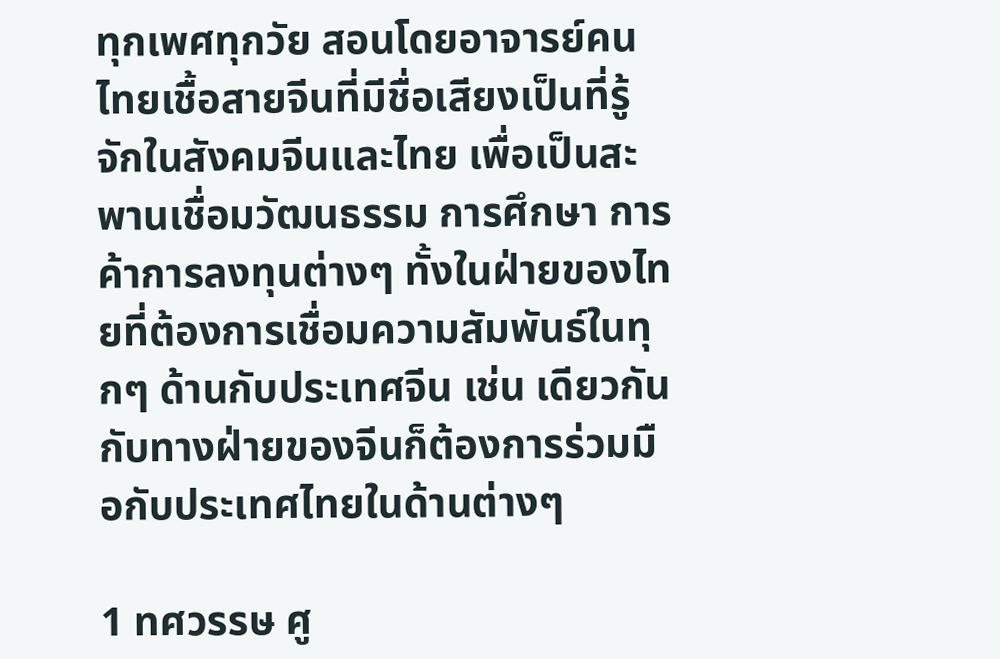ทุกเพศทุกวัย สอนโดยอาจารย์คนไทยเชื้อสายจีนที่มีชื่อเสียงเป็นที่รู้จักในสังคมจีนและไทย เพื่อเป็นสะพานเชื่อมวัฒนธรรม การศึกษา การค้าการลงทุนต่างๆ ทั้งในฝ่ายของไทยที่ต้องการเชื่อมความสัมพันธ์ในทุกๆ ด้านกับประเทศจีน เช่น เดียวกันกับทางฝ่ายของจีนก็ต้องการร่วมมือกับประเทศไทยในด้านต่างๆ

1 ทศวรรษ ศู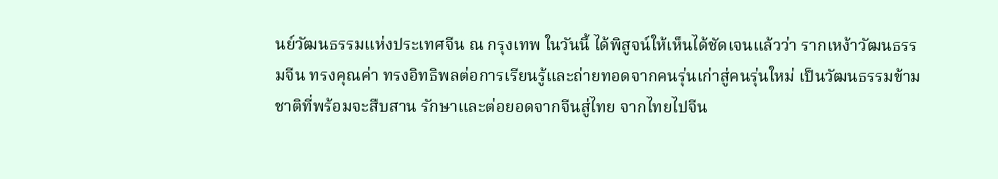นย์วัฒนธรรมแห่งประเทศจีน ณ กรุงเทพ ในวันนี้ ได้พิสูจน์ให้เห็นได้ชัดเจนแล้วว่า รากเหง้าวัฒนธรรมจีน ทรงคุณค่า ทรงอิทธิพลต่อการเรียนรู้และถ่ายทอดจากคนรุ่นเก่าสู่คนรุ่นใหม่ เป็นวัฒนธรรมข้ามชาติที่พร้อมจะสืบสาน รักษาและต่อยอดจากจีนสู่ไทย จากไทยไปจีน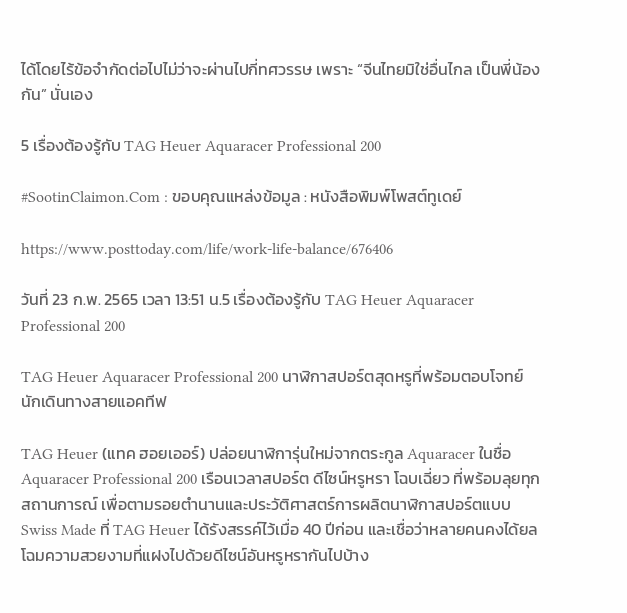ได้โดยไร้ข้อจำกัดต่อไปไม่ว่าจะผ่านไปกี่ทศวรรษ เพราะ “จีนไทยมิใช่อื่นไกล เป็นพี่น้องกัน” นั่นเอง

5 เรื่องต้องรู้กับ TAG Heuer Aquaracer Professional 200

#SootinClaimon.Com : ขอบคุณแหล่งข้อมูล : หนังสือพิมพ์โพสต์ทูเดย์

https://www.posttoday.com/life/work-life-balance/676406

วันที่ 23 ก.พ. 2565 เวลา 13:51 น.5 เรื่องต้องรู้กับ TAG Heuer Aquaracer Professional 200

TAG Heuer Aquaracer Professional 200 นาฬิกาสปอร์ตสุดหรูที่พร้อมตอบโจทย์นักเดินทางสายแอคทีฟ

TAG Heuer (แทค ฮอยเออร์) ปล่อยนาฬิการุ่นใหม่จากตระกูล Aquaracer ในชื่อ Aquaracer Professional 200 เรือนเวลาสปอร์ต ดีไซน์หรูหรา โฉบเฉี่ยว ที่พร้อมลุยทุกสถานการณ์ เพื่อตามรอยตำนานและประวัติศาสตร์การผลิตนาฬิกาสปอร์ตแบบ Swiss Made ที่ TAG Heuer ได้รังสรรค์ไว้เมื่อ 40 ปีก่อน และเชื่อว่าหลายคนคงได้ยลโฉมความสวยงามที่แฝงไปด้วยดีไซน์อันหรูหรากันไปบ้าง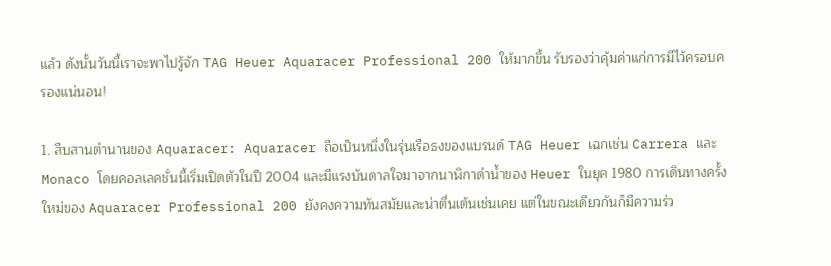แล้ว ดังนั้นวันนี้เราจะพาไปรู้จัก TAG Heuer Aquaracer Professional 200 ให้มากขึ้น รับรองว่าคุ้มค่าแก่การมีไว้ครอบครองแน่นอน!

1. สืบสานตำนานของ Aquaracer: Aquaracer ถือเป็นหนึ่งในรุ่นเรือธงของแบรนด์ TAG Heuer เฉกเช่น Carrera และ Monaco โดยคอลเลคชั่นนี้เริ่มเปิดตัวในปี 2004 และมีแรงบันดาลใจมาจากนาฬิกาดำน้ำของ Heuer ในยุค 1980 การเดินทางครั้งใหม่ของ Aquaracer Professional 200 ยังคงความทันสมัยและน่าตื่นเต้นเช่นเคย แต่ในขณะเดียวกันก็มีความร่ว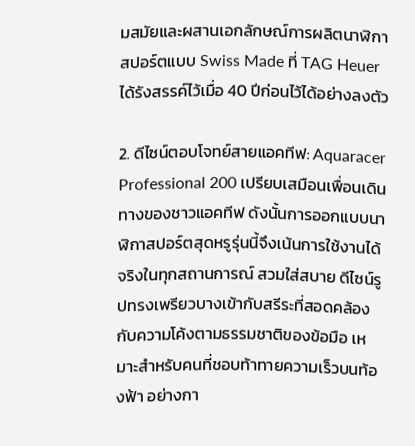มสมัยและผสานเอกลักษณ์การผลิตนาฬิกาสปอร์ตแบบ Swiss Made ที่ TAG Heuer ได้รังสรรค์ไว้เมื่อ 40 ปีก่อนไว้ได้อย่างลงตัว

2. ดีไซน์ตอบโจทย์สายแอคทีฟ: Aquaracer Professional 200 เปรียบเสมือนเพื่อนเดินทางของชาวแอคทีฟ ดังนั้นการออกแบบนาฬิกาสปอร์ตสุดหรูรุ่นนี้จึงเน้นการใช้งานได้จริงในทุกสถานการณ์ สวมใส่สบาย ดีไซน์รูปทรงเพรียวบางเข้ากับสรีระที่สอดคล้องกับความโค้งตามธรรมชาติของข้อมือ เหมาะสำหรับคนที่ชอบท้าทายความเร็วบนท้องฟ้า อย่างกา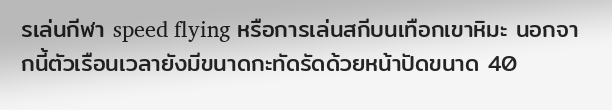รเล่นกีฬา speed flying หรือการเล่นสกีบนเทือกเขาหิมะ นอกจากนี้ตัวเรือนเวลายังมีขนาดกะทัดรัดด้วยหน้าปัดขนาด 40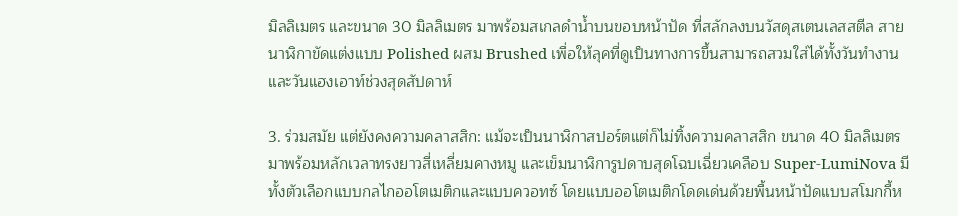มิลลิเมตร และขนาด 30 มิลลิเมตร มาพร้อมสเกลดำน้ำบนขอบหน้าปัด ที่สลักลงบนวัสดุสเตนเลสสตีล สายนาฬิกาขัดแต่งแบบ Polished ผสม Brushed เพื่อให้ลุคที่ดูเป็นทางการขึ้นสามารถสวมใส่ได้ทั้งวันทำงานและวันแฮงเอาท์ช่วงสุดสัปดาห์

3. ร่วมสมัย แต่ยังคงความคลาสสิก: แม้จะเป็นนาฬิกาสปอร์ตแต่ก็ไม่ทิ้งความคลาสสิก ขนาด 40 มิลลิเมตร มาพร้อมหลักเวลาทรงยาวสี่เหลี่ยมคางหมู และเข็มนาฬิการูปดาบสุดโฉบเฉี่ยวเคลือบ Super-LumiNova มีทั้งตัวเลือกแบบกลไกออโตเมติกและแบบควอทซ์ โดยแบบออโตเมติกโดดเด่นด้วยพื้นหน้าปัดแบบสโมกกี้ห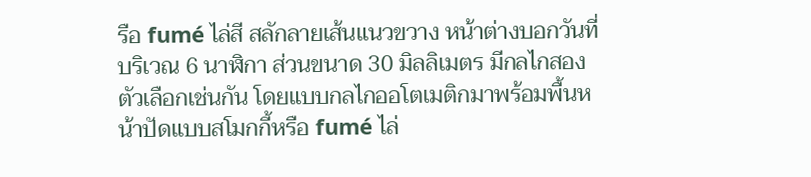รือ fumé ไล่สี สลักลายเส้นแนวขวาง หน้าต่างบอกวันที่บริเวณ 6 นาฬิกา ส่วนขนาด 30 มิลลิเมตร มีกลไกสองตัวเลือกเช่นกัน โดยแบบกลไกออโตเมติกมาพร้อมพื้นหน้าปัดแบบสโมกกี้หรือ fumé ไล่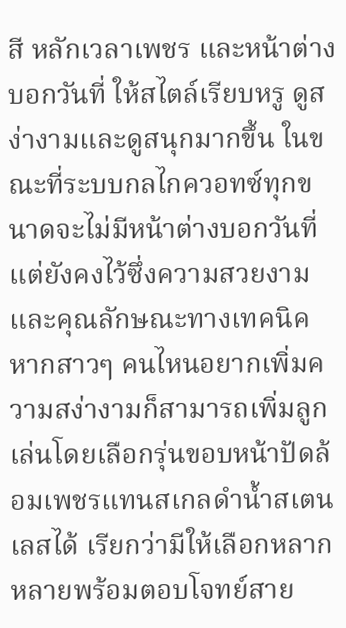สี หลักเวลาเพชร และหน้าต่างบอกวันที่ ให้สไตล์เรียบหรู ดูสง่างามและดูสนุกมากขึ้น ในขณะที่ระบบกลไกควอทซ์ทุกขนาดจะไม่มีหน้าต่างบอกวันที่ แต่ยังคงไว้ซึ่งความสวยงามและคุณลักษณะทางเทคนิค หากสาวๆ คนไหนอยากเพิ่มความสง่างามก็สามารถเพิ่มลูกเล่นโดยเลือกรุ่นขอบหน้าปัดล้อมเพชรแทนสเกลดำน้ำสเตนเลสได้ เรียกว่ามีให้เลือกหลากหลายพร้อมตอบโจทย์สาย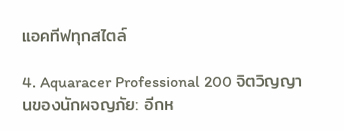แอคทีฟทุกสไตล์

4. Aquaracer Professional 200 จิตวิญญานของนักผจญภัย: อีกห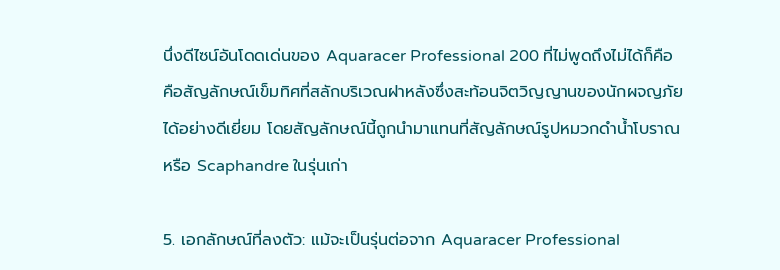นึ่งดีไซน์อันโดดเด่นของ Aquaracer Professional 200 ที่ไม่พูดถึงไม่ได้ก็คือ คือสัญลักษณ์เข็มทิศที่สลักบริเวณฝาหลังซึ่งสะท้อนจิตวิญญานของนักผจญภัยได้อย่างดีเยี่ยม โดยสัญลักษณ์นี้ถูกนำมาแทนที่สัญลักษณ์รูปหมวกดำน้ำโบราณ หรือ Scaphandre ในรุ่นเก่า

5. เอกลักษณ์ที่ลงตัว: แม้จะเป็นรุ่นต่อจาก Aquaracer Professional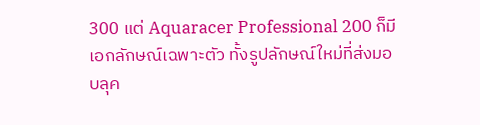300 แต่ Aquaracer Professional 200 ก็มีเอกลักษณ์เฉพาะตัว ทั้งรูปลักษณ์ใหม่ที่ส่งมอบลุค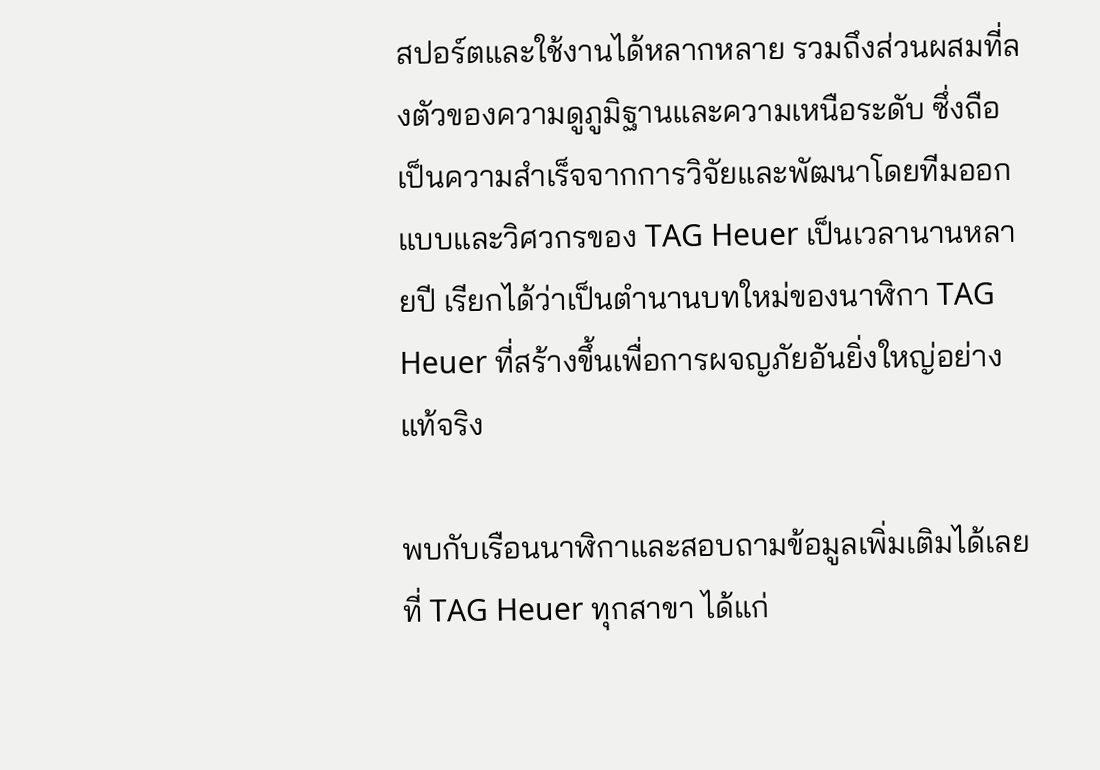สปอร์ตและใช้งานได้หลากหลาย รวมถึงส่วนผสมที่ลงตัวของความดูภูมิฐานและความเหนือระดับ ซึ่งถือเป็นความสำเร็จจากการวิจัยและพัฒนาโดยทีมออกแบบและวิศวกรของ TAG Heuer เป็นเวลานานหลายปี เรียกได้ว่าเป็นตำนานบทใหม่ของนาฬิกา TAG Heuer ที่สร้างขึ้นเพื่อการผจญภัยอันยิ่งใหญ่อย่างแท้จริง

พบกับเรือนนาฬิกาและสอบถามข้อมูลเพิ่มเติมได้เลยที่ TAG Heuer ทุกสาขา ได้แก่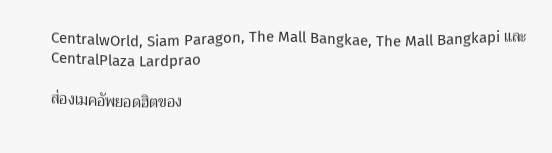CentralwOrld, Siam Paragon, The Mall Bangkae, The Mall Bangkapi และ CentralPlaza Lardprao

ส่องเมคอัพยอดฮิตของ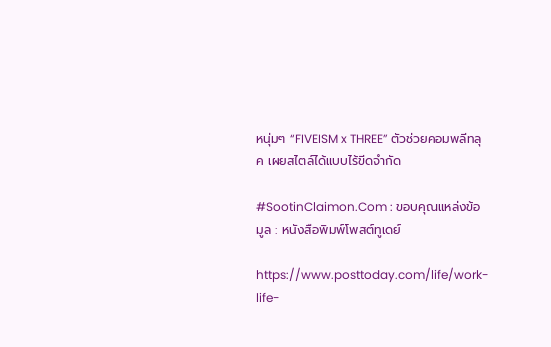หนุ่มๆ “FIVEISM x THREE” ตัวช่วยคอมพลีทลุค เผยสไตล์ได้แบบไร้ขีดจำกัด

#SootinClaimon.Com : ขอบคุณแหล่งข้อมูล : หนังสือพิมพ์โพสต์ทูเดย์

https://www.posttoday.com/life/work-life-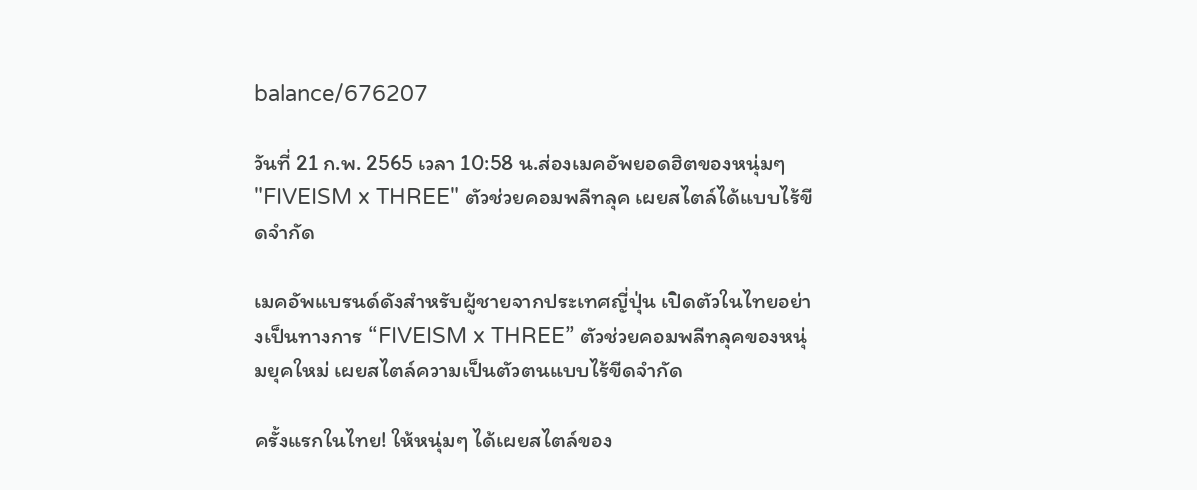balance/676207

วันที่ 21 ก.พ. 2565 เวลา 10:58 น.ส่องเมคอัพยอดฮิตของหนุ่มๆ "FIVEISM x THREE" ตัวช่วยคอมพลีทลุค เผยสไตล์ได้แบบไร้ขีดจำกัด

เมคอัพแบรนด์ดังสำหรับผู้ชายจากประเทศญี่ปุ่น เปิดตัวในไทยอย่างเป็นทางการ “FIVEISM x THREE” ตัวช่วยคอมพลีทลุคของหนุ่มยุคใหม่ เผยสไตล์ความเป็นตัวตนแบบไร้ขีดจำกัด

ครั้งแรกในไทย! ให้หนุ่มๆ ได้เผยสไตล์ของ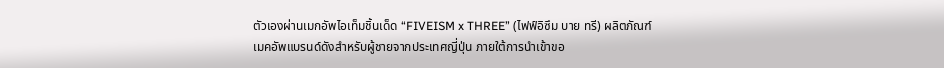ตัวเองผ่านเมกอัพไอเท็มชิ้นเด็ด “FIVEISM x THREE” (ไฟฟ์อิซึม บาย ทรี) ผลิตภัณฑ์เมคอัพแบรนด์ดังสำหรับผู้ชายจากประเทศญี่ปุ่น ภายใต้การนำเข้าขอ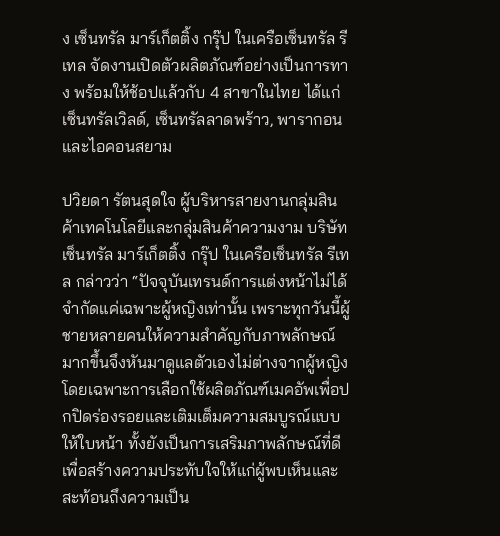ง เซ็นทรัล มาร์เก็ตติ้ง กรุ๊ป ในเครือเซ็นทรัล รีเทล จัดงานเปิดตัวผลิตภัณฑ์อย่างเป็นการทาง พร้อมให้ช้อปแล้วกับ 4 สาขาในไทย ได้แก่ เซ็นทรัลเวิลด์, เซ็นทรัลลาดพร้าว, พารากอน และไอคอนสยาม

ปวิยดา รัตนสุดใจ ผู้บริหารสายงานกลุ่มสินค้าเทคโนโลยีและกลุ่มสินค้าความงาม บริษัท เซ็นทรัล มาร์เก็ตติ้ง กรุ๊ป ในเครือเซ็นทรัล รีเทล กล่าวว่า “ปัจจุบันเทรนด์การแต่งหน้าไม่ได้จำกัดแค่เฉพาะผู้หญิงเท่านั้น เพราะทุกวันนี้ผู้ชายหลายคนให้ความสำคัญกับภาพลักษณ์มากขึ้นจึงหันมาดูแลตัวเองไม่ต่างจากผู้หญิง โดยเฉพาะการเลือกใช้ผลิตภัณฑ์เมคอัพเพื่อปกปิดร่องรอยและเติมเต็มความสมบูรณ์แบบให้ใบหน้า ทั้งยังเป็นการเสริมภาพลักษณ์ที่ดีเพื่อสร้างความประทับใจให้แก่ผู้พบเห็นและสะท้อนถึงความเป็น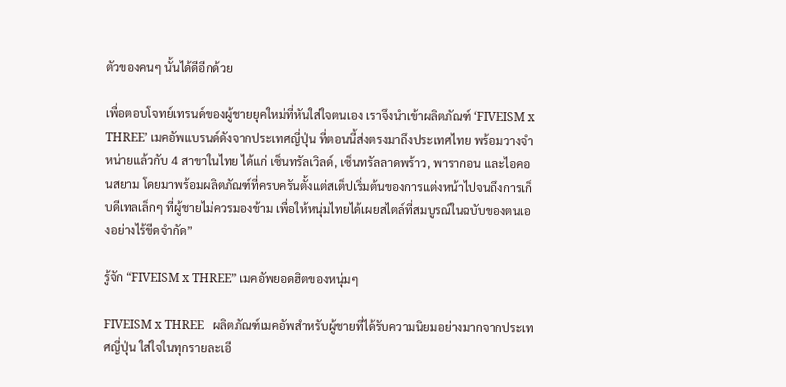ตัวของคนๆ นั้นได้ดีอีกด้วย

เพื่อตอบโจทย์เทรนด์ของผู้ชายยุคใหม่ที่หันใส่ใจตนเอง เราจึงนำเข้าผลิตภัณฑ์ ‘FIVEISM x THREE’ เมคอัพแบรนด์ดังจากประเทศญี่ปุ่น ที่ตอนนี้ส่งตรงมาถึงประเทศไทย พร้อมวางจำหน่ายแล้วกับ 4 สาขาในไทย ได้แก่ เซ็นทรัลเวิลด์, เซ็นทรัลลาดพร้าว, พารากอน และไอคอนสยาม โดยมาพร้อมผลิตภัณฑ์ที่ครบครันตั้งแต่สเต็ปเริ่มต้นของการแต่งหน้าไปจนถึงการเก็บดีเทลเล็กๆ ที่ผู้ชายไม่ควรมองข้าม เพื่อให้หนุ่มไทยได้เผยสไตล์ที่สมบูรณ์ในฉบับของตนเองอย่างไร้ขีดจำกัด”

รู้จัก “FIVEISM x THREE” เมคอัพยอดฮิตของหนุ่มๆ

FIVEISM x THREE   ผลิตภัณฑ์เมคอัพสำหรับผู้ชายที่ได้รับความนิยมอย่างมากจากประเทศญี่ปุ่น ใส่ใจในทุกรายละเอี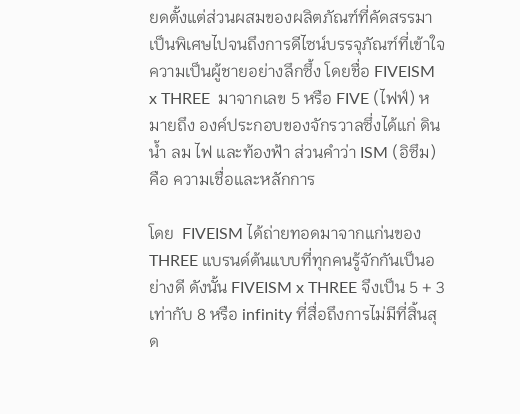ยดตั้งแต่ส่วนผสมของผลิตภัณฑ์ที่คัดสรรมาเป็นพิเศษไปจนถึงการดีไซน์บรรจุภัณฑ์ที่เข้าใจความเป็นผู้ชายอย่างลึกซึ้ง โดยชื่อ FIVEISM x THREE  มาจากเลข 5 หรือ FIVE (ไฟฟ์) หมายถึง องค์ประกอบของจักรวาลซึ่งได้แก่ ดิน น้ำ ลม ไฟ และท้องฟ้า ส่วนคำว่า ISM (อิซึม) คือ ความเชื่อและหลักการ

โดย  FIVEISM ได้ถ่ายทอดมาจากแก่นของ THREE แบรนด์ต้นแบบที่ทุกคนรู้จักกันเป็นอย่างดี ดังนั้น FIVEISM x THREE จึงเป็น 5 + 3 เท่ากับ 8 หรือ infinity ที่สื่อถึงการไม่มีที่สิ้นสุด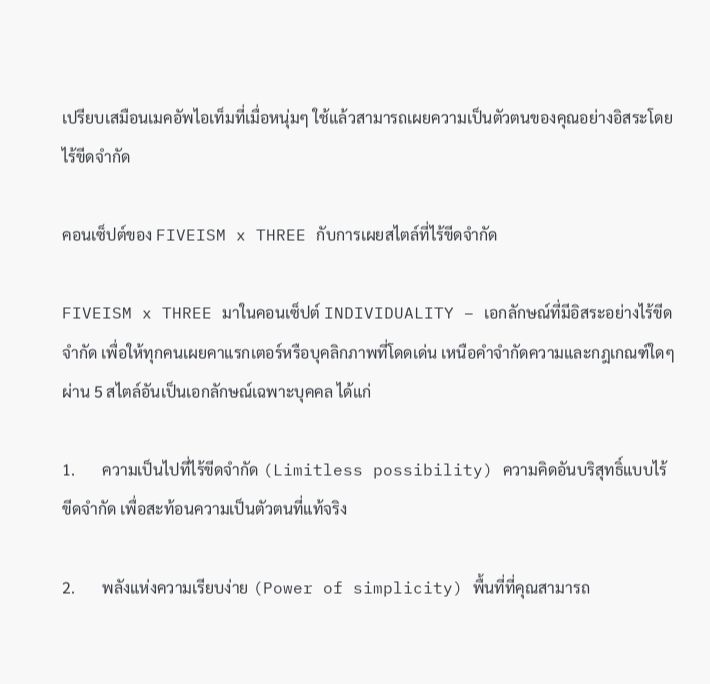เปรียบเสมือนเมคอัพไอเท็มที่เมื่อหนุ่มๆ ใช้แล้วสามารถเผยความเป็นตัวตนของคุณอย่างอิสระโดยไร้ขีดจำกัด

คอนเซ็ปต์ของ FIVEISM x THREE กับการเผยสไตล์ที่ไร้ขีดจำกัด

FIVEISM x THREE มาในคอนเซ็ปต์ INDIVIDUALITY – เอกลักษณ์ที่มีอิสระอย่างไร้ขีดจำกัด เพื่อให้ทุกคนเผยคาแรกเตอร์หรือบุคลิกภาพที่โดดเด่น เหนือคำจำกัดความและกฎเกณฑ์ใดๆ ผ่าน 5 สไตล์อันเป็นเอกลักษณ์เฉพาะบุคคล ได้แก่

1.       ความเป็นไปที่ไร้ขีดจำกัด (Limitless possibility) ความคิดอันบริสุทธิ์แบบไร้  ขีดจำกัด เพื่อสะท้อนความเป็นตัวตนที่แท้จริง

2.       พลังแห่งความเรียบง่าย (Power of simplicity) พื้นที่ที่คุณสามารถ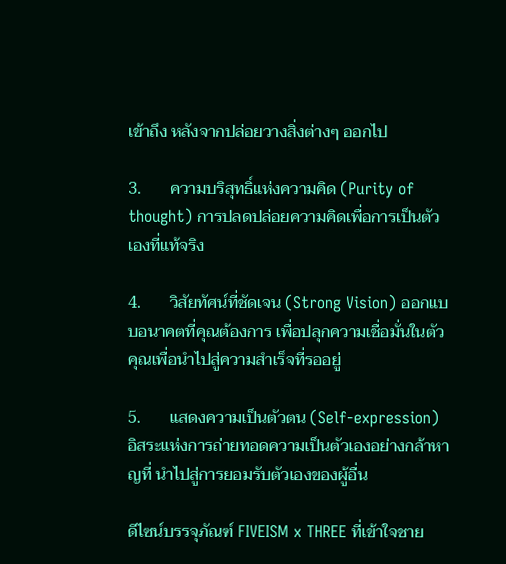เข้าถึง หลังจากปล่อยวางสิ่งต่างๆ ออกไป

3.       ความบริสุทธิ์แห่งความคิด (Purity of thought) การปลดปล่อยความคิดเพื่อการเป็นตัวเองที่แท้จริง

4.       วิสัยทัศน์ที่ชัดเจน (Strong Vision) ออกแบบอนาคตที่คุณต้องการ เพื่อปลุกความเชื่อมั่นในตัวคุณเพื่อนำไปสู่ความสำเร็จที่รออยู่

5.       แสดงความเป็นตัวตน (Self-expression) อิสระแห่งการถ่ายทอดความเป็นตัวเองอย่างกล้าหาญที่ นำไปสู่การยอมรับตัวเองของผู้อื่น

ดีไซน์บรรจุภัณฑ์ FIVEISM x THREE ที่เข้าใจชาย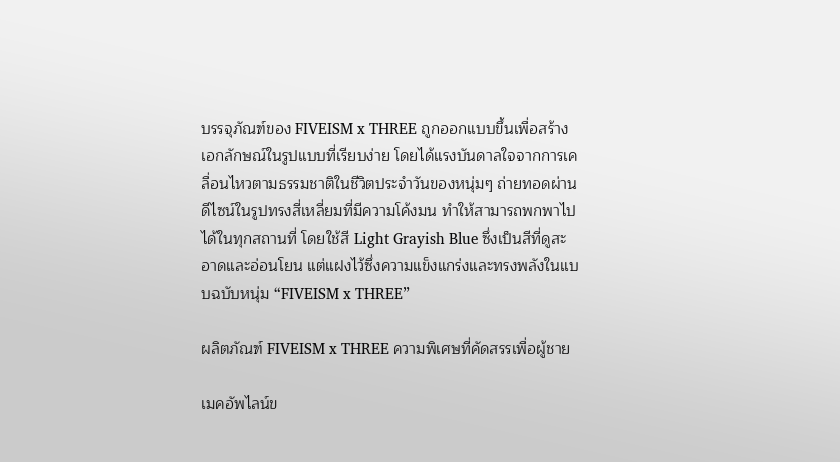บรรจุภัณฑ์ของ FIVEISM x THREE ถูกออกแบบขึ้นเพื่อสร้างเอกลักษณ์ในรูปแบบที่เรียบง่าย โดยได้แรงบันดาลใจจากการเคลื่อนไหวตามธรรมชาติในชีวิตประจำวันของหนุ่มๆ ถ่ายทอดผ่านดีไซน์ในรูปทรงสี่เหลี่ยมที่มีความโค้งมน ทำให้สามารถพกพาไปได้ในทุกสถานที่ โดยใช้สี Light Grayish Blue ซึ่งเป็นสีที่ดูสะอาดและอ่อนโยน แต่แฝงไว้ซึ่งความแข็งแกร่งและทรงพลังในแบบฉบับหนุ่ม “FIVEISM x THREE”

ผลิตภัณฑ์ FIVEISM x THREE ความพิเศษที่คัดสรรเพื่อผู้ชาย

เมคอัพไลน์ข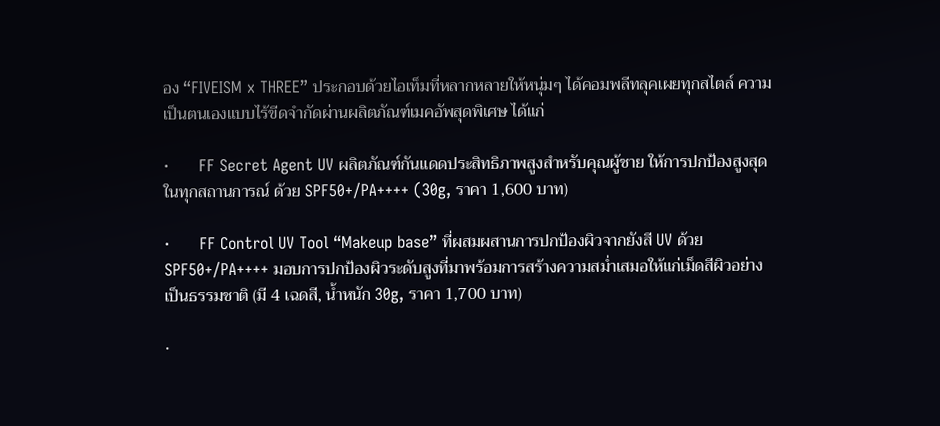อง “FIVEISM x THREE” ประกอบด้วยไอเท็มที่หลากหลายให้หนุ่มๆ ได้คอมพลีทลุคเผยทุกสไตล์ ความเป็นตนเองแบบไร้ขีดจำกัดผ่านผลิตภัณฑ์เมคอัพสุดพิเศษ ได้แก่

·      FF Secret Agent UV ผลิตภัณฑ์กันแดดประสิทธิภาพสูงสำหรับคุณผู้ชาย ให้การปกป้องสูงสุดในทุกสถานการณ์ ด้วย SPF50+/PA++++ (30g, ราคา 1,600 บาท)

·      FF Control UV Tool “Makeup base” ที่ผสมผสานการปกป้องผิวจากยังสี UV ด้วย SPF50+/PA++++ มอบการปกป้องผิวระดับสูงที่มาพร้อมการสร้างความสม่ำเสมอให้แก่เม็ดสีผิวอย่างเป็นธรรมชาติ (มี 4 เฉดสี, น้ำหนัก 30g, ราคา 1,700 บาท)

·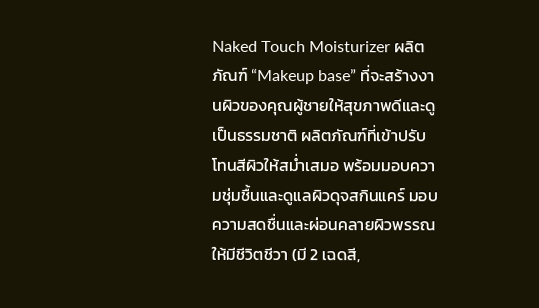Naked Touch Moisturizer ผลิตภัณฑ์ “Makeup base” ที่จะสร้างงานผิวของคุณผู้ชายให้สุขภาพดีและดูเป็นธรรมชาติ ผลิตภัณฑ์ที่เข้าปรับโทนสีผิวให้สม่ำเสมอ พร้อมมอบความชุ่มชื้นและดูแลผิวดุจสกินแคร์ มอบความสดชื่นและผ่อนคลายผิวพรรณให้มีชีวิตชีวา (มี 2 เฉดสี,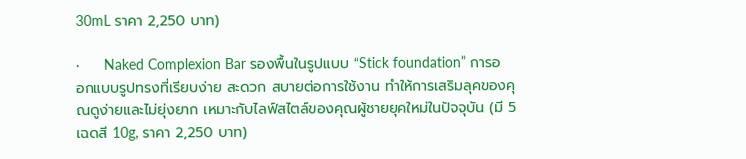30mL ราคา 2,250 บาท)

·      Naked Complexion Bar รองพื้นในรูปแบบ “Stick foundation” การออกแบบรูปทรงที่เรียบง่าย สะดวก สบายต่อการใช้งาน ทำให้การเสริมลุคของคุณดูง่ายและไม่ยุ่งยาก เหมาะกับไลฟ์สไตล์ของคุณผู้ชายยุคใหม่ในปัจจุบัน (มี 5 เฉดสี 10g, ราคา 2,250 บาท)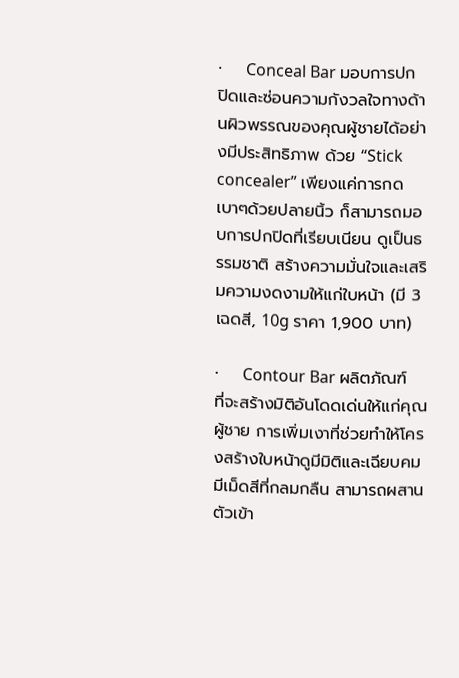·      Conceal Bar มอบการปกปิดและซ่อนความกังวลใจทางด้านผิวพรรณของคุณผู้ชายได้อย่างมีประสิทธิภาพ ด้วย “Stick concealer” เพียงแค่การกดเบาๆด้วยปลายนิ้ว ก็สามารถมอบการปกปิดที่เรียบเนียน ดูเป็นธรรมชาติ สร้างความมั่นใจและเสริมความงดงามให้แก่ใบหน้า (มี 3 เฉดสี, 10g ราคา 1,900 บาท)

·      Contour Bar ผลิตภัณฑ์ที่จะสร้างมิติอันโดดเด่นให้แก่คุณผู้ชาย การเพิ่มเงาที่ช่วยทำให้โครงสร้างใบหน้าดูมีมิติและเฉียบคม มีเม็ดสีที่กลมกลืน สามารถผสานตัวเข้า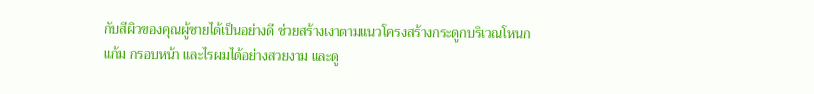กับสีผิวของคุณผู้ชายได้เป็นอย่างดี ช่วยสร้างเงาตามแนวโครงสร้างกระดูกบริเวณโหนกแก้ม กรอบหน้า และไรผมได้อย่างสวยงาม และดู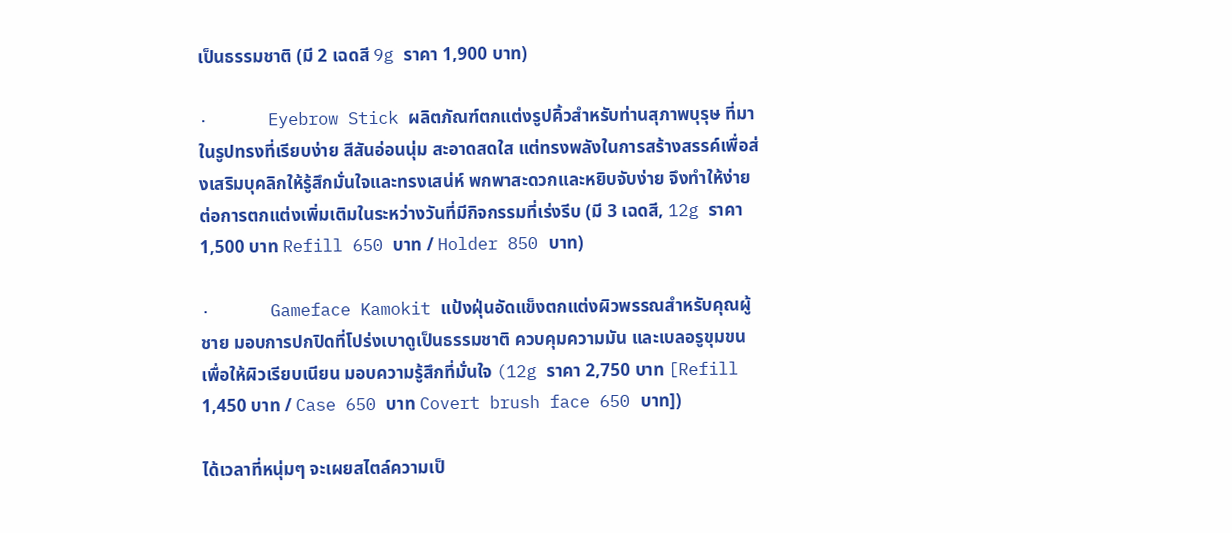เป็นธรรมชาติ (มี 2 เฉดสี 9g ราคา 1,900 บาท)

·      Eyebrow Stick ผลิตภัณฑ์ตกแต่งรูปคิ้วสำหรับท่านสุภาพบุรุษ ที่มาในรูปทรงที่เรียบง่าย สีสันอ่อนนุ่ม สะอาดสดใส แต่ทรงพลังในการสร้างสรรค์เพื่อส่งเสริมบุคลิกให้รู้สึกมั่นใจและทรงเสน่ห์ พกพาสะดวกและหยิบจับง่าย จึงทำให้ง่ายต่อการตกแต่งเพิ่มเติมในระหว่างวันที่มีกิจกรรมที่เร่งรีบ (มี 3 เฉดสี, 12g ราคา1,500 บาท Refill 650 บาท / Holder 850 บาท)

·      Gameface Kamokit แป้งฝุ่นอัดแข็งตกแต่งผิวพรรณสำหรับคุณผู้ชาย มอบการปกปิดที่โปร่งเบาดูเป็นธรรมชาติ ควบคุมความมัน และเบลอรูขุมขน เพื่อให้ผิวเรียบเนียน มอบความรู้สึกที่มั่นใจ (12g ราคา 2,750 บาท [Refill 1,450 บาท / Case 650 บาท Covert brush face 650 บาท])

ได้เวลาที่หนุ่มๆ จะเผยสไตล์ความเป็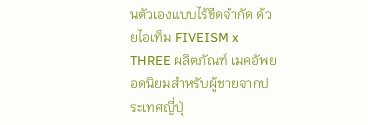นตัวเองแบบไร้ขีดจำกัด ด้วยไอเท็ม FIVEISM x THREE ผลิตภัณฑ์ เมคอัพยอดนิยมสำหรับผู้ชายจากประเทศญี่ปุ่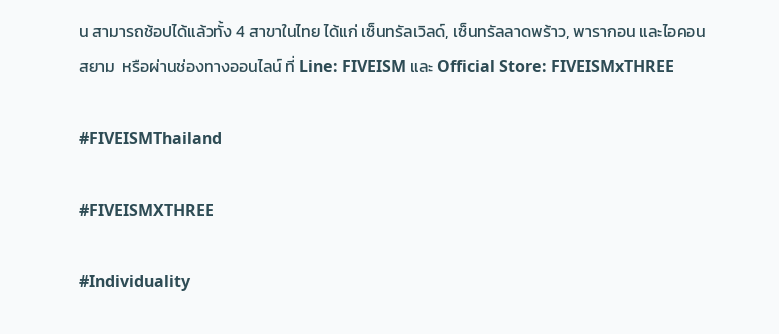น สามารถช้อปได้แล้วทั้ง 4 สาขาในไทย ได้แก่ เซ็นทรัลเวิลด์, เซ็นทรัลลาดพร้าว, พารากอน และไอคอนสยาม  หรือผ่านช่องทางออนไลน์ ที่ Line: FIVEISM และ Official Store: FIVEISMxTHREE

#FIVEISMThailand

#FIVEISMXTHREE

#Individuality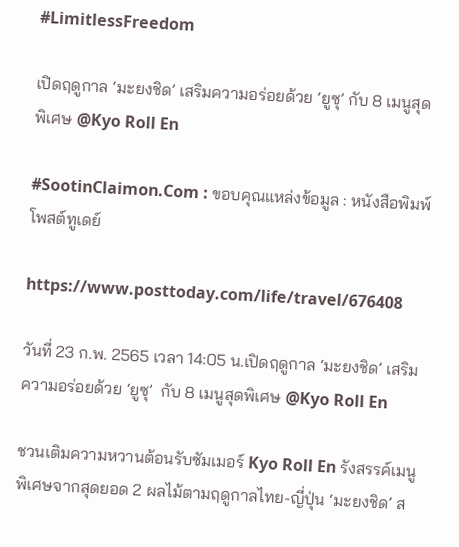#LimitlessFreedom

เปิดฤดูกาล ‘มะยงชิด’ เสริมความอร่อยด้วย ‘ยูซุ’ กับ 8 เมนูสุดพิเศษ @Kyo Roll En

#SootinClaimon.Com : ขอบคุณแหล่งข้อมูล : หนังสือพิมพ์โพสต์ทูเดย์

https://www.posttoday.com/life/travel/676408

วันที่ 23 ก.พ. 2565 เวลา 14:05 น.เปิดฤดูกาล ‘มะยงชิด’ เสริมความอร่อยด้วย ‘ยูซุ’  กับ 8 เมนูสุดพิเศษ @Kyo Roll En

ชวนเติมความหวานต้อนรับซัมเมอร์ Kyo Roll En รังสรรค์เมนูพิเศษจากสุดยอด 2 ผลไม้ตามฤดูกาลไทย-ญี่ปุ่น ‘มะยงชิด’ ส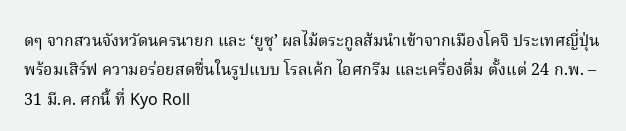ดๆ จากสวนจังหวัดนครนายก และ ‘ยูซุ’ ผลไม้ตระกูลส้มนำเข้าจากเมืองโคจิ ประเทศญี่ปุ่น พร้อมเสิร์ฟ ความอร่อยสดชื่นในรูปแบบ โรลเค้ก ไอศกรีม และเครื่องดื่ม ตั้งแต่ 24 ก.พ. – 31 มี.ค. ศกนี้ ที่ Kyo Roll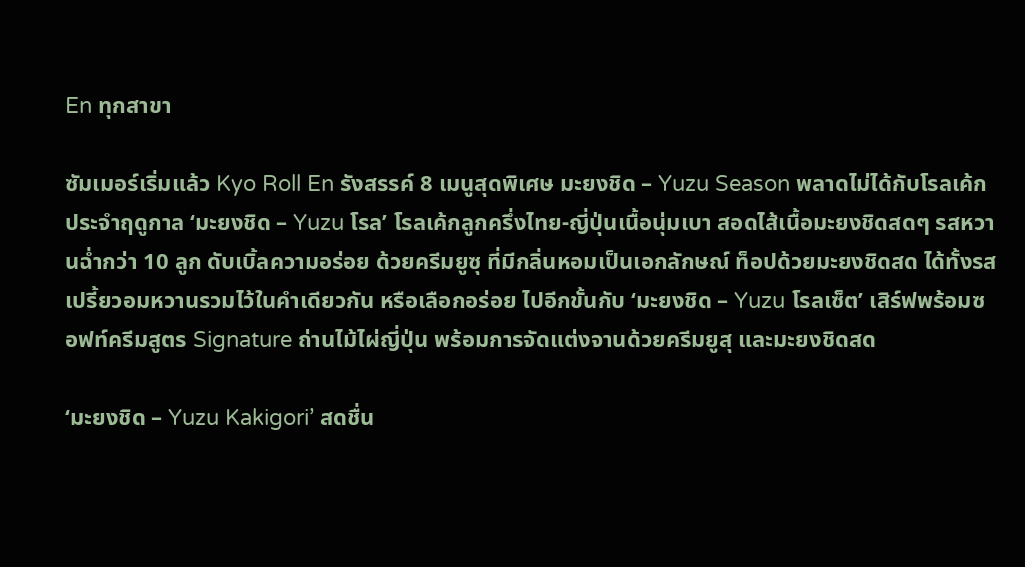En ทุกสาขา

ซัมเมอร์เริ่มแล้ว Kyo Roll En รังสรรค์ 8 เมนูสุดพิเศษ มะยงชิด – Yuzu Season พลาดไม่ได้กับโรลเค้กประจำฤดูกาล ‘มะยงชิด – Yuzu โรล’ โรลเค้กลูกครึ่งไทย-ญี่ปุ่นเนื้อนุ่มเบา สอดไส้เนื้อมะยงชิดสดๆ รสหวานฉ่ำกว่า 10 ลูก ดับเบิ้ลความอร่อย ด้วยครีมยูซุ ที่มีกลิ่นหอมเป็นเอกลักษณ์ ท็อปด้วยมะยงชิดสด ได้ทั้งรสเปรี้ยวอมหวานรวมไว้ในคำเดียวกัน หรือเลือกอร่อย ไปอีกขั้นกับ ‘มะยงชิด – Yuzu โรลเซ็ต’ เสิร์ฟพร้อมซอฟท์ครีมสูตร Signature ถ่านไม้ไผ่ญี่ปุ่น พร้อมการจัดแต่งจานด้วยครีมยูสุ และมะยงชิดสด

‘มะยงชิด – Yuzu Kakigori’ สดชื่น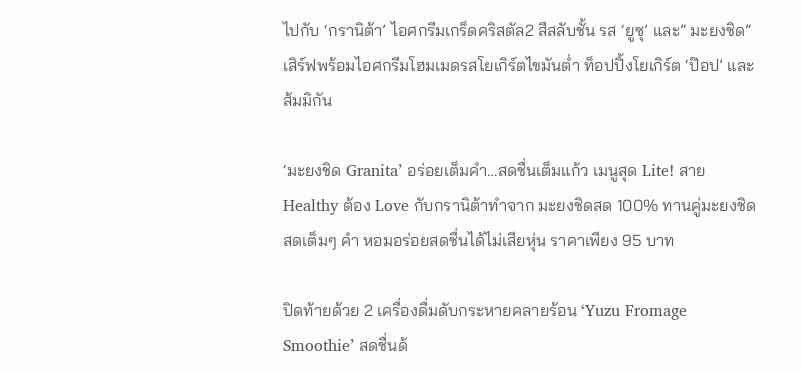ไปกับ ‘กรานิต้า’ ไอศกรีมเกร็ดคริสตัล2 สีสลับชั้น รส ‘ยูซุ’ และ” มะยงชิด” เสิร์ฟพร้อมไอศกรีมโฮมเมดรสโยเกิร์ตไขมันต่ำ ท็อปปิ้งโยเกิร์ต ‘ป๊อป’ และส้มมิกัน

‘มะยงชิด Granita’ อร่อยเต็มคำ…สดชื่นเต็มแก้ว เมนูสุด Lite! สาย Healthy ต้อง Love กับกรานิต้าทำจาก มะยงชิดสด 100% ทานคู่มะยงชิดสดเต็มๆ คำ หอมอร่อยสดชื่นได้ไม่เสียหุ่น ราคาเพียง 95 บาท

ปิดท้ายด้วย 2 เครื่องดื่มดับกระหายคลายร้อน ‘Yuzu Fromage Smoothie’ สดชื่นด้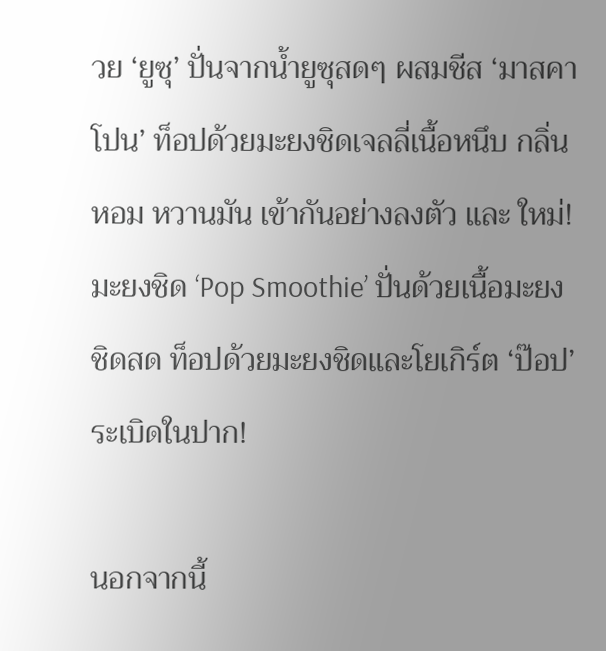วย ‘ยูซุ’ ปั่นจากน้ำยูซุสดๆ ผสมชีส ‘มาสคาโปน’ ท็อปด้วยมะยงชิดเจลลี่เนื้อหนึบ กลิ่นหอม หวานมัน เข้ากันอย่างลงตัว และ ใหม่! มะยงชิด ‘Pop Smoothie’ ปั่นด้วยเนื้อมะยงชิดสด ท็อปด้วยมะยงชิดและโยเกิร์ต ‘ป๊อป’ ระเบิดในปาก!

นอกจากนี้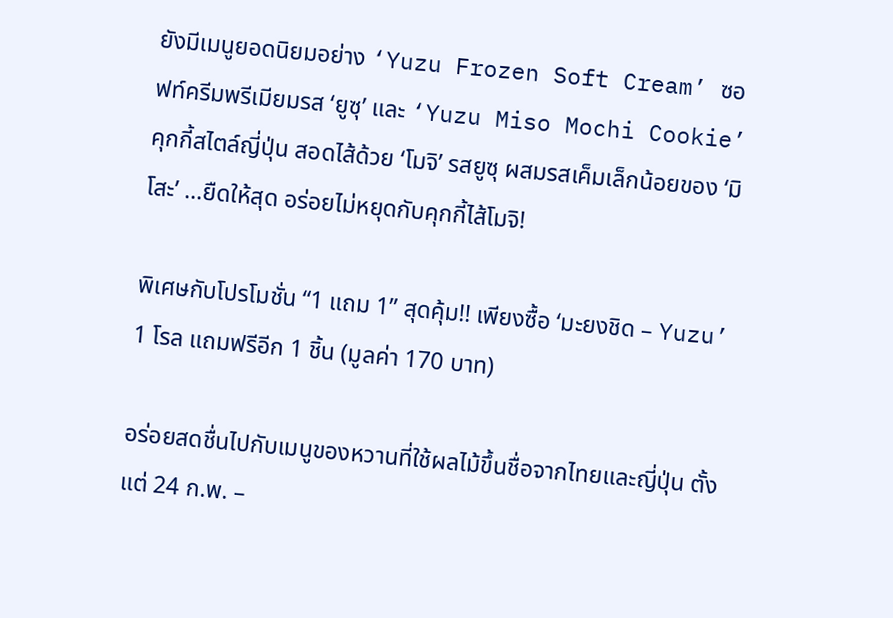ยังมีเมนูยอดนิยมอย่าง ‘Yuzu Frozen Soft Cream’ ซอฟท์ครีมพรีเมียมรส ‘ยูซุ’ และ ‘Yuzu Miso Mochi Cookie’ คุกกี้สไตล์ญี่ปุ่น สอดไส้ด้วย ‘โมจิ’ รสยูซุ ผสมรสเค็มเล็กน้อยของ ‘มิโสะ’ …ยืดให้สุด อร่อยไม่หยุดกับคุกกี้ไส้โมจิ!

พิเศษกับโปรโมชั่น “1 แถม 1” สุดคุ้ม!! เพียงซื้อ ‘มะยงชิด – Yuzu’ 1 โรล แถมฟรีอีก 1 ชิ้น (มูลค่า 170 บาท)

อร่อยสดชื่นไปกับเมนูของหวานที่ใช้ผลไม้ขึ้นชื่อจากไทยและญี่ปุ่น ตั้งแต่ 24 ก.พ. –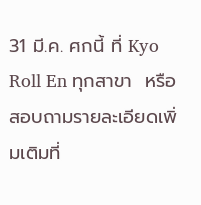31 มี.ค. ศกนี้ ที่ Kyo Roll En ทุกสาขา  หรือสอบถามรายละเอียดเพิ่มเติมที่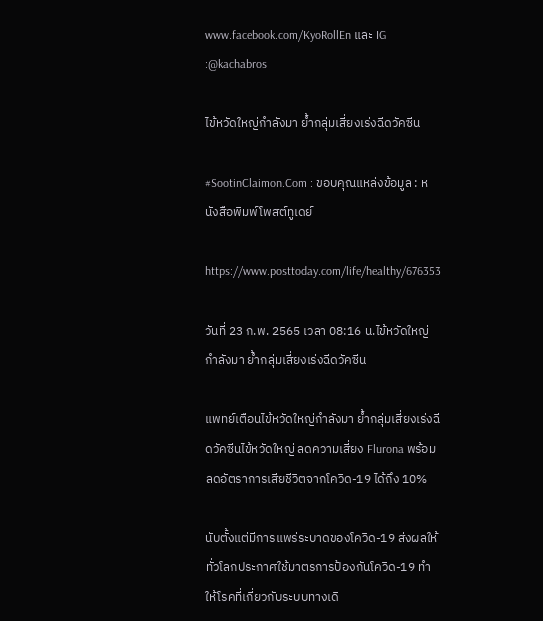www.facebook.com/KyoRollEn และ IG :@kachabros

ไข้หวัดใหญ่กำลังมา ย้ำกลุ่มเสี่ยงเร่งฉีดวัคซีน

#SootinClaimon.Com : ขอบคุณแหล่งข้อมูล : หนังสือพิมพ์โพสต์ทูเดย์

https://www.posttoday.com/life/healthy/676353

วันที่ 23 ก.พ. 2565 เวลา 08:16 น.ไข้หวัดใหญ่กำลังมา ย้ำกลุ่มเสี่ยงเร่งฉีดวัคซีน

แพทย์เตือนไข้หวัดใหญ่กำลังมา ย้ำกลุ่มเสี่ยงเร่งฉีดวัคซีนไข้หวัดใหญ่ ลดความเสี่ยง Flurona พร้อมลดอัตราการเสียชีวิตจากโควิด-19 ได้ถึง 10%

นับตั้งแต่มีการแพร่ระบาดของโควิด-19 ส่งผลให้ทั่วโลกประกาศใช้มาตรการป้องกันโควิด-19 ทำให้โรคที่เกี่ยวกับระบบทางเดิ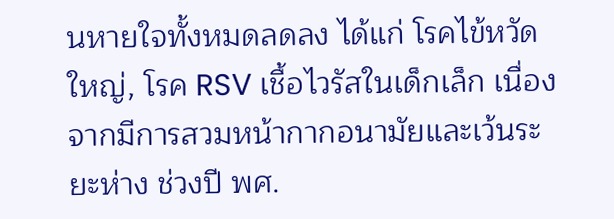นหายใจทั้งหมดลดลง ได้แก่ โรคไข้หวัดใหญ่, โรค RSV เชื้อไวรัสในเด็กเล็ก เนื่องจากมีการสวมหน้ากากอนามัยและเว้นระยะห่าง ช่วงปี พศ.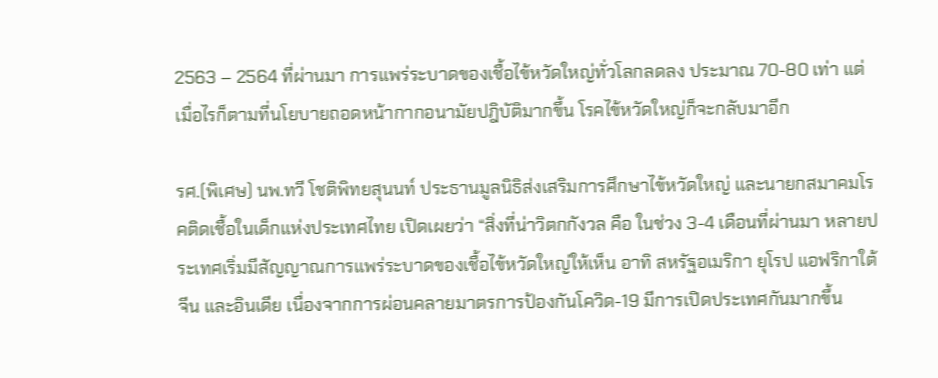2563 – 2564 ที่ผ่านมา การแพร่ระบาดของเชื้อไข้หวัดใหญ่ทั่วโลกลดลง ประมาณ 70-80 เท่า แต่เมื่อไรก็ตามที่นโยบายถอดหน้ากากอนามัยปฎิบัติมากขึ้น โรคไข้หวัดใหญ่ก็จะกลับมาอีก

รศ.(พิเศษ) นพ.ทวี โชติพิทยสุนนท์ ประธานมูลนิธิส่งเสริมการศึกษาไข้หวัดใหญ่ และนายกสมาคมโรคติดเชื้อในเด็กแห่งประเทศไทย เปิดเผยว่า “สิ่งที่น่าวิตกกังวล คือ ในช่วง 3-4 เดือนที่ผ่านมา หลายประเทศเริ่มมีสัญญาณการแพร่ระบาดของเชื้อไข้หวัดใหญ่ให้เห็น อาทิ สหรัฐอเมริกา ยุโรป แอฟริกาใต้ จีน และอินเดีย เนื่องจากการผ่อนคลายมาตรการป้องกันโควิด-19 มีการเปิดประเทศกันมากขึ้น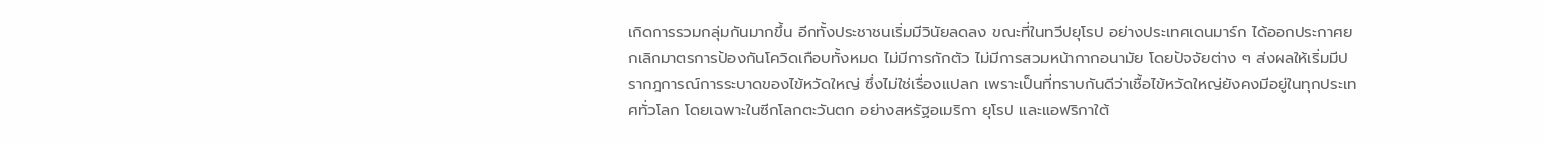เกิดการรวมกลุ่มกันมากขึ้น อีกทั้งประชาชนเริ่มมีวินัยลดลง ขณะที่ในทวีปยุโรป อย่างประเทศเดนมาร์ก ได้ออกประกาศยกเลิกมาตรการป้องกันโควิดเกือบทั้งหมด ไม่มีการกักตัว ไม่มีการสวมหน้ากากอนามัย โดยปัจจัยต่าง ๆ ส่งผลให้เริ่มมีปรากฎการณ์การระบาดของไข้หวัดใหญ่ ซึ่งไม่ใช่เรื่องแปลก เพราะเป็นที่ทราบกันดีว่าเชื้อไข้หวัดใหญ่ยังคงมีอยู่ในทุกประเทศทั่วโลก โดยเฉพาะในซีกโลกตะวันตก อย่างสหรัฐอเมริกา ยุโรป และแอฟริกาใต้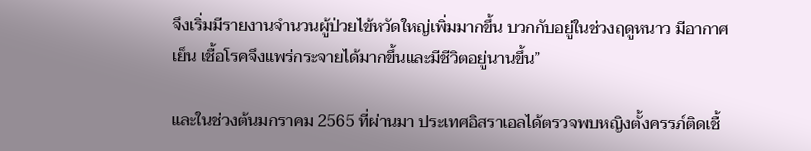จึงเริ่มมีรายงานจำนวนผู้ป่วยไข้หวัดใหญ่เพิ่มมากขึ้น บวกกับอยู่ในช่วงฤดูหนาว มีอากาศเย็น เชื้อโรคจึงแพร่กระจายได้มากขึ้นและมีชีวิตอยู่นานขึ้น”

และในช่วงต้นมกราคม 2565 ที่ผ่านมา ประเทศอิสราเอลได้ตรวจพบหญิงตั้งครรภ์ติดเชื้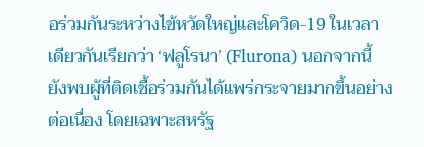อร่วมกันระหว่างไข้หวัดใหญ่และโควิด-19 ในเวลาเดียวกันเรียกว่า ‘ฟลูโรนา’ (Flurona) นอกจากนี้ ยังพบผู้ที่ติดเชื้อร่วมกันได้แพร่กระจายมากขึ้นอย่างต่อเนื่อง โดยเฉพาะสหรัฐ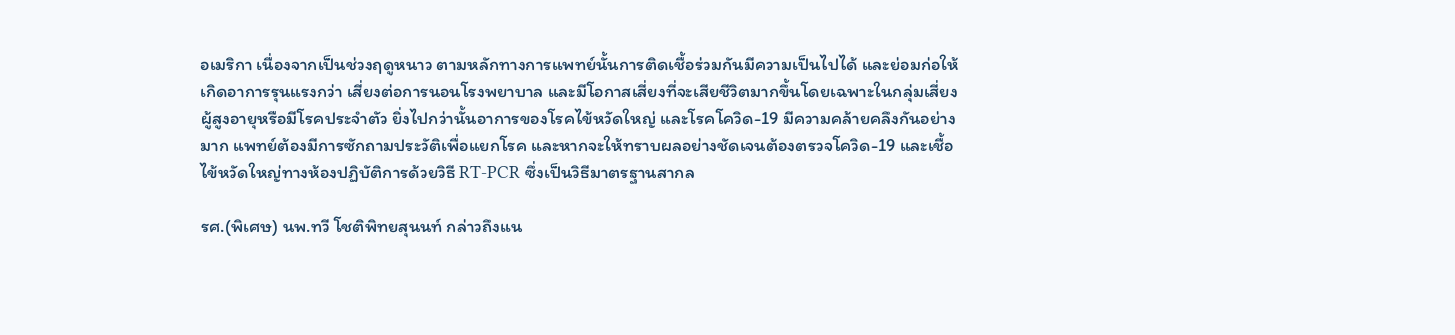อเมริกา เนื่องจากเป็นช่วงฤดูหนาว ตามหลักทางการแพทย์นั้นการติดเชื้อร่วมกันมีความเป็นไปได้ และย่อมก่อให้เกิดอาการรุนแรงกว่า เสี่ยงต่อการนอนโรงพยาบาล และมีโอกาสเสี่ยงที่จะเสียชีวิตมากขึ้นโดยเฉพาะในกลุ่มเสี่ยงผู้สูงอายุหรือมีโรคประจำตัว ยิ่งไปกว่านั้นอาการของโรคไข้หวัดใหญ่ และโรคโควิด-19 มีความคล้ายคลึงกันอย่างมาก แพทย์ต้องมีการซักถามประวัติเพื่อแยกโรค และหากจะให้ทราบผลอย่างชัดเจนต้องตรวจโควิด-19 และเชื้อไข้หวัดใหญ่ทางห้องปฏิบัติการด้วยวิธี RT-PCR ซึ่งเป็นวิธีมาตรฐานสากล

รศ.(พิเศษ) นพ.ทวี โชติพิทยสุนนท์ กล่าวถึงแน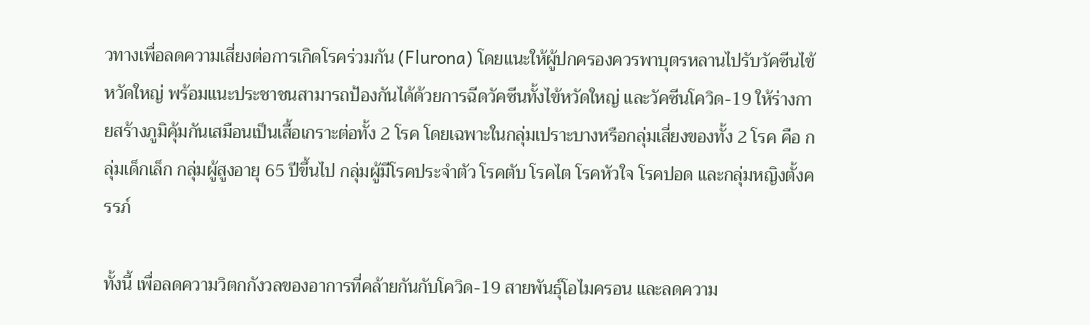วทางเพื่อลดความเสี่ยงต่อการเกิดโรคร่วมกัน (Flurona) โดยแนะให้ผู้ปกครองควรพาบุตรหลานไปรับวัคซีนไข้หวัดใหญ่ พร้อมแนะประชาชนสามารถป้องกันได้ด้วยการฉีดวัคซีนทั้งไข้หวัดใหญ่ และวัคซีนโควิด-19 ให้ร่างกายสร้างภูมิคุ้มกันเสมือนเป็นเสื้อเกราะต่อทั้ง 2 โรค โดยเฉพาะในกลุ่มเปราะบางหรือกลุ่มเสี่ยงของทั้ง 2 โรค คือ กลุ่มเด็กเล็ก กลุ่มผู้สูงอายุ 65 ปีขึ้นไป กลุ่มผู้มีโรคประจำตัว โรคตับ โรคไต โรคหัวใจ โรคปอด และกลุ่มหญิงตั้งครรภ์

ทั้งนี้ เพื่อลดความวิตกกังวลของอาการที่คล้ายกันกับโควิด-19 สายพันธุ์โอไมครอน และลดความ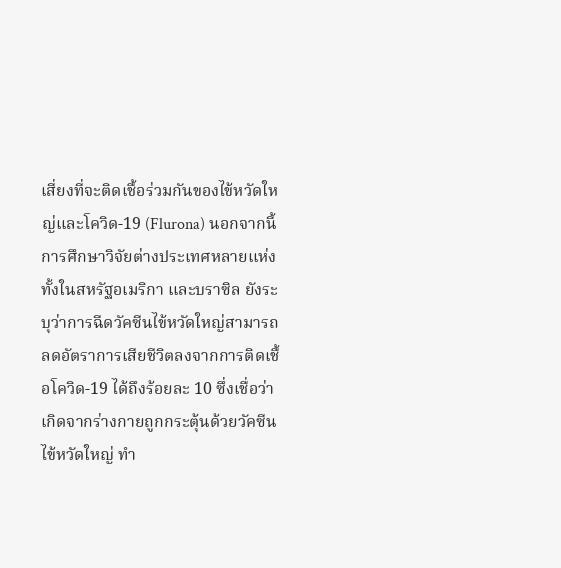เสี่ยงที่จะติดเชื้อร่วมกันของไข้หวัดใหญ่และโควิด-19 (Flurona) นอกจากนี้ การศึกษาวิจัยต่างประเทศหลายแห่ง ทั้งในสหรัฐอเมริกา และบราซิล ยังระบุว่าการฉีดวัคซีนไข้หวัดใหญ่สามารถลดอัตราการเสียชีวิตลงจากการติดเชื้อโควิด-19 ได้ถึงร้อยละ 10 ซึ่งเชื่อว่าเกิดจากร่างกายถูกกระตุ้นด้วยวัคซีนไข้หวัดใหญ่ ทำ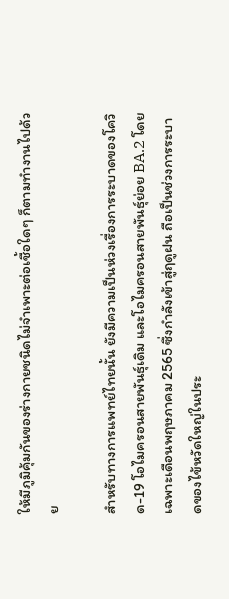ให้มีภูมิคุ้มกันของร่างกายชนิดไม่จำเพาะต่อเชื้อใดๆ ก็ตามทำงานไปด้วย

สำหรับทางการแพทย์ไทยนั้น ยังมีความเป็นห่วงเรื่องการระบาดของโควิด-19 โอไมครอนสายพันธุ์เดิม และโอไมครอนสายพันธุ์ย่อย BA.2 โดยเฉพาะเดือนพฤษภาคม 2565 ซึ่งกำลังเข้าสู่ฤดูฝน ถือเป็นช่วงการระบาดของไข้หวัดใหญ่ในประ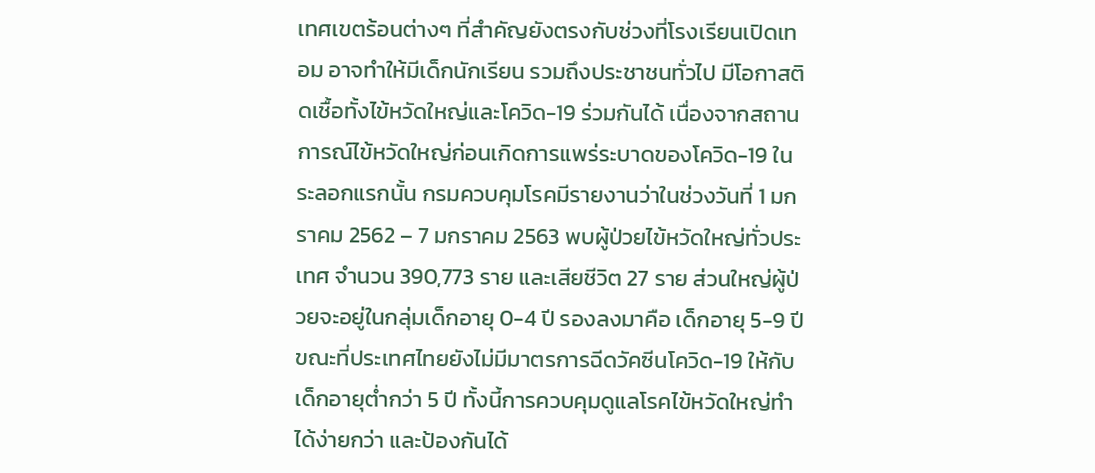เทศเขตร้อนต่างๆ ที่สำคัญยังตรงกับช่วงที่โรงเรียนเปิดเทอม อาจทำให้มีเด็กนักเรียน รวมถึงประชาชนทั่วไป มีโอกาสติดเชื้อทั้งไข้หวัดใหญ่และโควิด-19 ร่วมกันได้ เนื่องจากสถานการณ์ไข้หวัดใหญ่ก่อนเกิดการแพร่ระบาดของโควิด-19 ในระลอกแรกนั้น กรมควบคุมโรคมีรายงานว่าในช่วงวันที่ 1 มกราคม 2562 – 7 มกราคม 2563 พบผู้ป่วยไข้หวัดใหญ่ทั่วประเทศ จำนวน 390,773 ราย และเสียชีวิต 27 ราย ส่วนใหญ่ผู้ป่วยจะอยู่ในกลุ่มเด็กอายุ 0-4 ปี รองลงมาคือ เด็กอายุ 5-9 ปี ขณะที่ประเทศไทยยังไม่มีมาตรการฉีดวัคซีนโควิด-19 ให้กับเด็กอายุต่ำกว่า 5 ปี ทั้งนี้การควบคุมดูแลโรคไข้หวัดใหญ่ทำได้ง่ายกว่า และป้องกันได้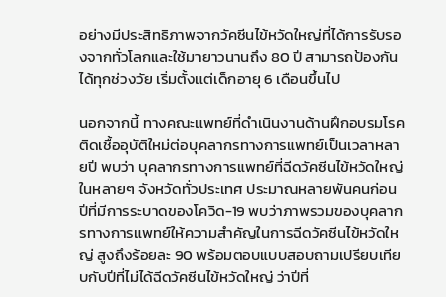อย่างมีประสิทธิภาพจากวัคซีนไข้หวัดใหญ่ที่ได้การรับรองจากทั่วโลกและใช้มายาวนานถึง 80 ปี สามารถป้องกันได้ทุกช่วงวัย เริ่มตั้งแต่เด็กอายุ 6 เดือนขึ้นไป

นอกจากนี้ ทางคณะแพทย์ที่ดำเนินงานด้านฝึกอบรมโรคติดเชื้ออุบัติใหม่ต่อบุคลากรทางการแพทย์เป็นเวลาหลายปี พบว่า บุคลากรทางการแพทย์ที่ฉีดวัคซีนไข้หวัดใหญ่ในหลายๆ จังหวัดทั่วประเทศ ประมาณหลายพันคนก่อนปีที่มีการระบาดของโควิด-19 พบว่าภาพรวมของบุคลากรทางการแพทย์ให้ความสำคัญในการฉีดวัคซีนไข้หวัดใหญ่ สูงถึงร้อยละ 90 พร้อมตอบแบบสอบถามเปรียบเทียบกับปีที่ไม่ได้ฉีดวัคซีนไข้หวัดใหญ่ ว่าปีที่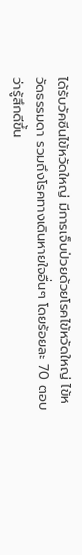ได้รับวัคซีนไข้หวัดใหญ่ มีการเจ็บป่วยด้วยโรคไข้หวัดใหญ่ ไข้หวัดธรรมดา รวมถึงโรคทางเดินหายใจอื่นๆ โดยร้อยละ 70 ตอบว่ารู้สึกดีขึ้น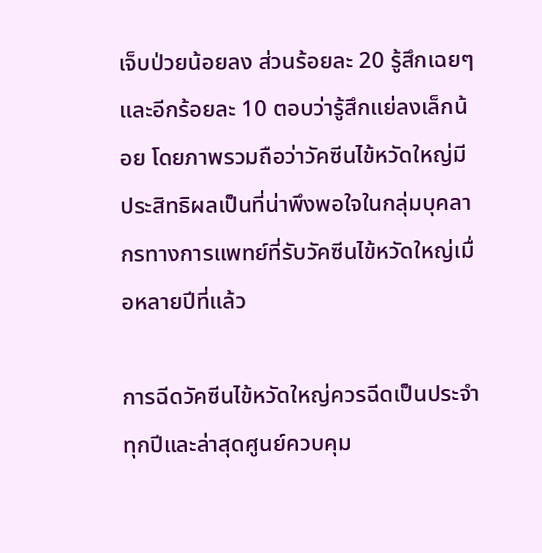เจ็บป่วยน้อยลง ส่วนร้อยละ 20 รู้สึกเฉยๆ และอีกร้อยละ 10 ตอบว่ารู้สึกแย่ลงเล็กน้อย โดยภาพรวมถือว่าวัคซีนไข้หวัดใหญ่มีประสิทธิผลเป็นที่น่าพึงพอใจในกลุ่มบุคลากรทางการแพทย์ที่รับวัคซีนไข้หวัดใหญ่เมื่อหลายปีที่แล้ว

การฉีดวัคซีนไข้หวัดใหญ่ควรฉีดเป็นประจำทุกปีและล่าสุดศูนย์ควบคุม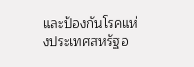และป้องกันโรคแห่งประเทศสหรัฐอ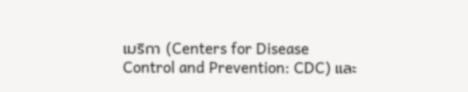เมริกา (Centers for Disease Control and Prevention: CDC) และ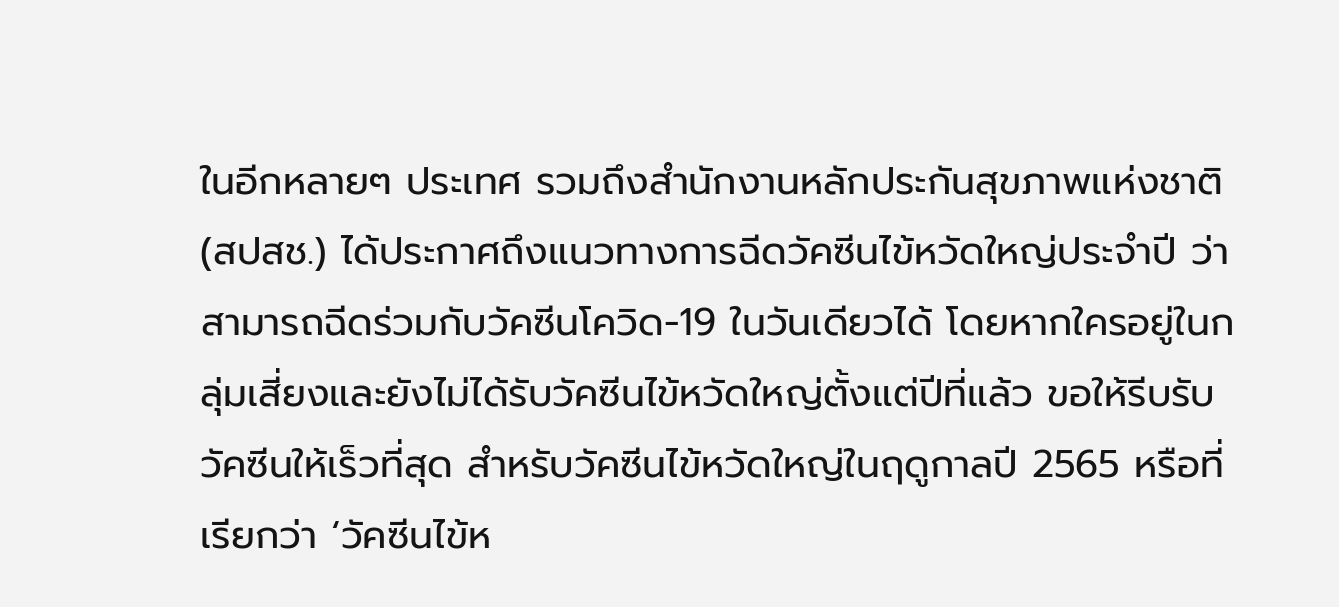ในอีกหลายๆ ประเทศ รวมถึงสำนักงานหลักประกันสุขภาพแห่งชาติ (สปสช.) ได้ประกาศถึงแนวทางการฉีดวัคซีนไข้หวัดใหญ่ประจำปี ว่าสามารถฉีดร่วมกับวัคซีนโควิด-19 ในวันเดียวได้ โดยหากใครอยู่ในกลุ่มเสี่ยงและยังไม่ได้รับวัคซีนไข้หวัดใหญ่ตั้งแต่ปีที่แล้ว ขอให้รีบรับวัคซีนให้เร็วที่สุด สำหรับวัคซีนไข้หวัดใหญ่ในฤดูกาลปี 2565 หรือที่เรียกว่า ‘วัคซีนไข้ห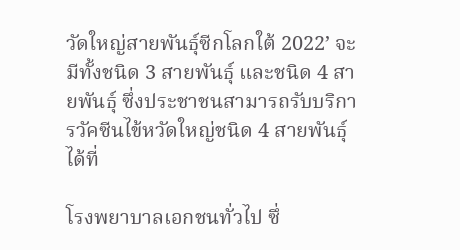วัดใหญ่สายพันธุ์ซีกโลกใต้ 2022’ จะมีทั้งชนิด 3 สายพันธุ์ และชนิด 4 สายพันธุ์ ซึ่งประชาชนสามารถรับบริการวัคซีนไข้หวัดใหญ่ชนิด 4 สายพันธุ์ ได้ที่

โรงพยาบาลเอกชนทั่วไป ซึ่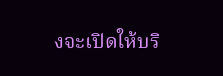งจะเปิดให้บริ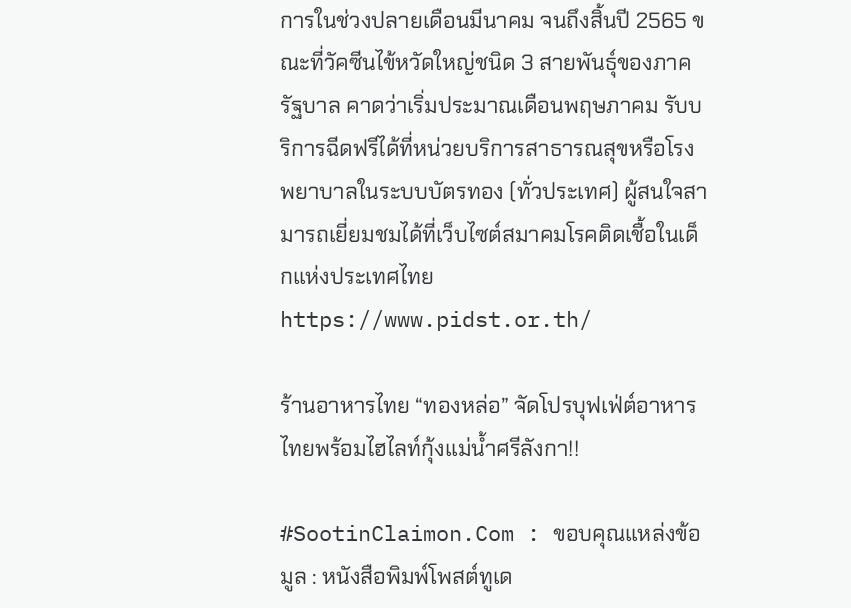การในช่วงปลายเดือนมีนาคม จนถึงสิ้นปี 2565 ขณะที่วัคซีนไข้หวัดใหญ่ชนิด 3 สายพันธุ์ของภาครัฐบาล คาดว่าเริ่มประมาณเดือนพฤษภาคม รับบริการฉีดฟรีได้ที่หน่วยบริการสาธารณสุขหรือโรงพยาบาลในระบบบัตรทอง (ทั่วประเทศ) ผู้สนใจสามารถเยี่ยมชมได้ที่เว็บไซต์สมาคมโรคติดเชื้อในเด็กแห่งประเทศไทย https://www.pidst.or.th/

ร้านอาหารไทย “ทองหล่อ” จัดโปรบุฟเฟ่ต์อาหารไทยพร้อมไฮไลท์กุ้งแม่น้ำศรีลังกา!!

#SootinClaimon.Com : ขอบคุณแหล่งข้อมูล : หนังสือพิมพ์โพสต์ทูเด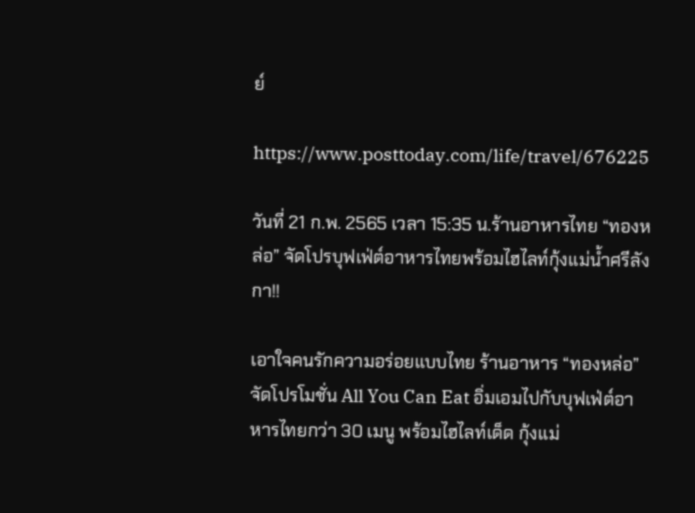ย์

https://www.posttoday.com/life/travel/676225

วันที่ 21 ก.พ. 2565 เวลา 15:35 น.ร้านอาหารไทย “ทองหล่อ” จัดโปรบุฟเฟ่ต์อาหารไทยพร้อมไฮไลท์กุ้งแม่น้ำศรีลังกา!!

เอาใจคนรักความอร่อยแบบไทย ร้านอาหาร “ทองหล่อ” จัดโปรโมชั่น All You Can Eat อิ่มเอมไปกับบุฟเฟ่ต์อาหารไทยกว่า 30 เมนู พร้อมไฮไลท์เด็ด กุ้งแม่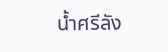น้ำศรีลัง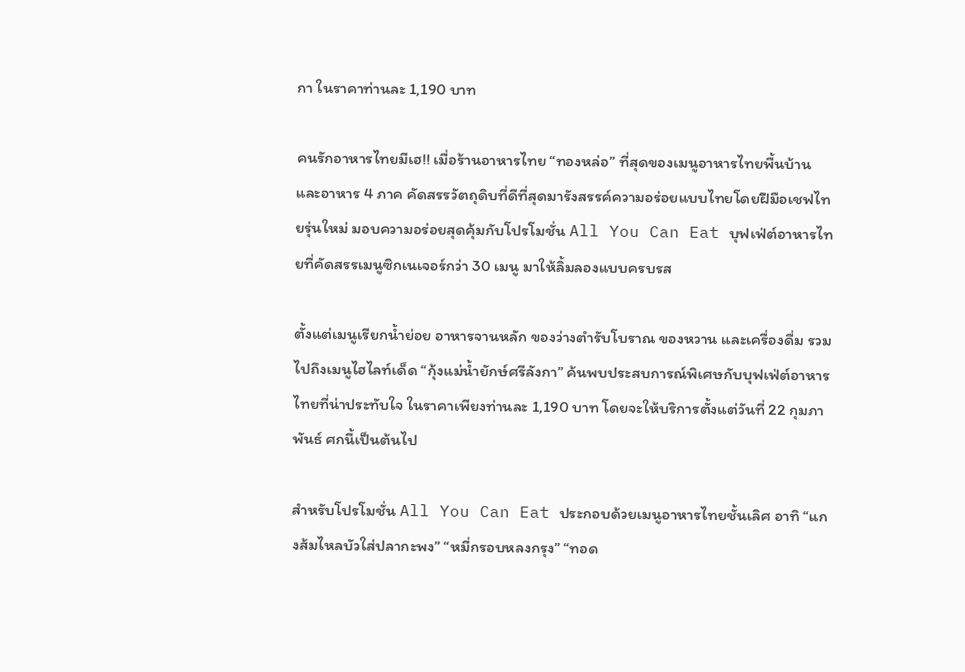กา ในราคาท่านละ 1,190 บาท

คนรักอาหารไทยมีเฮ!! เมื่อร้านอาหารไทย “ทองหล่อ” ที่สุดของเมนูอาหารไทยพื้นบ้านและอาหาร 4 ภาค คัดสรรวัตถุดิบที่ดีที่สุดมารังสรรค์ความอร่อยแบบไทยโดยฝีมือเชฟไทยรุ่นใหม่ มอบความอร่อยสุดคุ้มกับโปรโมชั่น All You Can Eat บุฟเฟ่ต์อาหารไทยที่คัดสรรเมนูซิกเนเจอร์กว่า 30 เมนู มาให้ลิ้มลองแบบครบรส

ตั้งแต่เมนูเรียกน้ำย่อย อาหารจานหลัก ของว่างตำรับโบราณ ของหวาน และเครื่องดื่ม รวมไปถึงเมนูไฮไลท์เด็ด “กุ้งแม่น้ำยักษ์ศรีลังกา” ค้นพบประสบการณ์พิเศษกับบุฟเฟ่ต์อาหารไทยที่น่าประทับใจ ในราคาเพียงท่านละ 1,190 บาท โดยจะให้บริการตั้งแต่วันที่ 22 กุมภาพันธ์ ศกนี้เป็นต้นไป

สำหรับโปรโมชั่น All You Can Eat ประกอบด้วยเมนูอาหารไทยชั้นเลิศ อาทิ “แกงส้มไหลบัวใส่ปลากะพง” “หมี่กรอบหลงกรุง” “ทอด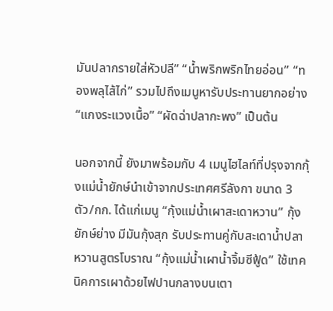มันปลากรายใส่หัวปลี” “น้ำพริกพริกไทยอ่อน” “ทองพลุไส้ไก่” รวมไปถึงเมนูหารับประทานยากอย่าง “แกงระแวงเนื้อ” “ผัดฉ่าปลากะพง” เป็นต้น

นอกจากนี้ ยังมาพร้อมกับ 4 เมนูไฮไลท์ที่ปรุงจากกุ้งแม่น้ำยักษ์นำเข้าจากประเทศศรีลังกา ขนาด 3 ตัว/กก. ได้แก่เมนู “กุ้งแม่น้ำเผาสะเดาหวาน” กุ้งยักษ์ย่าง มีมันกุ้งสุก รับประทานคู่กับสะเดาน้ำปลาหวานสูตรโบราณ “กุ้งแม่น้ำเผาน้ำจิ้มซีฟู้ด” ใช้เทคนิคการเผาด้วยไฟปานกลางบนเตา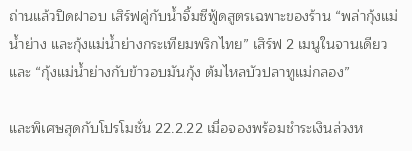ถ่านแล้วปิดฝาอบ เสิร์ฟคู่กับน้ำจิ้มซีฟู้ดสูตรเฉพาะของร้าน “พล่ากุ้งแม่น้ำย่าง และกุ้งแม่น้ำย่างกระเทียมพริกไทย” เสิร์ฟ 2 เมนูในจานเดียว และ “กุ้งแม่น้ำย่างกับข้าวอบมันกุ้ง ต้มไหลบัวปลาทูแม่กลอง”

และพิเศษสุดกับโปรโมชั่น 22.2.22 เมื่อจองพร้อมชำระเงินล่วงห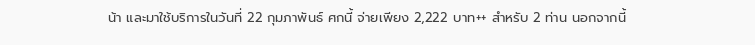น้า และมาใช้บริการในวันที่ 22 กุมภาพันธ์ ศกนี้ จ่ายเพียง 2,222 บาท++ สำหรับ 2 ท่าน นอกจากนี้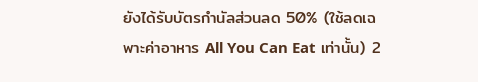ยังได้รับบัตรกำนัลส่วนลด 50% (ใช้ลดเฉพาะค่าอาหาร All You Can Eat เท่านั้น) 2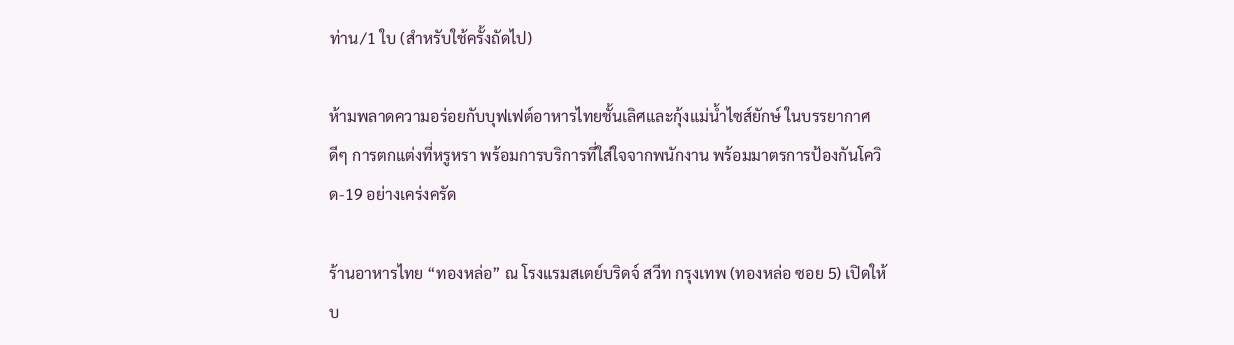ท่าน/1 ใบ (สำหรับใช้ครั้งถัดไป)

ห้ามพลาดความอร่อยกับบุฟเฟต์อาหารไทยชั้นเลิศและกุ้งแม่น้ำไซส์ยักษ์ ในบรรยากาศดีๆ การตกแต่งที่หรูหรา พร้อมการบริการที่ใส่ใจจากพนักงาน พร้อมมาตรการป้องกันโควิด-19 อย่างเคร่งครัด

ร้านอาหารไทย “ทองหล่อ” ณ โรงแรมสเตย์บริดจ์ สวีท กรุงเทพ (ทองหล่อ ซอย 5) เปิดให้บ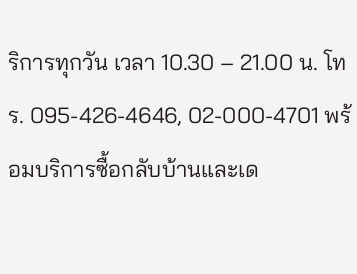ริการทุกวัน เวลา 10.30 – 21.00 น. โทร. 095-426-4646, 02-000-4701 พร้อมบริการซื้อกลับบ้านและเด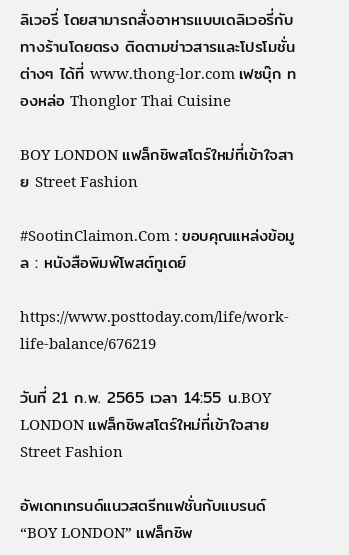ลิเวอรี่ โดยสามารถสั่งอาหารแบบเดลิเวอรี่กับทางร้านโดยตรง ติดตามข่าวสารและโปรโมชั่นต่างๆ ได้ที่ www.thong-lor.com เฟซบุ๊ก ทองหล่อ Thonglor Thai Cuisine

BOY LONDON แฟล็กชิพสโตร์ใหม่ที่เข้าใจสาย Street Fashion

#SootinClaimon.Com : ขอบคุณแหล่งข้อมูล : หนังสือพิมพ์โพสต์ทูเดย์

https://www.posttoday.com/life/work-life-balance/676219

วันที่ 21 ก.พ. 2565 เวลา 14:55 น.BOY LONDON แฟล็กชิพสโตร์ใหม่ที่เข้าใจสาย Street Fashion

อัพเดทเทรนด์แนวสตรีทแฟชั่นกับแบรนด์ “BOY LONDON” แฟล็กชิพ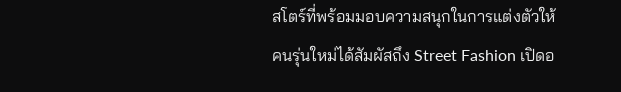สโตร์ที่พร้อมมอบความสนุกในการแต่งตัวให้คนรุ่นใหม่ได้สัมผัสถึง Street Fashion เปิดอ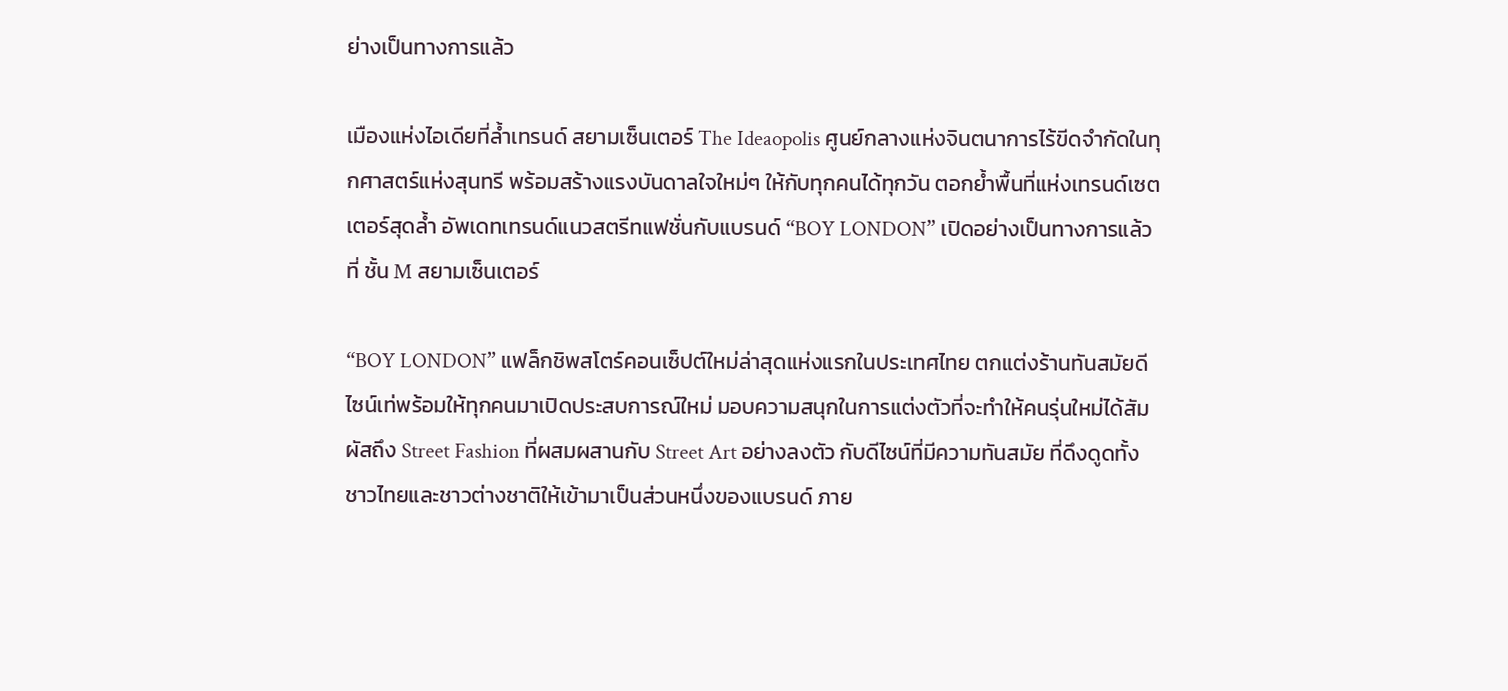ย่างเป็นทางการแล้ว

เมืองแห่งไอเดียที่ล้ำเทรนด์ สยามเซ็นเตอร์ The Ideaopolis ศูนย์กลางแห่งจินตนาการไร้ขีดจำกัดในทุกศาสตร์แห่งสุนทรี พร้อมสร้างแรงบันดาลใจใหม่ๆ ให้กับทุกคนได้ทุกวัน ตอกย้ำพื้นที่แห่งเทรนด์เซตเตอร์สุดล้ำ อัพเดทเทรนด์แนวสตรีทแฟชั่นกับแบรนด์ “BOY LONDON” เปิดอย่างเป็นทางการแล้วที่ ชั้น M สยามเซ็นเตอร์

“BOY LONDON” แฟล็กชิพสโตร์คอนเซ็ปต์ใหม่ล่าสุดแห่งแรกในประเทศไทย ตกแต่งร้านทันสมัยดีไซน์เท่พร้อมให้ทุกคนมาเปิดประสบการณ์ใหม่ มอบความสนุกในการแต่งตัวที่จะทําให้คนรุ่นใหม่ได้สัมผัสถึง Street Fashion ที่ผสมผสานกับ Street Art อย่างลงตัว กับดีไซน์ที่มีความทันสมัย ที่ดึงดูดทั้งชาวไทยและชาวต่างชาติให้เข้ามาเป็นส่วนหนึ่งของแบรนด์ ภาย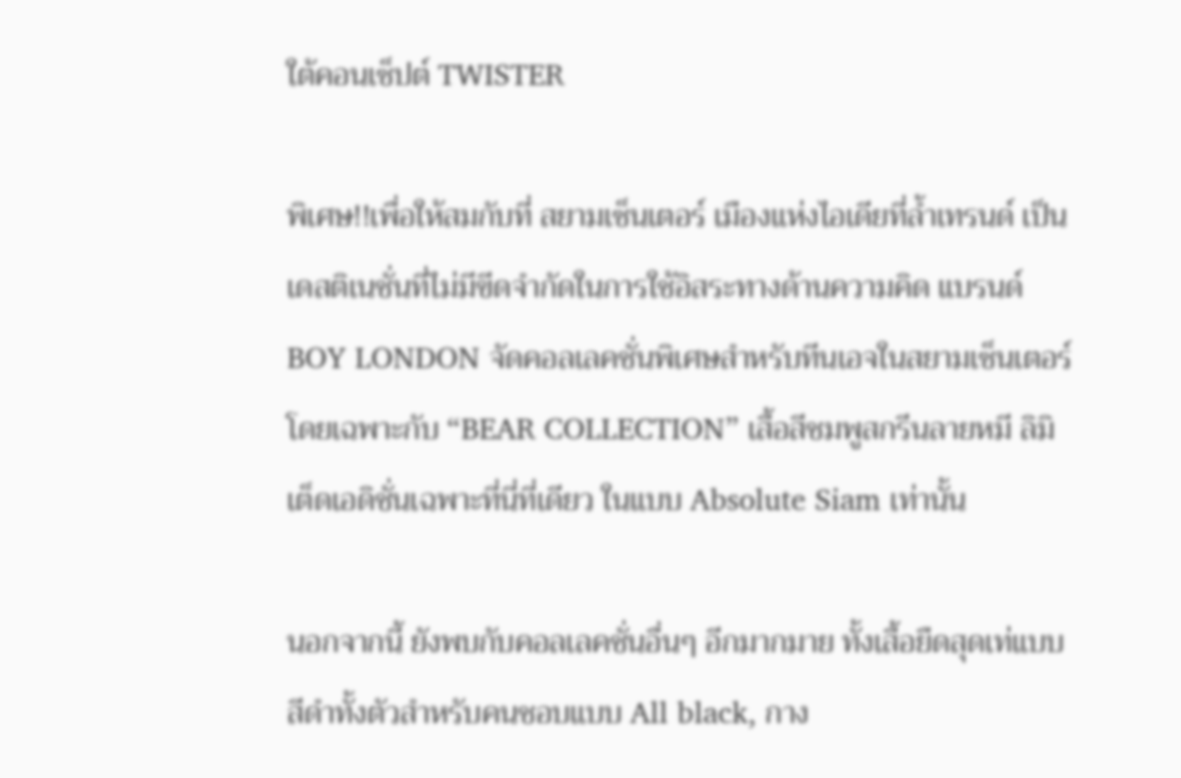ใต้คอนเซ็ปต์ TWISTER

พิเศษ!!เพื่อให้สมกับที่ สยามเซ็นเตอร์ เมืองแห่งไอเดียที่ล้ำเทรนด์ เป็นเดสติเนชั่นที่ไม่มีขีดจำกัดในการใช้อิสระทางด้านความคิด แบรนด์ BOY LONDON จัดคอลเลคชั่นพิเศษสำหรับทีนเอจในสยามเซ็นเตอร์โดยเฉพาะกับ “BEAR COLLECTION” เสื้อสีชมพูสกรีนลายหมี ลิมิเต็ดเอดิชั่นเฉพาะที่นี่ที่เดียว ในแบบ Absolute Siam เท่านั้น

นอกจากนี้ ยังพบกับคอลเลคชั่นอื่นๆ อีกมากมาย ทั้งเสื้อยืดสุดเท่แบบสีดำทั้งตัวสำหรับคนชอบแบบ All black, กาง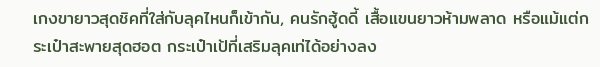เกงขายาวสุดชิคที่ใส่กับลุคไหนก็เข้ากัน, คนรักฮู้ดดี้ เสื้อแขนยาวห้ามพลาด หรือแม้แต่กระเป๋าสะพายสุดฮอต กระเป๋าเป้ที่เสริมลุคเท่ได้อย่างลง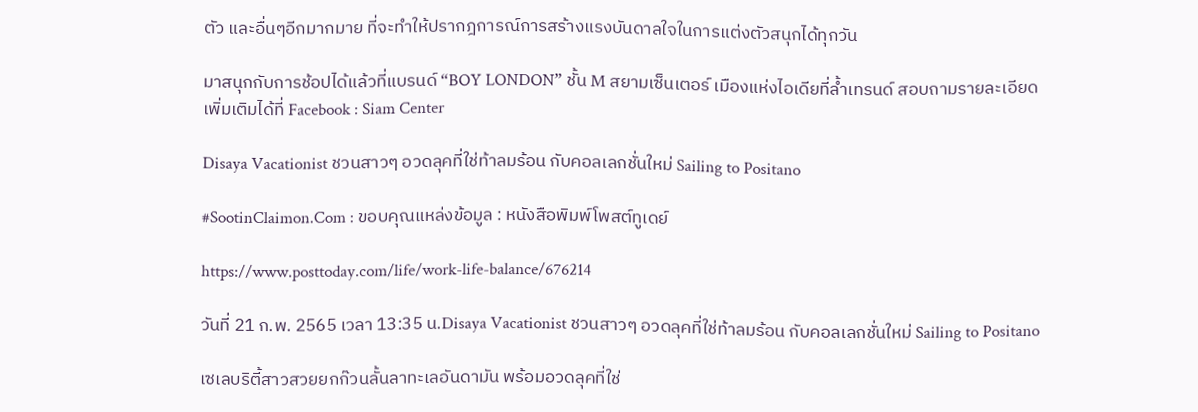ตัว และอื่นๆอีกมากมาย ที่จะทำให้ปรากฎการณ์การสร้างแรงบันดาลใจในการแต่งตัวสนุกได้ทุกวัน

มาสนุกกับการช้อปได้แล้วที่แบรนด์ “BOY LONDON” ชั้น M สยามเซ็นเตอร์ เมืองแห่งไอเดียที่ล้ำเทรนด์ สอบถามรายละเอียดเพิ่มเติมได้ที่ Facebook : Siam Center

Disaya Vacationist ชวนสาวๆ อวดลุคที่ใช่ท้าลมร้อน กับคอลเลกชั่นใหม่ Sailing to Positano

#SootinClaimon.Com : ขอบคุณแหล่งข้อมูล : หนังสือพิมพ์โพสต์ทูเดย์

https://www.posttoday.com/life/work-life-balance/676214

วันที่ 21 ก.พ. 2565 เวลา 13:35 น.Disaya Vacationist ชวนสาวๆ อวดลุคที่ใช่ท้าลมร้อน กับคอลเลกชั่นใหม่ Sailing to Positano

เซเลบริตี้สาวสวยยกก๊วนลั้นลาทะเลอันดามัน พร้อมอวดลุคที่ใช่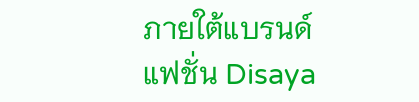ภายใต้แบรนด์แฟชั่น Disaya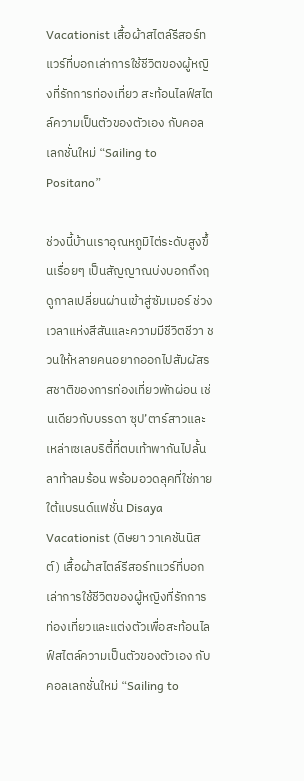Vacationist เสื้อผ้าสไตล์รีสอร์ทแวร์ที่บอกเล่าการใช้ชีวิตของผู้หญิงที่รักการท่องเที่ยว สะท้อนไลฟ์สไตล์ความเป็นตัวของตัวเอง กับคอลเลกชั่นใหม่ “Sailing to Positano”

ช่วงนี้บ้านเราอุณหภูมิไต่ระดับสูงขึ้นเรื่อยๆ เป็นสัญญาณบ่งบอกถึงฤดูกาลเปลี่ยนผ่านเข้าสู่ซัมเมอร์ ช่วงเวลาแห่งสีสันและความมีชีวิตชีวา ชวนให้หลายคนอยากออกไปสัมผัสรสชาติของการท่องเที่ยวพักผ่อน เช่นเดียวกับบรรดา ซุป’ตาร์สาวและเหล่าเซเลบริตี้ที่ตบเท้าพากันไปลั้นลาท้าลมร้อน พร้อมอวดลุคที่ใช่ภายใต้แบรนด์แฟชั่น Disaya Vacationist (ดิษยา วาเคชันนิสต์) เสื้อผ้าสไตล์รีสอร์ทแวร์ที่บอกเล่าการใช้ชีวิตของผู้หญิงที่รักการท่องเที่ยวและแต่งตัวเพื่อสะท้อนไลฟ์สไตล์ความเป็นตัวของตัวเอง กับคอลเลกชั่นใหม่ “Sailing to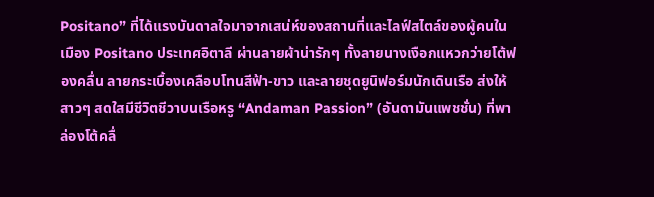Positano” ที่ได้แรงบันดาลใจมาจากเสน่ห์ของสถานที่และไลฟ์สไตล์ของผู้คนในเมือง Positano ประเทศอิตาลี ผ่านลายผ้าน่ารักๆ ทั้งลายนางเงือกแหวกว่ายโต้ฟองคลื่น ลายกระเบื้องเคลือบโทนสีฟ้า-ขาว และลายชุดยูนิฟอร์มนักเดินเรือ ส่งให้สาวๆ สดใสมีชีวิตชีวาบนเรือหรู “Andaman Passion” (อันดามันแพชชั่น) ที่พาล่องโต้คลื่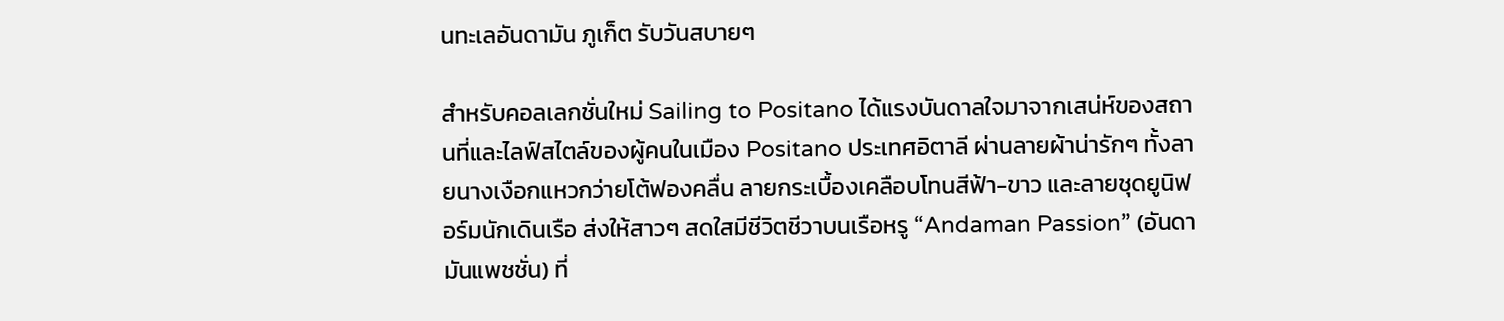นทะเลอันดามัน ภูเก็ต รับวันสบายๆ

สำหรับคอลเลกชั่นใหม่ Sailing to Positano ได้แรงบันดาลใจมาจากเสน่ห์ของสถานที่และไลฟ์สไตล์ของผู้คนในเมือง Positano ประเทศอิตาลี ผ่านลายผ้าน่ารักๆ ทั้งลายนางเงือกแหวกว่ายโต้ฟองคลื่น ลายกระเบื้องเคลือบโทนสีฟ้า-ขาว และลายชุดยูนิฟอร์มนักเดินเรือ ส่งให้สาวๆ สดใสมีชีวิตชีวาบนเรือหรู “Andaman Passion” (อันดามันแพชชั่น) ที่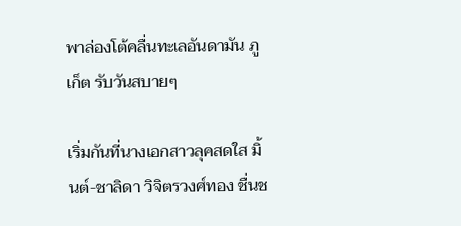พาล่องโต้คลื่นทะเลอันดามัน ภูเก็ต รับวันสบายๆ

เริ่มกันที่นางเอกสาวลุคสดใส มิ้นต์-ชาลิดา วิจิตรวงศ์ทอง ชื่นช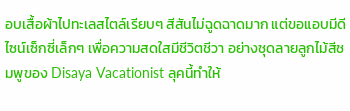อบเสื้อผ้าไปทะเลสไตล์เรียบๆ สีสันไม่ฉูดฉาดมาก แต่ขอแอบมีดีไซน์เซ็กซี่เล็กๆ เพื่อความสดใสมีชีวิตชีวา อย่างชุดลายลูกไม้สีชมพูของ Disaya Vacationist ลุคนี้ทำให้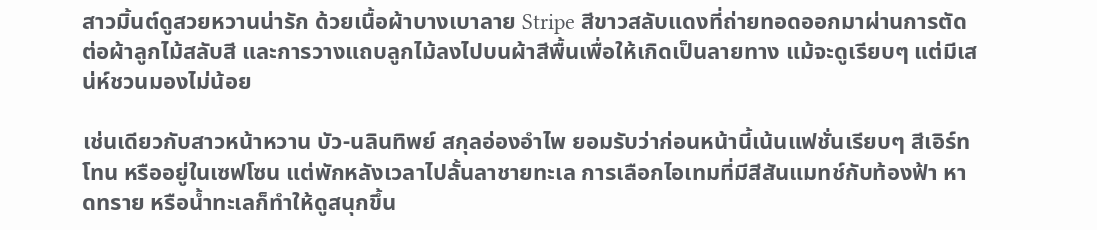สาวมิ้นต์ดูสวยหวานน่ารัก ด้วยเนื้อผ้าบางเบาลาย Stripe สีขาวสลับแดงที่ถ่ายทอดออกมาผ่านการตัดต่อผ้าลูกไม้สลับสี และการวางแถบลูกไม้ลงไปบนผ้าสีพื้นเพื่อให้เกิดเป็นลายทาง แม้จะดูเรียบๆ แต่มีเสน่ห์ชวนมองไม่น้อย

เช่นเดียวกับสาวหน้าหวาน บัว-นลินทิพย์ สกุลอ่องอำไพ ยอมรับว่าก่อนหน้านี้เน้นแฟชั่นเรียบๆ สีเอิร์ทโทน หรืออยู่ในเซฟโซน แต่พักหลังเวลาไปลั้นลาชายทะเล การเลือกไอเทมที่มีสีสันแมทช์กับท้องฟ้า หาดทราย หรือน้ำทะเลก็ทำให้ดูสนุกขึ้น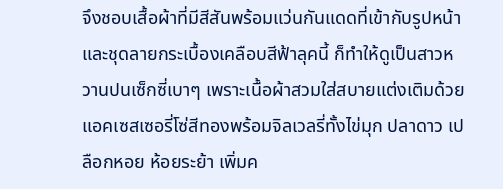จึงชอบเสื้อผ้าที่มีสีสันพร้อมแว่นกันแดดที่เข้ากับรูปหน้า และชุดลายกระเบื้องเคลือบสีฟ้าลุคนี้ ก็ทำให้ดูเป็นสาวหวานปนเซ็กซี่เบาๆ เพราะเนื้อผ้าสวมใส่สบายแต่งเติมด้วยแอคเซสเซอรี่โซ่สีทองพร้อมจิลเวลรี่ทั้งไข่มุก ปลาดาว เปลือกหอย ห้อยระย้า เพิ่มค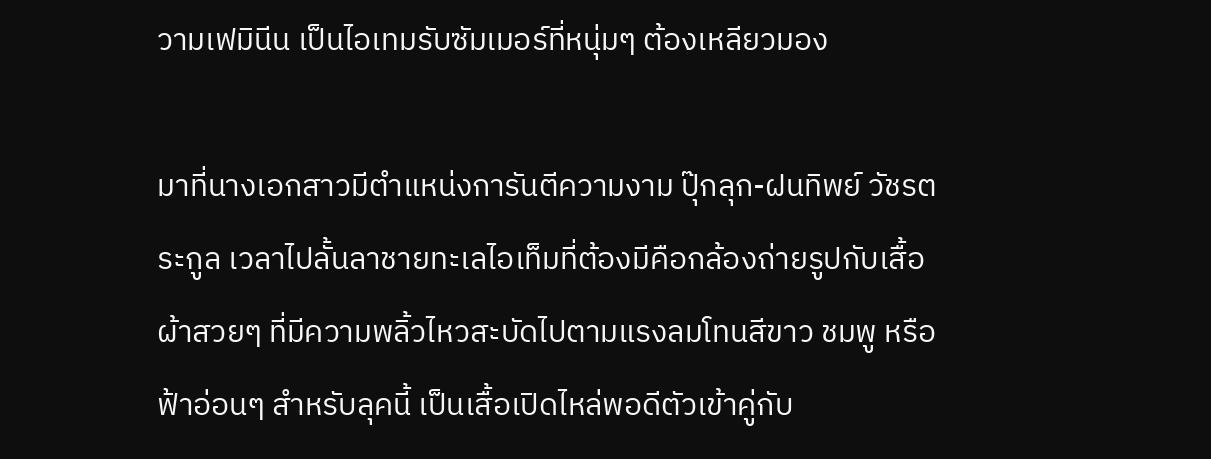วามเฟมินีน เป็นไอเทมรับซัมเมอร์ที่หนุ่มๆ ต้องเหลียวมอง

มาที่นางเอกสาวมีตำแหน่งการันตีความงาม ปุ๊กลุก-ฝนทิพย์ วัชรตระกูล เวลาไปลั้นลาชายทะเลไอเท็มที่ต้องมีคือกล้องถ่ายรูปกับเสื้อผ้าสวยๆ ที่มีความพลิ้วไหวสะบัดไปตามแรงลมโทนสีขาว ชมพู หรือฟ้าอ่อนๆ สำหรับลุคนี้ เป็นเสื้อเปิดไหล่พอดีตัวเข้าคู่กับ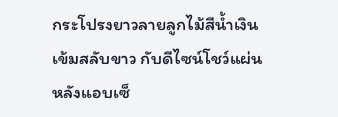กระโปรงยาวลายลูกไม้สีน้ำเงินเข้มสลับขาว กับดีไซน์โชว์แผ่นหลังแอบเซ็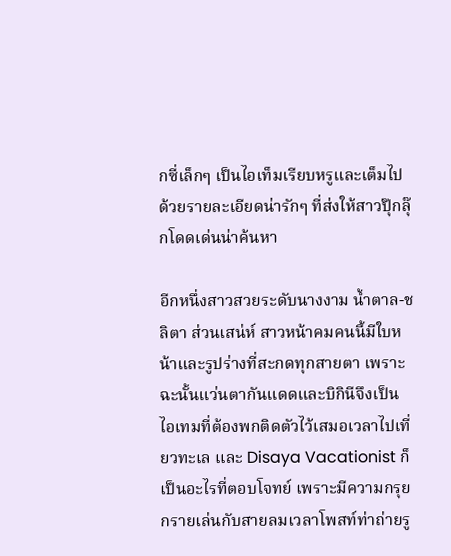กซี่เล็กๆ เป็นไอเท็มเรียบหรูและเต็มไปด้วยรายละเอียดน่ารักๆ ที่ส่งให้สาวปุ๊กลุ๊กโดดเด่นน่าค้นหา

อีกหนึ่งสาวสวยระดับนางงาม น้ำตาล-ชลิตา ส่วนเสน่ห์ สาวหน้าคมคนนี้มีใบหน้าและรูปร่างที่สะกดทุกสายตา เพราะฉะนั้นแว่นตากันแดดและบิกินีจึงเป็นไอเทมที่ต้องพกติดตัวไว้เสมอเวลาไปเที่ยวทะเล และ Disaya Vacationist ก็เป็นอะไรที่ตอบโจทย์ เพราะมีความกรุยกรายเล่นกับสายลมเวลาโพสท์ท่าถ่ายรู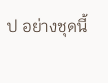ป อย่างชุดนี้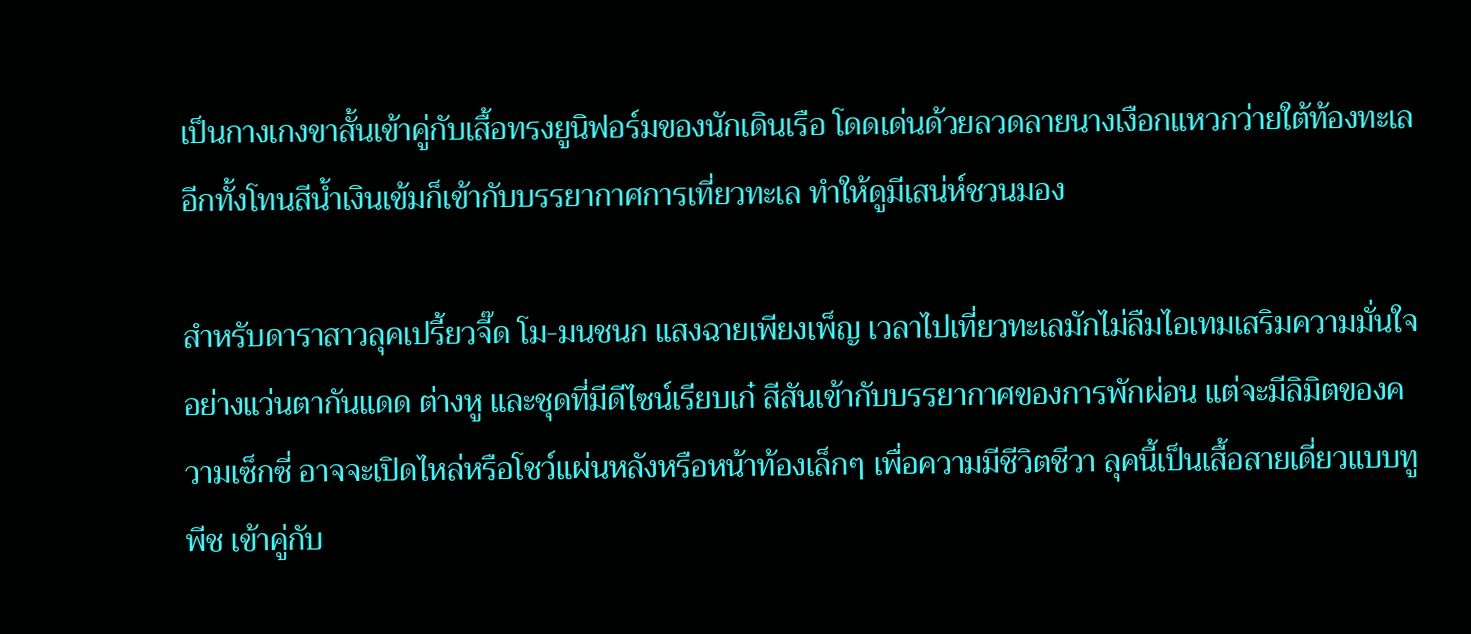เป็นกางเกงขาสั้นเข้าคู่กับเสื้อทรงยูนิฟอร์มของนักเดินเรือ โดดเด่นด้วยลวดลายนางเงือกแหวกว่ายใต้ท้องทะเล อีกทั้งโทนสีน้ำเงินเข้มก็เข้ากับบรรยากาศการเที่ยวทะเล ทำให้ดูมีเสน่ห์ชวนมอง

สำหรับดาราสาวลุคเปรี้ยวจี๊ด โม-มนชนก แสงฉายเพียงเพ็ญ เวลาไปเที่ยวทะเลมักไม่ลืมไอเทมเสริมความมั่นใจอย่างแว่นตากันแดด ต่างหู และชุดที่มีดีไซน์เรียบเก๋ สีสันเข้ากับบรรยากาศของการพักผ่อน แต่จะมีลิมิตของความเซ็กซี่ อาจจะเปิดไหล่หรือโชว์แผ่นหลังหรือหน้าท้องเล็กๆ เพื่อความมีชีวิตชีวา ลุคนี้เป็นเสื้อสายเดี่ยวแบบทูพีช เข้าคู่กับ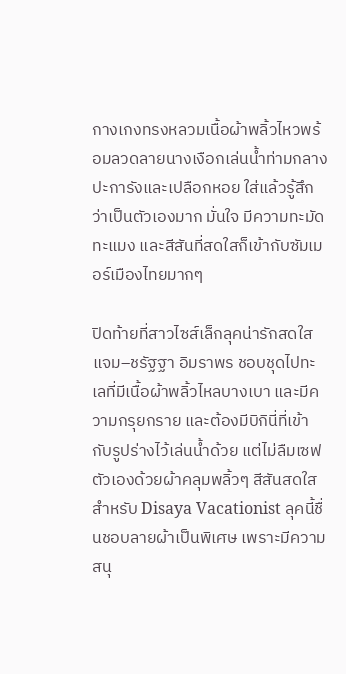กางเกงทรงหลวมเนื้อผ้าพลิ้วไหวพร้อมลวดลายนางเงือกเล่นน้ำท่ามกลางปะการังและเปลือกหอย ใส่แล้วรู้สึกว่าเป็นตัวเองมาก มั่นใจ มีความทะมัดทะแมง และสีสันที่สดใสก็เข้ากับซัมเมอร์เมืองไทยมากๆ

ปิดท้ายที่สาวไซส์เล็กลุคน่ารักสดใส แจม–ชรัฐฐา อิมราพร ชอบชุดไปทะเลที่มีเนื้อผ้าพลิ้วไหลบางเบา และมีความกรุยกราย และต้องมีบิกินี่ที่เข้ากับรูปร่างไว้เล่นน้ำด้วย แต่ไม่ลืมเซฟตัวเองด้วยผ้าคลุมพลิ้วๆ สีสันสดใส สำหรับ Disaya Vacationist ลุคนี้ชื่นชอบลายผ้าเป็นพิเศษ เพราะมีความสนุ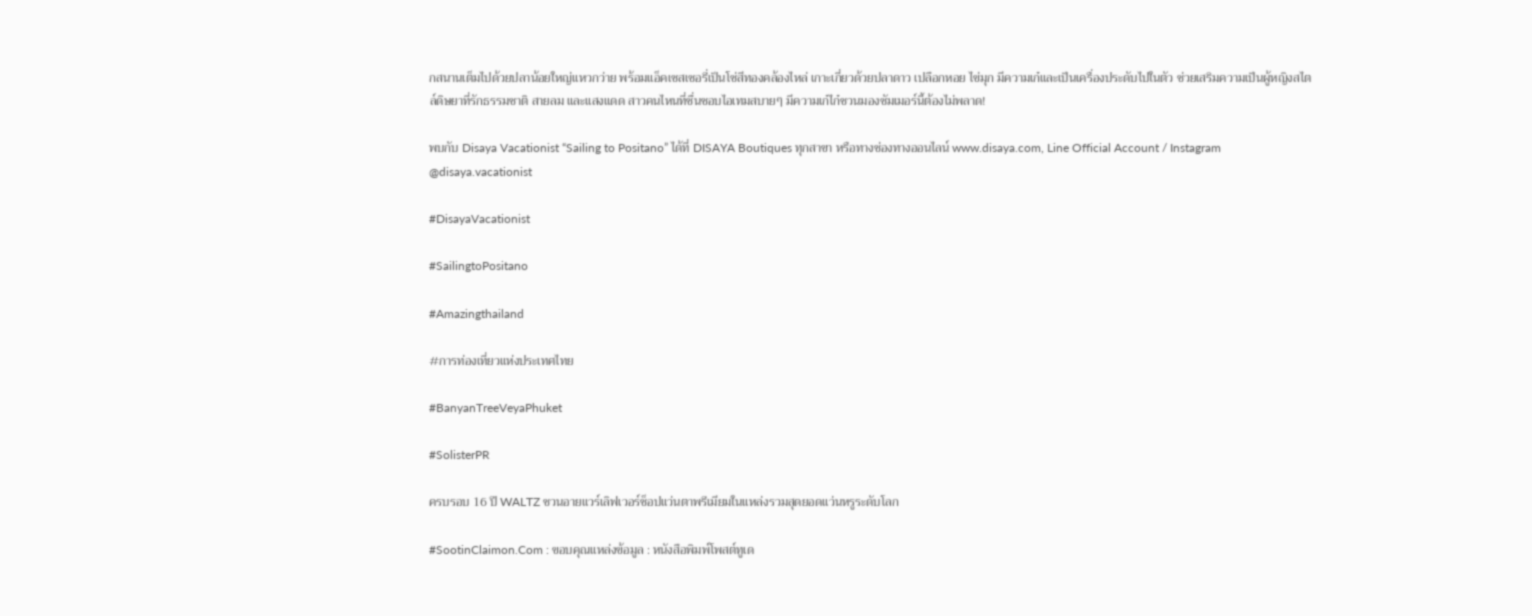กสนานเต็มไปด้วยปลาน้อยใหญ่แหวกว่าย พร้อมแอ็คเซสเซอรี่เป็นโซ่สีทองคล้องไหล่ เกาะเกี่ยวด้วยปลาดาว เปลือกหอย ไข่มุก มีความเก๋และเป็นเครื่องประดับไปในตัว ช่วยเสริมความเป็นผู้หญิงสไตล์ดิษยาที่รักธรรมชาติ สายลม และแสงแดด สาวคนไหนที่ชื่นชอบไอเทมสบายๆ มีความเก๋ไก๋ชวนมองซัมเมอร์นี้ต้องไม่พลาด!

พบกับ Disaya Vacationist “Sailing to Positano” ได้ที่ DISAYA Boutiques ทุกสาขา หรือทางช่องทางออนไลน์ www.disaya.com, Line Official Account / Instagram @disaya.vacationist

#DisayaVacationist

#SailingtoPositano

#Amazingthailand

#การท่องเที่ยวแห่งประเทศไทย

#BanyanTreeVeyaPhuket

#SolisterPR

ครบรอบ 16 ปี WALTZ ชวนอายแวร์เลิฟเวอร์ช็อปแว่นตาพรีเมียมในแหล่งรวมสุดยอดแว่นหรูระดับโลก

#SootinClaimon.Com : ขอบคุณแหล่งข้อมูล : หนังสือพิมพ์โพสต์ทูเด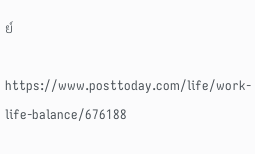ย์

https://www.posttoday.com/life/work-life-balance/676188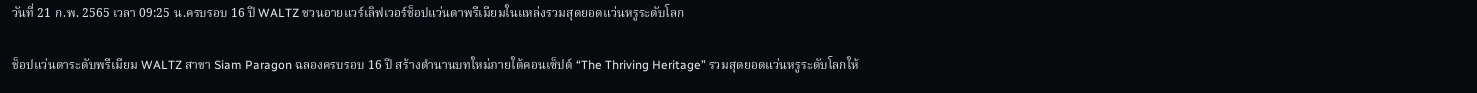วันที่ 21 ก.พ. 2565 เวลา 09:25 น.ครบรอบ 16 ปี WALTZ ชวนอายแวร์เลิฟเวอร์ช็อปแว่นตาพรีเมียมในแหล่งรวมสุดยอดแว่นหรูระดับโลก

ช็อปแว่นตาระดับพรีเมียม WALTZ สาขา Siam Paragon ฉลองครบรอบ 16 ปี สร้างตำนานบทใหม่ภายใต้คอนเซ็ปต์ “The Thriving Heritage” รวมสุดยอดแว่นหรูระดับโลกให้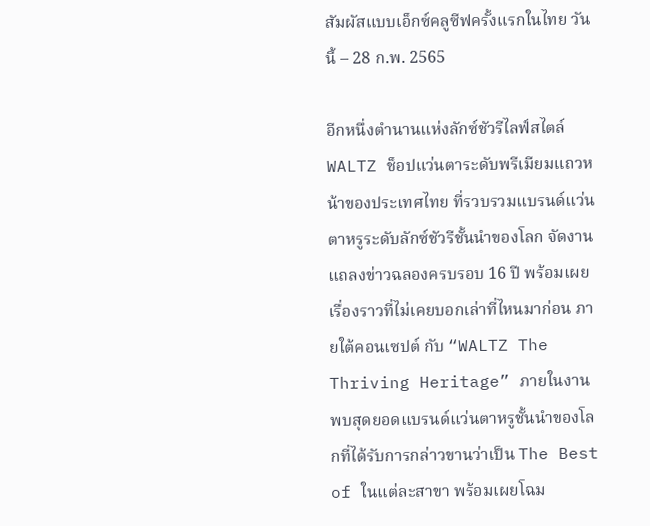สัมผัสแบบเอ็กซ์คลูซีฟครั้งแรกในไทย วันนี้ – 28 ก.พ. 2565

อีกหนึ่งตำนานแห่งลักซ์ชัวรีไลฟ์สไตล์ WALTZ ช็อปแว่นตาระดับพรีเมียมแถวหน้าของประเทศไทย ที่รวบรวมแบรนด์แว่นตาหรูระดับลักซ์ชัวรีชั้นนำของโลก จัดงานแถลงข่าวฉลองครบรอบ 16 ปี พร้อมเผยเรื่องราวที่ไม่เคยบอกเล่าที่ไหนมาก่อน ภายใต้คอนเซปต์ กับ “WALTZ The Thriving Heritage” ภายในงานพบสุดยอดแบรนด์แว่นตาหรูชั้นนำของโลกที่ได้รับการกล่าวขานว่าเป็น The Best of ในแต่ละสาขา พร้อมเผยโฉม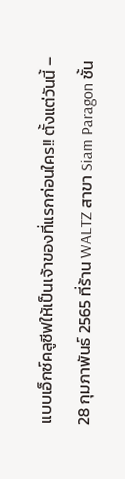แบบเอ็กซ์คลูซีฟให้เป็นเจ้าของที่แรกก่อนใคร!! ตั้งแต่วันนี้ – 28 กุมภาพันธ์ 2565 ที่ร้าน WALTZ สาขา Siam Paragon ชั้น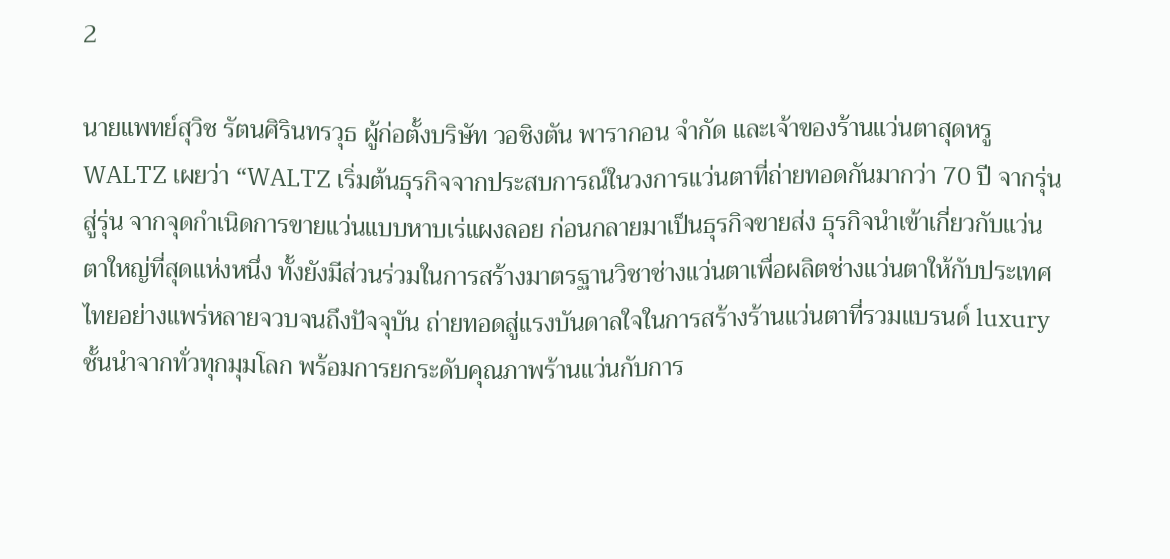2

นายแพทย์สุวิช รัตนศิรินทรวุธ ผู้ก่อตั้งบริษัท วอชิงตัน พารากอน จำกัด และเจ้าของร้านแว่นตาสุดหรู WALTZ เผยว่า “WALTZ เริ่มต้นธุรกิจจากประสบการณ์ในวงการแว่นตาที่ถ่ายทอดกันมากว่า 70 ปี จากรุ่นสู่รุ่น จากจุดกำเนิดการขายแว่นแบบหาบเร่แผงลอย ก่อนกลายมาเป็นธุรกิจขายส่ง ธุรกิจนำเข้าเกี่ยวกับแว่นตาใหญ่ที่สุดแห่งหนึ่ง ทั้งยังมีส่วนร่วมในการสร้างมาตรฐานวิชาช่างแว่นตาเพื่อผลิตช่างแว่นตาให้กับประเทศไทยอย่างแพร่หลายจวบจนถึงปัจจุบัน ถ่ายทอดสู่แรงบันดาลใจในการสร้างร้านแว่นตาที่รวมแบรนด์ luxury ชั้นนำจากทั่วทุกมุมโลก พร้อมการยกระดับคุณภาพร้านแว่นกับการ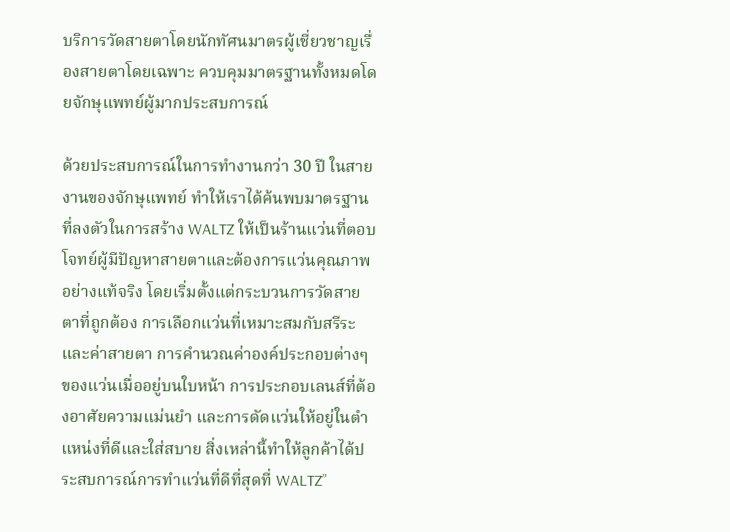บริการวัดสายตาโดยนักทัศนมาตรผู้เชี่ยวชาญเรื่องสายตาโดยเฉพาะ ควบคุมมาตรฐานทั้งหมดโดยจักษุแพทย์ผู้มากประสบการณ์

ด้วยประสบการณ์ในการทำงานกว่า 30 ปี ในสายงานของจักษุแพทย์ ทำให้เราได้ค้นพบมาตรฐานที่ลงตัวในการสร้าง WALTZ ให้เป็นร้านแว่นที่ตอบโจทย์ผู้มีปัญหาสายตาและต้องการแว่นคุณภาพอย่างแท้จริง โดยเริ่มตั้งแต่กระบวนการวัดสายตาที่ถูกต้อง การเลือกแว่นที่เหมาะสมกับสรีระและค่าสายตา การคำนวณค่าองค์ประกอบต่างๆของแว่นเมื่ออยู่บนใบหน้า การประกอบเลนส์ที่ต้องอาศัยความแม่นยำ และการดัดแว่นให้อยู่ในตำแหน่งที่ดีและใส่สบาย สิ่งเหล่านี้ทำให้ลูกค้าได้ประสบการณ์การทำแว่นที่ดีที่สุดที่ WALTZ”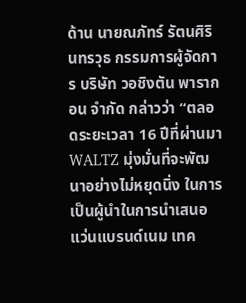ด้าน นายณภัทร์ รัตนศิรินทรวุธ กรรมการผู้จัดการ บริษัท วอชิงตัน พารากอน จำกัด กล่าวว่า “ตลอดระยะเวลา 16 ปีที่ผ่านมา WALTZ มุ่งมั่นที่จะพัฒนาอย่างไม่หยุดนิ่ง ในการเป็นผู้นำในการนำเสนอแว่นแบรนด์เนม เทค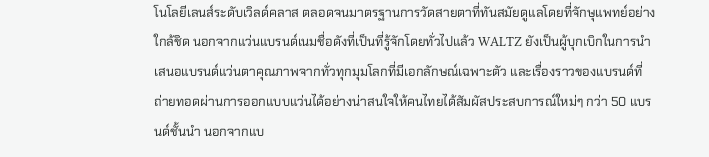โนโลยีเลนส์ระดับเวิลด์คลาส ตลอดจนมาตรฐานการวัดสายตาที่ทันสมัยดูแลโดยที่จักษุแพทย์อย่างใกล้ชิด นอกจากแว่นแบรนด์เนมชื่อดังที่เป็นที่รู้จักโดยทั่วไปแล้ว WALTZ ยังเป็นผู้บุกเบิกในการนำเสนอแบรนด์แว่นตาคุณภาพจากทั่วทุกมุมโลกที่มีเอกลักษณ์เฉพาะตัว และเรื่องราวของแบรนด์ที่ถ่ายทอดผ่านการออกแบบแว่นได้อย่างน่าสนใจให้คนไทยได้สัมผัสประสบการณ์ใหม่ๆ กว่า 50 แบรนด์ชั้นนำ นอกจากแบ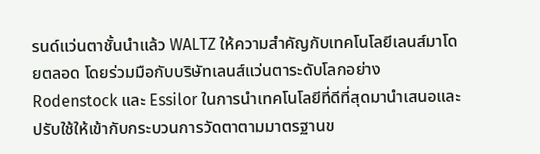รนด์แว่นตาชั้นนำแล้ว WALTZ ให้ความสำคัญกับเทคโนโลยีเลนส์มาโดยตลอด โดยร่วมมือกับบริษัทเลนส์แว่นตาระดับโลกอย่าง Rodenstock และ Essilor ในการนำเทคโนโลยีที่ดีที่สุดมานำเสนอและปรับใช้ให้เข้ากับกระบวนการวัดตาตามมาตรฐานข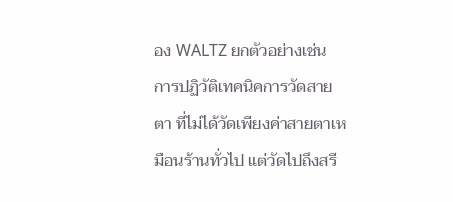อง WALTZ ยกตัวอย่างเช่น การปฏิวัติเทคนิคการวัดสายตา ที่ไม่ได้วัดเพียงค่าสายตาเหมือนร้านทั่วไป แต่วัดไปถึงสรี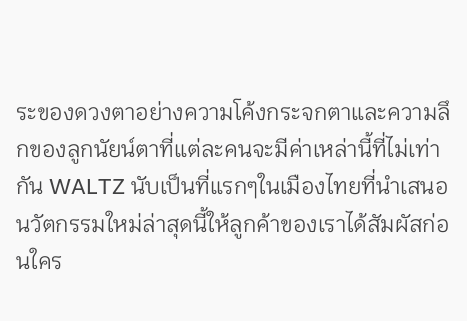ระของดวงตาอย่างความโค้งกระจกตาและความลึกของลูกนัยน์ตาที่แต่ละคนจะมีค่าเหล่านี้ที่ไม่เท่ากัน WALTZ นับเป็นที่แรกๆในเมืองไทยที่นำเสนอนวัตกรรมใหม่ล่าสุดนี้ให้ลูกค้าของเราได้สัมผัสก่อนใคร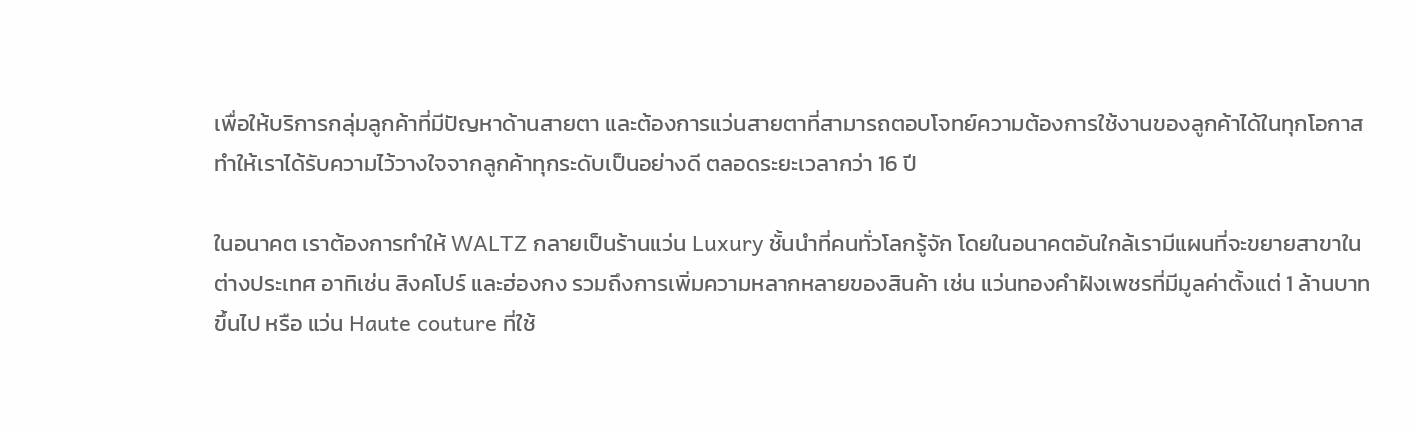เพื่อให้บริการกลุ่มลูกค้าที่มีปัญหาด้านสายตา และต้องการแว่นสายตาที่สามารถตอบโจทย์ความต้องการใช้งานของลูกค้าได้ในทุกโอกาส ทำให้เราได้รับความไว้วางใจจากลูกค้าทุกระดับเป็นอย่างดี ตลอดระยะเวลากว่า 16 ปี

ในอนาคต เราต้องการทำให้ WALTZ กลายเป็นร้านแว่น Luxury ชั้นนำที่คนทั่วโลกรู้จัก โดยในอนาคตอันใกล้เรามีแผนที่จะขยายสาขาในต่างประเทศ อาทิเช่น สิงคโปร์ และฮ่องกง รวมถึงการเพิ่มความหลากหลายของสินค้า เช่น แว่นทองคำฝังเพชรที่มีมูลค่าตั้งแต่ 1 ล้านบาทขึ้นไป หรือ แว่น Haute couture ที่ใช้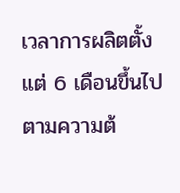เวลาการผลิตตั้งแต่ 6 เดือนขึ้นไปตามความต้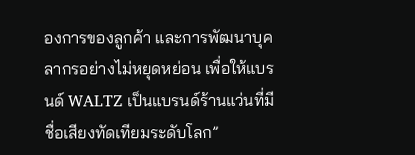องการของลูกค้า และการพัฒนาบุคลากรอย่างไม่หยุดหย่อน เพื่อให้แบรนด์ WALTZ เป็นแบรนด์ร้านแว่นที่มีชื่อเสียงทัดเทียมระดับโลก”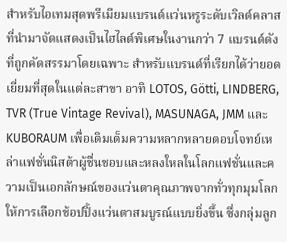สำหรับไอเทมสุดพรีเมียมแบรนด์แว่นหรูระดับเวิลด์คลาสที่นำมาจัดแสดงเป็นไฮไลต์พิเศษในงานกว่า 7 แบรนด์ดังที่ถูกคัดสรรมาโดยเฉพาะ สำหรับแบรนด์ที่เรียกได้ว่ายอดเยี่ยมที่สุดในแต่ละสาขา อาทิ LOTOS, Götti, LINDBERG, TVR (True Vintage Revival), MASUNAGA, JMM และ KUBORAUM เพื่อเติมเต็มความหลากหลายตอบโจทย์เหล่าแฟชั่นนิสต้าผู้ชื่นชอบและหลงใหลในโลกแฟชั่นและความเป็นเอกลักษณ์ของแว่นตาคุณภาพจากทั่วทุกมุมโลก ให้การเลือกช้อปปิ้งแว่นตาสมบูรณ์แบบยิ่งขึ้น ซึ่งกลุ่มลูก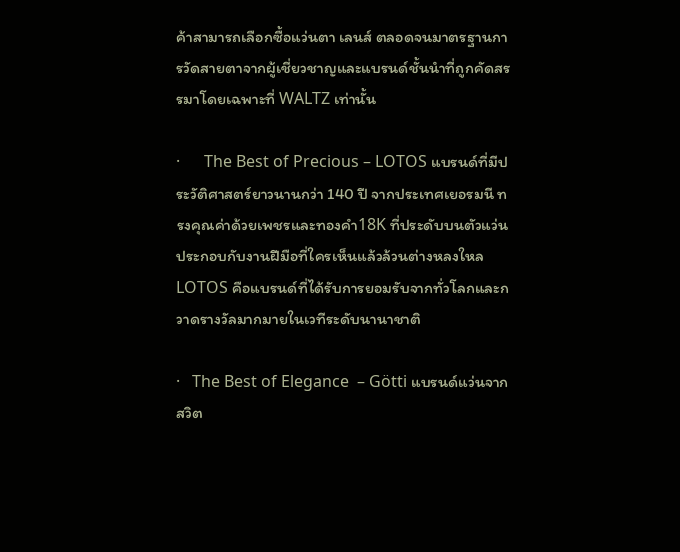ค้าสามารถเลือกซื้อแว่นตา เลนส์ ตลอดจนมาตรฐานการวัดสายตาจากผู้เชี่ยวชาญและแบรนด์ชั้นนำที่ถูกคัดสรรมาโดยเฉพาะที่ WALTZ เท่านั้น

·      The Best of Precious – LOTOS แบรนด์ที่มีประวัติศาสตร์ยาวนานกว่า 140 ปี จากประเทศเยอรมนี ทรงคุณค่าด้วยเพชรและทองคำ18K ที่ประดับบนตัวแว่น ประกอบกับงานฝีมือที่ใครเห็นแล้วล้วนต่างหลงใหล LOTOS คือแบรนด์ที่ได้รับการยอมรับจากทั่วโลกและกวาดรางวัลมากมายในเวทีระดับนานาชาติ

·   The Best of Elegance  – Götti แบรนด์แว่นจากสวิต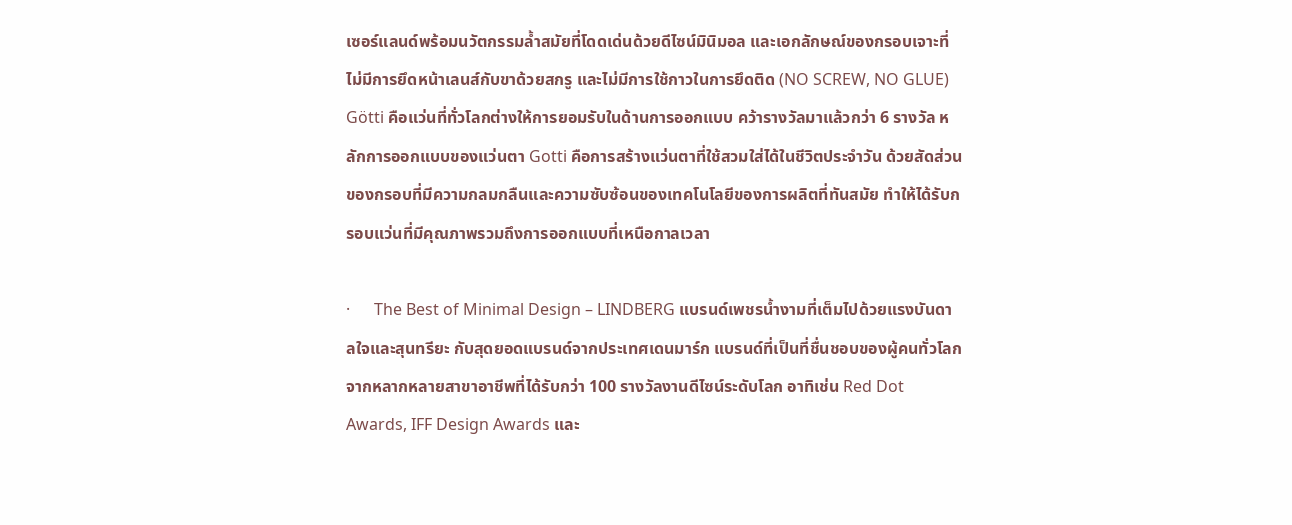เซอร์แลนด์พร้อมนวัตกรรมล้ำสมัยที่โดดเด่นด้วยดีไซน์มินิมอล และเอกลักษณ์ของกรอบเจาะที่ไม่มีการยึดหน้าเลนส์กับขาด้วยสกรู และไม่มีการใช้กาวในการยึดติด (NO SCREW, NO GLUE)  Götti คือแว่นที่ทั่วโลกต่างให้การยอมรับในด้านการออกแบบ คว้ารางวัลมาแล้วกว่า 6 รางวัล หลักการออกแบบของแว่นตา Gotti คือการสร้างแว่นตาที่ใช้สวมใส่ได้ในชีวิตประจำวัน ด้วยสัดส่วนของกรอบที่มีความกลมกลืนและความซับซ้อนของเทคโนโลยีของการผลิตที่ทันสมัย ทำให้ได้รับกรอบแว่นที่มีคุณภาพรวมถึงการออกแบบที่เหนือกาลเวลา

·      The Best of Minimal Design – LINDBERG แบรนด์เพชรน้ำงามที่เต็มไปด้วยแรงบันดาลใจและสุนทรียะ กับสุดยอดแบรนด์จากประเทศเดนมาร์ก แบรนด์ที่เป็นที่ชื่นชอบของผู้คนทั่วโลกจากหลากหลายสาขาอาชีพที่ได้รับกว่า 100 รางวัลงานดีไซน์ระดับโลก อาทิเช่น Red Dot Awards, IFF Design Awards และ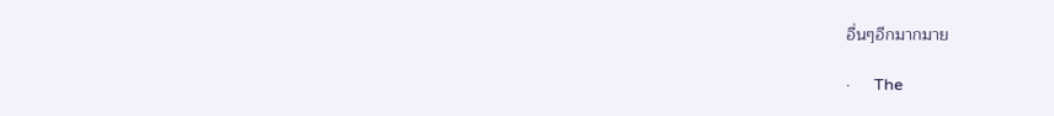อื่นๆอีกมากมาย

·      The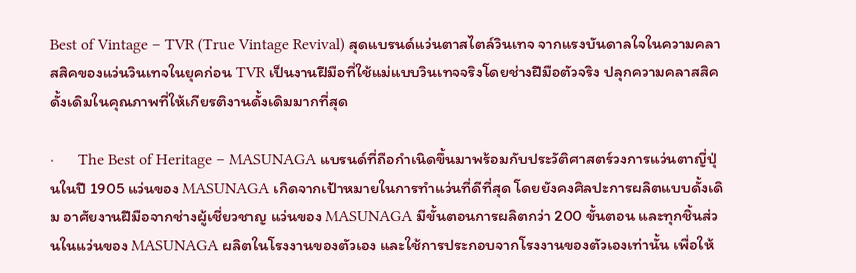Best of Vintage – TVR (True Vintage Revival) สุดแบรนด์แว่นตาสไตล์วินเทจ จากแรงบันดาลใจในความคลาสสิคของแว่นวินเทจในยุคก่อน TVR เป็นงานฝีมือที่ใช้แม่แบบวินเทจจริงโดยช่างฝีมือตัวจริง ปลุกความคลาสสิคดั้งเดิมในคุณภาพที่ให้เกียรติงานดั้งเดิมมากที่สุด

·      The Best of Heritage – MASUNAGA แบรนด์ที่ถือกำเนิดขึ้นมาพร้อมกับประวัติศาสตร์วงการแว่นตาญี่ปุ่นในปี 1905 แว่นของ MASUNAGA เกิดจากเป้าหมายในการทำแว่นที่ดีที่สุด โดยยังคงศิลปะการผลิตแบบดั้งเดิม อาศัยงานฝีมือจากช่างผู้เชี่ยวชาญ แว่นของ MASUNAGA มีขั้นตอนการผลิตกว่า 200 ขั้นตอน และทุกชิ้นส่วนในแว่นของ MASUNAGA ผลิตในโรงงานของตัวเอง และใช้การประกอบจากโรงงานของตัวเองเท่านั้น เพื่อให้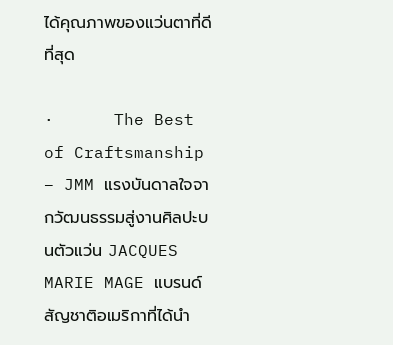ได้คุณภาพของแว่นตาที่ดีที่สุด

·      The Best of Craftsmanship – JMM แรงบันดาลใจจากวัฒนธรรมสู่งานศิลปะบนตัวแว่น JACQUES MARIE MAGE แบรนด์สัญชาติอเมริกาที่ได้นำ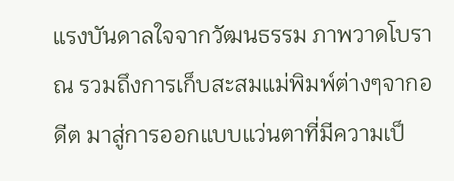แรงบันดาลใจจากวัฒนธรรม ภาพวาดโบราณ รวมถึงการเก็บสะสมแม่พิมพ์ต่างๆจากอดีต มาสู่การออกแบบแว่นตาที่มีความเป็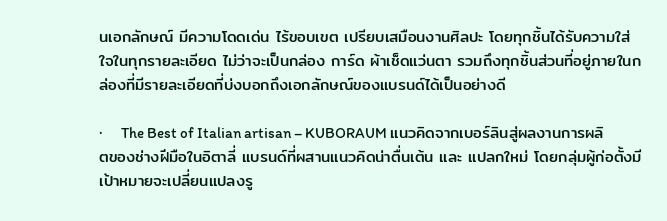นเอกลักษณ์ มีความโดดเด่น ไร้ขอบเขต เปรียบเสมือนงานศิลปะ โดยทุกชิ้นได้รับความใส่ใจในทุกรายละเอียด ไม่ว่าจะเป็นกล่อง การ์ด ผ้าเช็ดแว่นตา รวมถึงทุกชิ้นส่วนที่อยู่ภายในกล่องที่มีรายละเอียดที่บ่งบอกถึงเอกลักษณ์ของแบรนด์ได้เป็นอย่างดี

·      The Best of Italian artisan – KUBORAUM แนวคิดจากเบอร์ลินสู่ผลงานการผลิตของช่างฝีมือในอิตาลี่ แบรนด์ที่ผสานแนวคิดน่าตื่นเต้น และ แปลกใหม่ โดยกลุ่มผู้ก่อตั้งมีเป้าหมายจะเปลี่ยนแปลงรู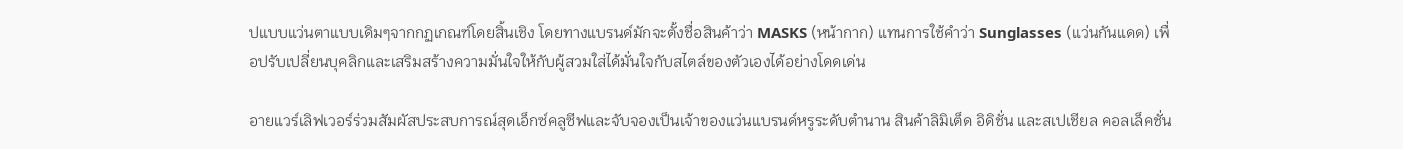ปแบบแว่นตาแบบเดิมๆจากกฏเกณฑ์โดยสิ้นเชิง โดยทางแบรนด์มักจะตั้งชื่อสินค้าว่า MASKS (หน้ากาก) แทนการใช้คำว่า Sunglasses (แว่นกันแดด) เพื่อปรับเปลี่ยนบุคลิกและเสริมสร้างความมั่นใจให้กับผู้สวมใส่ได้มั่นใจกับสไตล์ของตัวเองได้อย่างโดดเด่น

อายแวร์เลิฟเวอร์ร่วมสัมผัสประสบการณ์สุดเอ็กซ์คลูซีฟและจับจองเป็นเจ้าของแว่นแบรนด์หรูระดับตำนาน สินค้าลิมิเต็ด อิดิชั่น และสเปเชียล คอลเล็คชั่น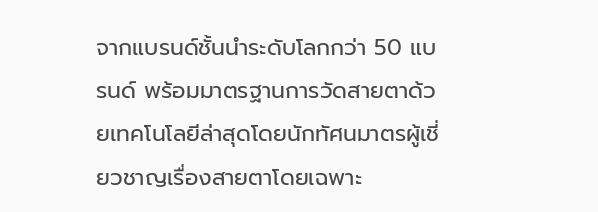จากแบรนด์ชั้นนำระดับโลกกว่า 50 แบรนด์ พร้อมมาตรฐานการวัดสายตาด้วยเทคโนโลยีล่าสุดโดยนักทัศนมาตรผู้เชี่ยวชาญเรื่องสายตาโดยเฉพาะ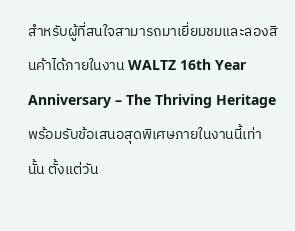สำหรับผู้ที่สนใจสามารถมาเยี่ยมชมและลองสินค้าได้ภายในงาน WALTZ 16th Year Anniversary – The Thriving Heritage พร้อมรับข้อเสนอสุดพิเศษภายในงานนี้เท่านั้น ตั้งแต่วัน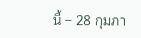นี้ – 28 กุมภา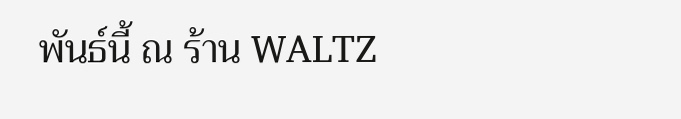พันธ์นี้ ณ ร้าน WALTZ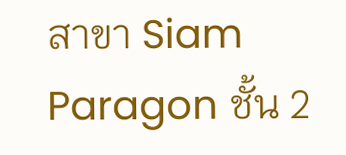สาขา Siam Paragon ชั้น 2